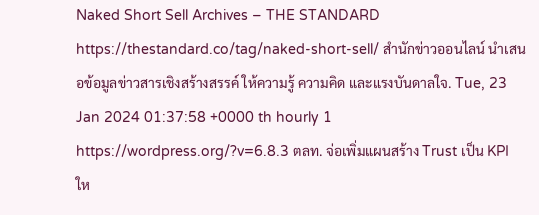Naked Short Sell Archives – THE STANDARD https://thestandard.co/tag/naked-short-sell/ สำนักข่าวออนไลน์ นำเสนอข้อมูลข่าวสารเชิงสร้างสรรค์ ให้ความรู้ ความคิด และแรงบันดาลใจ. Tue, 23 Jan 2024 01:37:58 +0000 th hourly 1 https://wordpress.org/?v=6.8.3 ตลท. จ่อเพิ่มแผนสร้าง Trust เป็น KPI ให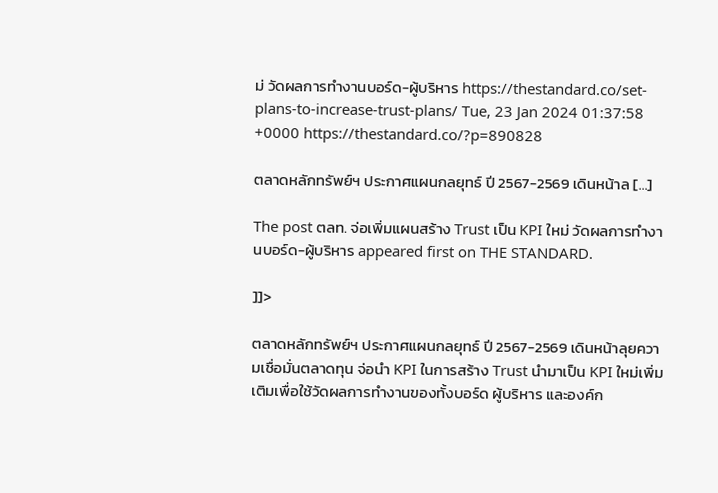ม่ วัดผลการทำงานบอร์ด-ผู้บริหาร https://thestandard.co/set-plans-to-increase-trust-plans/ Tue, 23 Jan 2024 01:37:58 +0000 https://thestandard.co/?p=890828

ตลาดหลักทรัพย์ฯ ประกาศแผนกลยุทธ์ ปี 2567-2569 เดินหน้าล […]

The post ตลท. จ่อเพิ่มแผนสร้าง Trust เป็น KPI ใหม่ วัดผลการทำงานบอร์ด-ผู้บริหาร appeared first on THE STANDARD.

]]>

ตลาดหลักทรัพย์ฯ ประกาศแผนกลยุทธ์ ปี 2567-2569 เดินหน้าลุยความเชื่อมั่นตลาดทุน จ่อนำ KPI ในการสร้าง Trust นำมาเป็น KPI ใหม่เพิ่มเติมเพื่อใช้วัดผลการทำงานของทั้งบอร์ด ผู้บริหาร และองค์ก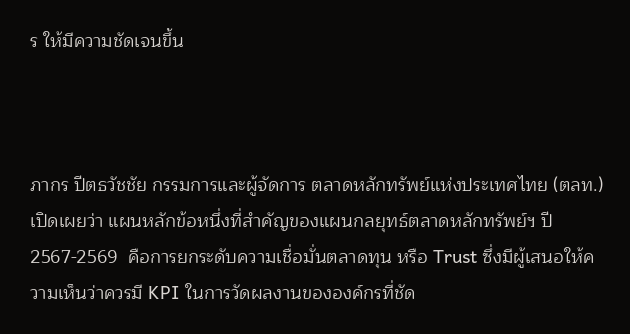ร ให้มีความชัดเจนขึ้น



ภากร ปีตธวัชชัย กรรมการและผู้จัดการ ตลาดหลักทรัพย์แห่งประเทศไทย (ตลท.) เปิดเผยว่า แผนหลักข้อหนึ่งที่สำคัญของแผนกลยุทธ์ตลาดหลักทรัพย์ฯ ปี 2567-2569  คือการยกระดับความเชื่อมั่นตลาดทุน หรือ Trust ซึ่งมีผู้เสนอให้ความเห็นว่าควรมี KPI ในการวัดผลงานขององค์กรที่ชัด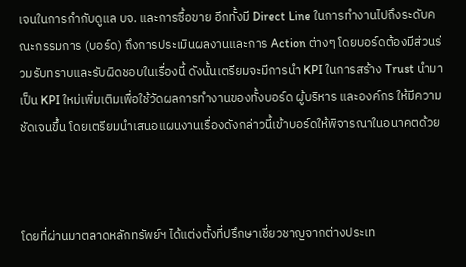เจนในการกำกับดูแล บจ. และการซื้อขาย อีกทั้งมี Direct Line ในการทำงานไปถึงระดับคณะกรรมการ (บอร์ด) ถึงการประเมินผลงานและการ Action ต่างๆ โดยบอร์ดต้องมีส่วนร่วมรับทราบและรับผิดชอบในเรื่องนี้ ดังนั้นเตรียมจะมีการนำ KPI ในการสร้าง Trust นำมาเป็น KPI ใหม่เพิ่มเติมเพื่อใช้วัดผลการทำงานของทั้งบอร์ด ผู้บริหาร และองค์กร ให้มีความชัดเจนขึ้น โดยเตรียมนำเสนอแผนงานเรื่องดังกล่าวนี้เข้าบอร์ดให้พิจารณาในอนาคตด้วย



โดยที่ผ่านมาตลาดหลักทรัพย์ฯ ได้แต่งตั้งที่ปรึกษาเชี่ยวชาญจากต่างประเท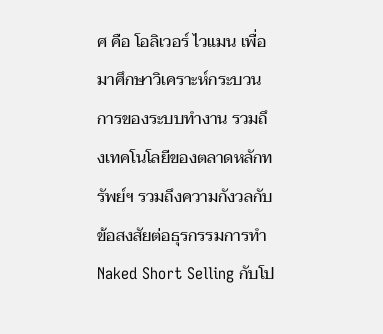ศ คือ โอลิเวอร์ ไวแมน เพื่อมาศึกษาวิเคราะห์กระบวนการของระบบทำงาน รวมถึงเทคโนโลยีของตลาดหลักทรัพย์ฯ รวมถึงความกังวลกับข้อสงสัยต่อธุรกรรมการทำ Naked Short Selling กับโป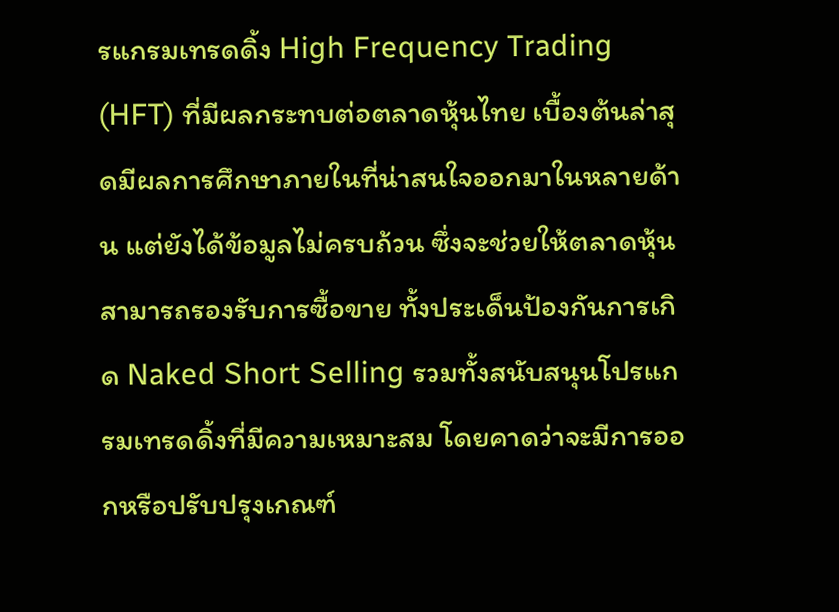รแกรมเทรดดิ้ง High Frequency Trading (HFT) ที่มีผลกระทบต่อตลาดหุ้นไทย เบื้องต้นล่าสุดมีผลการศึกษาภายในที่น่าสนใจออกมาในหลายด้าน แต่ยังได้ข้อมูลไม่ครบถ้วน ซึ่งจะช่วยให้ตลาดหุ้นสามารถรองรับการซื้อขาย ทั้งประเด็นป้องกันการเกิด Naked Short Selling รวมทั้งสนับสนุนโปรแกรมเทรดดิ้งที่มีความเหมาะสม โดยคาดว่าจะมีการออกหรือปรับปรุงเกณฑ์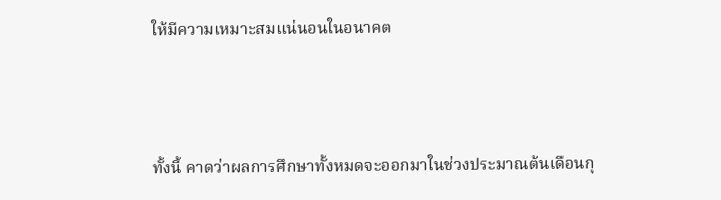ให้มีความเหมาะสมแน่นอนในอนาคต



ทั้งนี้ คาดว่าผลการศึกษาทั้งหมดจะออกมาในช่วงประมาณต้นเดือนกุ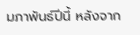มภาพันธ์ปีนี้ หลังจาก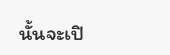นั้นจะเปิ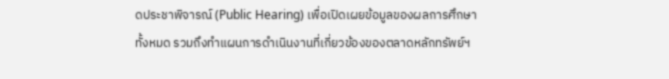ดประชาพิจารณ์ (Public Hearing) เพื่อเปิดเผยข้อมูลของผลการศึกษาทั้งหมด รวมถึงทำแผนการดำเนินงานที่เกี่ยวข้องของตลาดหลักทรัพย์ฯ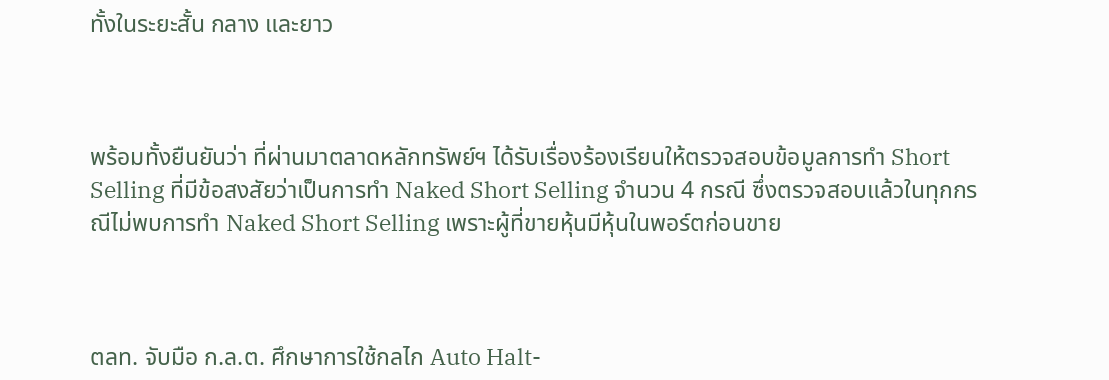ทั้งในระยะสั้น กลาง และยาว



พร้อมทั้งยืนยันว่า ที่ผ่านมาตลาดหลักทรัพย์ฯ ได้รับเรื่องร้องเรียนให้ตรวจสอบข้อมูลการทำ Short Selling ที่มีข้อสงสัยว่าเป็นการทำ Naked Short Selling จำนวน 4 กรณี ซึ่งตรวจสอบแล้วในทุกกรณีไม่พบการทำ Naked Short Selling เพราะผู้ที่ขายหุ้นมีหุ้นในพอร์ตก่อนขาย



ตลท. จับมือ ก.ล.ต. ศึกษาการใช้กลไก Auto Halt-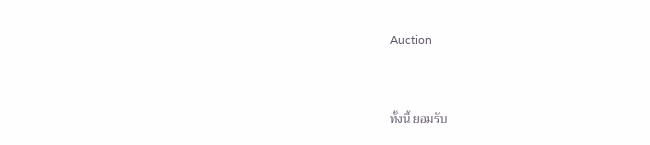Auction



ทั้งนี้ ยอมรับ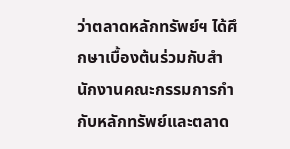ว่าตลาดหลักทรัพย์ฯ ได้ศึกษาเบื้องต้นร่วมกับสำนักงานคณะกรรมการกำกับหลักทรัพย์และตลาด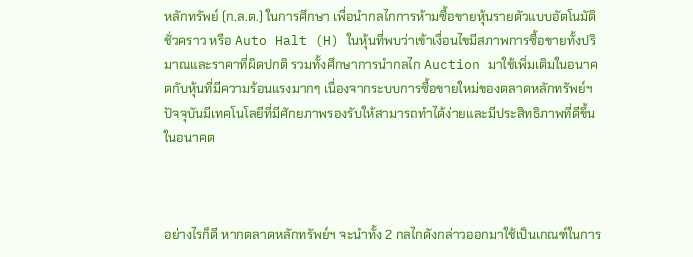หลักทรัพย์ (ก.ล.ต.) ในการศึกษา เพื่อนำกลไกการห้ามซื้อขายหุ้นรายตัวแบบอัตโนมัติชั่วคราว หรือ Auto Halt (H) ในหุ้นที่พบว่าเข้าเงื่อนไขมีสภาพการซื้อขายทั้งปริมาณและราคาที่ผิดปกติ รวมทั้งศึกษาการนำกลไก Auction มาใช้เพิ่มเติมในอนาคตกับหุ้นที่มีความร้อนแรงมากๆ เนื่องจากระบบการซื้อขายใหม่ของตลาดหลักทรัพย์ฯ ปัจจุบันมีเทคโนโลยีที่มีศักยภาพรองรับให้สามารถทำได้ง่ายและมีประสิทธิภาพที่ดีขึ้นในอนาคต



อย่างไรก็ดี หากตลาดหลักทรัพย์ฯ จะนำทั้ง 2 กลไกดังกล่าวออกมาใช้เป็นเกณฑ์ในการ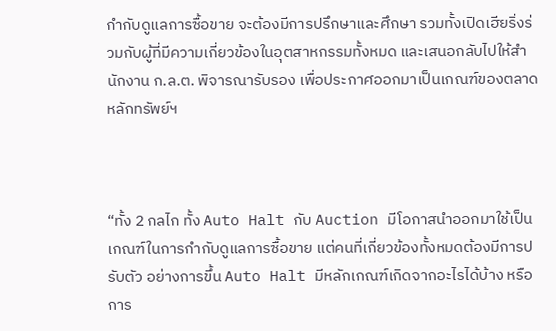กำกับดูแลการซื้อขาย จะต้องมีการปรึกษาและศึกษา รวมทั้งเปิดเฮียริ่งร่วมกับผู้ที่มีความเกี่ยวข้องในอุตสาหกรรมทั้งหมด และเสนอกลับไปให้สำนักงาน ก.ล.ต. พิจารณารับรอง เพื่อประกาศออกมาเป็นเกณฑ์ของตลาดหลักทรัพย์ฯ



“ทั้ง 2 กลไก ทั้ง Auto Halt กับ Auction มีโอกาสนำออกมาใช้เป็นเกณฑ์ในการกำกับดูแลการซื้อขาย แต่คนที่เกี่ยวข้องทั้งหมดต้องมีการปรับตัว อย่างการขึ้น Auto Halt มีหลักเกณฑ์เกิดจากอะไรได้บ้าง หรือการ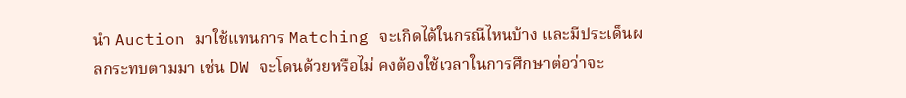นำ Auction มาใช้แทนการ Matching จะเกิดได้ในกรณีไหนบ้าง และมีประเด็นผลกระทบตามมา เช่น DW จะโดนด้วยหรือไม่ คงต้องใช้เวลาในการศึกษาต่อว่าจะ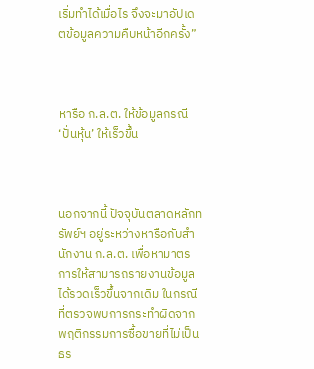เริ่มทำได้เมื่อไร จึงจะมาอัปเดตข้อมูลความคืบหน้าอีกครั้ง”



หารือ ก.ล.ต. ให้ข้อมูลกรณี ‘ปั่นหุ้น’ ให้เร็วขึ้น



นอกจากนี้ ปัจจุบันตลาดหลักทรัพย์ฯ อยู่ระหว่างหารือกับสำนักงาน ก.ล.ต. เพื่อหามาตรการให้สามารถรายงานข้อมูลได้รวดเร็วขึ้นจากเดิม ในกรณีที่ตรวจพบการกระทำผิดจากพฤติกรรมการซื้อขายที่ไม่เป็นธร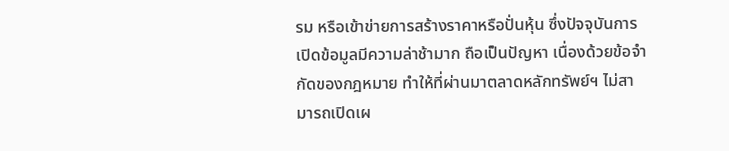รม หรือเข้าข่ายการสร้างราคาหรือปั่นหุ้น ซึ่งปัจจุบันการเปิดข้อมูลมีความล่าช้ามาก ถือเป็นปัญหา เนื่องด้วยข้อจำกัดของกฎหมาย ทำให้ที่ผ่านมาตลาดหลักทรัพย์ฯ ไม่สามารถเปิดเผ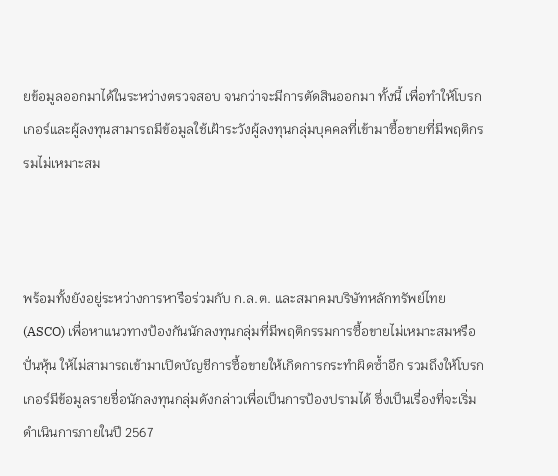ยข้อมูลออกมาได้ในระหว่างตรวจสอบ จนกว่าจะมีการตัดสินออกมา ทั้งนี้ เพื่อทำให้โบรกเกอร์และผู้ลงทุนสามารถมีข้อมูลใช้เฝ้าระวังผู้ลงทุนกลุ่มบุคคลที่เข้ามาซื้อขายที่มีพฤติกรรมไม่เหมาะสม



พร้อมทั้งยังอยู่ระหว่างการหารือร่วมกับ ก.ล.ต. และสมาคมบริษัทหลักทรัพย์ไทย (ASCO) เพื่อหาแนวทางป้องกันนักลงทุนกลุ่มที่มีพฤติกรรมการซื้อขายไม่เหมาะสมหรือปั่นหุ้น ให้ไม่สามารถเข้ามาเปิดบัญชีการซื้อขายให้เกิดการกระทำผิดซ้ำอีก รวมถึงให้โบรกเกอร์มีข้อมูลรายชื่อนักลงทุนกลุ่มดังกล่าวเพื่อเป็นการป้องปรามได้ ซึ่งเป็นเรื่องที่จะเริ่มดำเนินการภายในปี 2567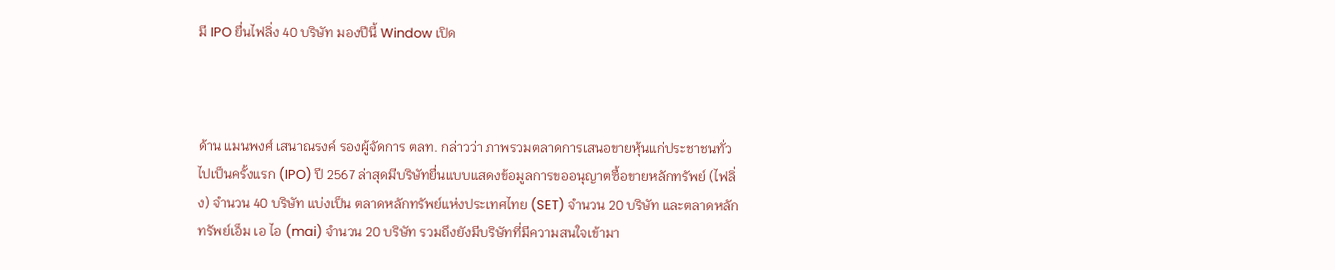มี IPO ยื่นไฟลิ่ง 40 บริษัท มองปีนี้ Window เปิด



ด้าน แมนพงศ์ เสนาณรงค์ รองผู้จัดการ ตลท. กล่าวว่า ภาพรวมตลาดการเสนอขายหุ้นแก่ประชาชนทั่วไปเป็นครั้งแรก (IPO) ปี 2567 ล่าสุดมีบริษัทยื่นแบบแสดงข้อมูลการขออนุญาตซื้อขายหลักทรัพย์ (ไฟลิ่ง) จำนวน 40 บริษัท แบ่งเป็น ตลาดหลักทรัพย์แห่งประเทศไทย (SET) จำนวน 20 บริษัท และตลาดหลักทรัพย์เอ็ม เอ ไอ (mai) จำนวน 20 บริษัท รวมถึงยังมีบริษัทที่มีความสนใจเข้ามา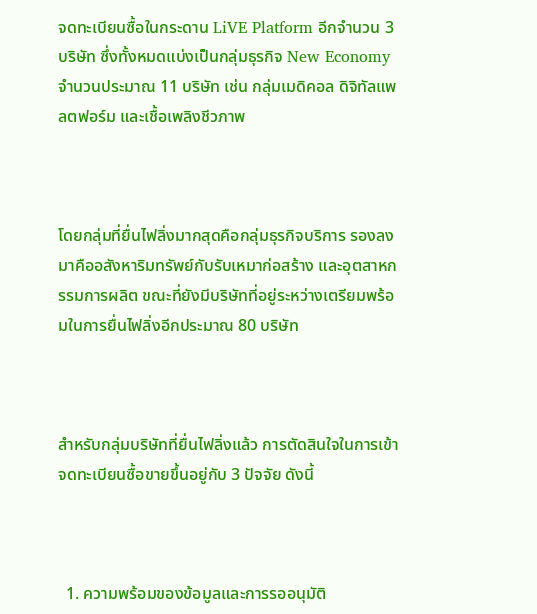จดทะเบียนซื้อในกระดาน LiVE Platform อีกจำนวน 3 บริษัท ซึ่งทั้งหมดแบ่งเป็นกลุ่มธุรกิจ New Economy จำนวนประมาณ 11 บริษัท เช่น กลุ่มเมดิคอล ดิจิทัลแพลตฟอร์ม และเชื้อเพลิงชีวภาพ



โดยกลุ่มที่ยื่นไฟลิ่งมากสุดคือกลุ่มธุรกิจบริการ รองลงมาคืออสังหาริมทรัพย์กับรับเหมาก่อสร้าง และอุตสาหกรรมการผลิต ขณะที่ยังมีบริษัทที่อยู่ระหว่างเตรียมพร้อมในการยื่นไฟลิ่งอีกประมาณ 80 บริษัท



สำหรับกลุ่มบริษัทที่ยื่นไฟลิ่งแล้ว การตัดสินใจในการเข้าจดทะเบียนซื้อขายขึ้นอยู่กับ 3 ปัจจัย ดังนี้



  1. ความพร้อมของข้อมูลและการรออนุมัติ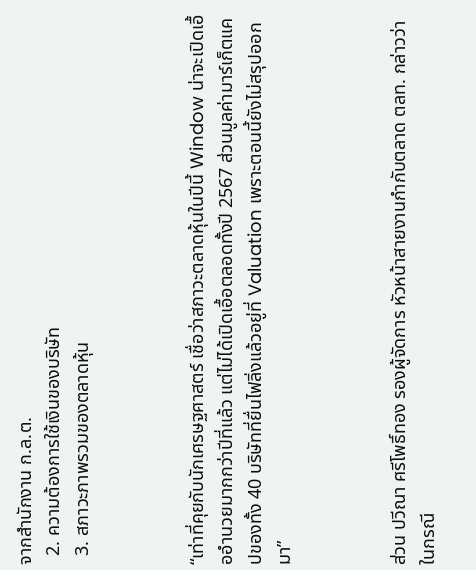จากสำนักงาน ก.ล.ต.
  2. ความต้องการใช้เงินของบริษัท
  3. สภาวะภาพรวมของตลาดหุ้น



“เท่าที่คุยกับนักเศรษฐศาสตร์ เชื่อว่าสภาวะตลาดหุ้นในปีนี้ Window น่าจะเปิดเอื้ออำนวยมากกว่าปีที่แล้ว แต่ไม่ได้เปิดเอื้อตลอดทั้งปี 2567 ส่วนมูลค่ามาร์เก็ตแคปของทั้ง 40 บริษัทที่ยื่นไฟลิ่งแล้วอยู่ที่ Valuation เพราะตอนนี้ยังไม่สรุปออกมา”



ส่วน ปวีณา ศรีโพธิ์ทอง รองผู้จัดการ หัวหน้าสายงานกำกับตลาด ตลท. กล่าวว่า ในกรณี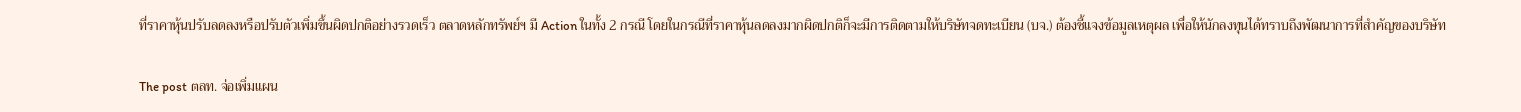ที่ราคาหุ้นปรับลดลงหรือปรับตัวเพิ่มขึ้นผิดปกติอย่างรวดเร็ว ตลาดหลักทรัพย์ฯ มี Action ในทั้ง 2 กรณี โดยในกรณีที่ราคาหุ้นลดลงมากผิดปกติก็จะมีการติดตามให้บริษัทจดทะเบียน (บจ.) ต้องชี้แจงข้อมูลเหตุผล เพื่อให้นักลงทุนได้ทราบถึงพัฒนาการที่สำคัญของบริษัท

The post ตลท. จ่อเพิ่มแผน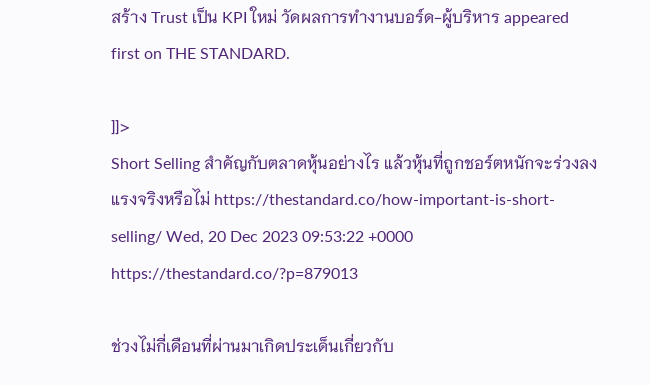สร้าง Trust เป็น KPI ใหม่ วัดผลการทำงานบอร์ด-ผู้บริหาร appeared first on THE STANDARD.

]]>
Short Selling สำคัญกับตลาดหุ้นอย่างไร แล้วหุ้นที่ถูกชอร์ตหนักจะร่วงลงแรงจริงหรือไม่ https://thestandard.co/how-important-is-short-selling/ Wed, 20 Dec 2023 09:53:22 +0000 https://thestandard.co/?p=879013

ช่วงไม่กี่เดือนที่ผ่านมาเกิดประเด็นเกี่ยวกับ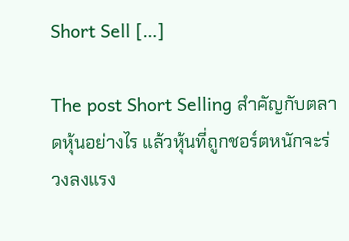Short Sell […]

The post Short Selling สำคัญกับตลาดหุ้นอย่างไร แล้วหุ้นที่ถูกชอร์ตหนักจะร่วงลงแรง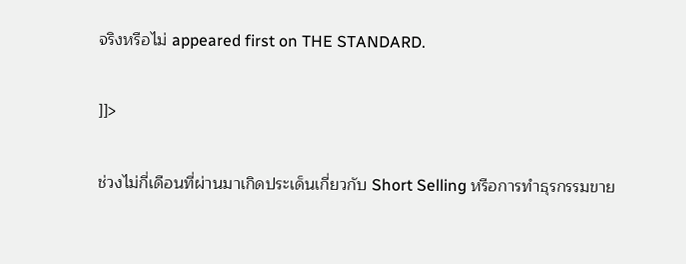จริงหรือไม่ appeared first on THE STANDARD.

]]>

ช่วงไม่กี่เดือนที่ผ่านมาเกิดประเด็นเกี่ยวกับ Short Selling หรือการทำธุรกรรมขาย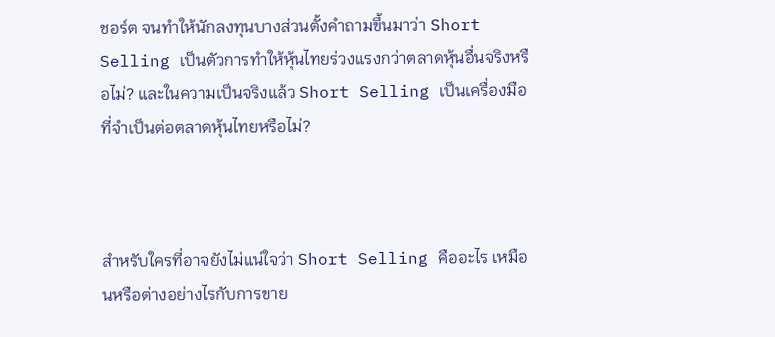ชอร์ต จนทำให้นักลงทุนบางส่วนตั้งคำถามขึ้นมาว่า Short Selling เป็นตัวการทำให้หุ้นไทยร่วงแรงกว่าตลาดหุ้นอื่นจริงหรือไม่? และในความเป็นจริงแล้ว Short Selling เป็นเครื่องมือที่จำเป็นต่อตลาดหุ้นไทยหรือไม่?



สำหรับใครที่อาจยังไม่แน่ใจว่า Short Selling คืออะไร เหมือนหรือต่างอย่างไรกับการขาย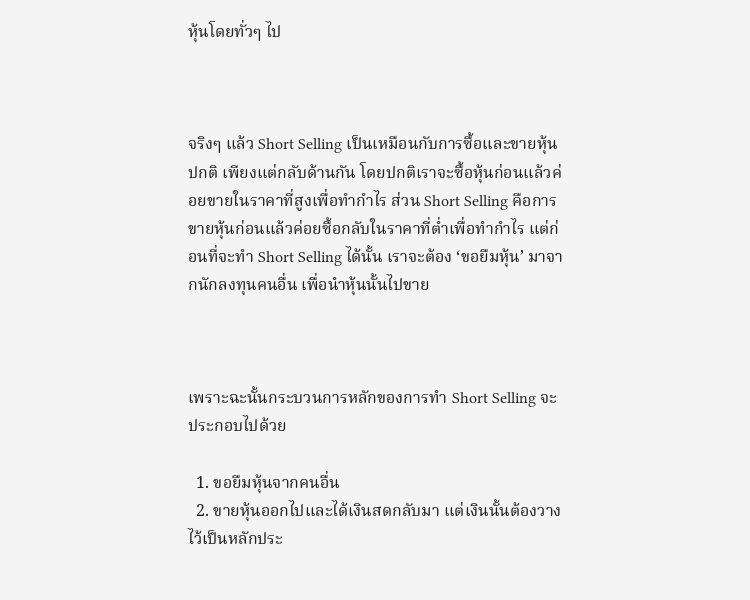หุ้นโดยทั่วๆ ไป



จริงๆ แล้ว Short Selling เป็นเหมือนกับการซื้อและขายหุ้นปกติ เพียงแต่กลับด้านกัน โดยปกติเราจะซื้อหุ้นก่อนแล้วค่อยขายในราคาที่สูงเพื่อทำกำไร ส่วน Short Selling คือการขายหุ้นก่อนแล้วค่อยซื้อกลับในราคาที่ต่ำเพื่อทำกำไร แต่ก่อนที่จะทำ Short Selling ได้นั้น เราจะต้อง ‘ขอยืมหุ้น’ มาจากนักลงทุนคนอื่น เพื่อนำหุ้นนั้นไปขาย



เพราะฉะนั้นกระบวนการหลักของการทำ Short Selling จะประกอบไปด้วย

  1. ขอยืมหุ้นจากคนอื่น
  2. ขายหุ้นออกไปและได้เงินสดกลับมา แต่เงินนั้นต้องวางไว้เป็นหลักประ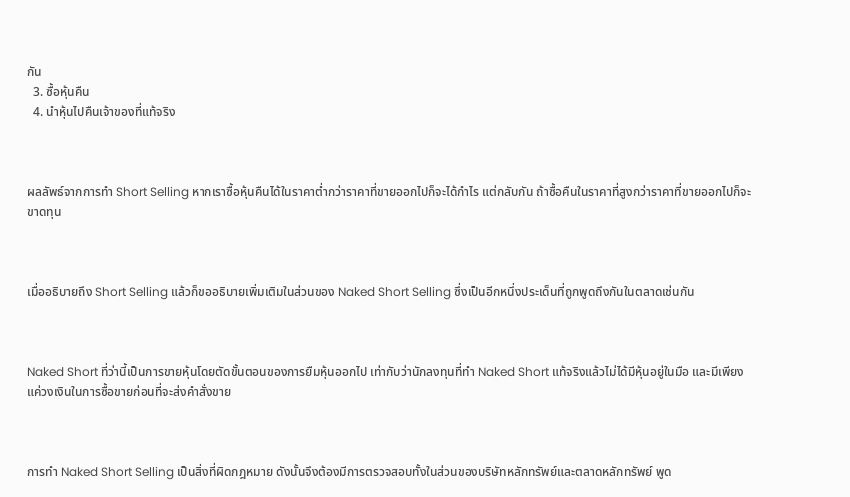กัน
  3. ซื้อหุ้นคืน
  4. นำหุ้นไปคืนเจ้าของที่แท้จริง



ผลลัพธ์จากการทำ Short Selling หากเราซื้อหุ้นคืนได้ในราคาต่ำกว่าราคาที่ขายออกไปก็จะได้กำไร แต่กลับกัน ถ้าซื้อคืนในราคาที่สูงกว่าราคาที่ขายออกไปก็จะขาดทุน



เมื่ออธิบายถึง Short Selling แล้วก็ขออธิบายเพิ่มเติมในส่วนของ Naked Short Selling ซึ่งเป็นอีกหนึ่งประเด็นที่ถูกพูดถึงกันในตลาดเช่นกัน



Naked Short ที่ว่านี้เป็นการขายหุ้นโดยตัดขั้นตอนของการยืมหุ้นออกไป เท่ากับว่านักลงทุนที่ทำ Naked Short แท้จริงแล้วไม่ได้มีหุ้นอยู่ในมือ และมีเพียงแค่วงเงินในการซื้อขายก่อนที่จะส่งคำสั่งขาย



การทำ Naked Short Selling เป็นสิ่งที่ผิดกฎหมาย ดังนั้นจึงต้องมีการตรวจสอบทั้งในส่วนของบริษัทหลักทรัพย์และตลาดหลักทรัพย์ พูด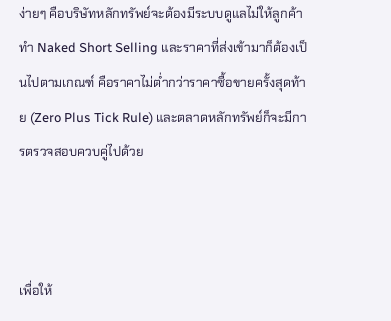ง่ายๆ คือบริษัทหลักทรัพย์จะต้องมีระบบดูแลไม่ให้ลูกค้าทำ Naked Short Selling และราคาที่ส่งเข้ามาก็ต้องเป็นไปตามเกณฑ์ คือราคาไม่ต่ำกว่าราคาซื้อขายครั้งสุดท้าย (Zero Plus Tick Rule) และตลาดหลักทรัพย์ก็จะมีการตรวจสอบควบคู่ไปด้วย



เพื่อให้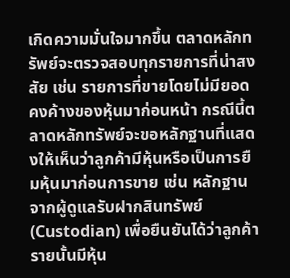เกิดความมั่นใจมากขึ้น ตลาดหลักทรัพย์จะตรวจสอบทุกรายการที่น่าสงสัย เช่น รายการที่ขายโดยไม่มียอดคงค้างของหุ้นมาก่อนหน้า กรณีนี้ตลาดหลักทรัพย์จะขอหลักฐานที่แสดงให้เห็นว่าลูกค้ามีหุ้นหรือเป็นการยืมหุ้นมาก่อนการขาย เช่น หลักฐานจากผู้ดูแลรับฝากสินทรัพย์ (Custodian) เพื่อยืนยันได้ว่าลูกค้ารายนั้นมีหุ้น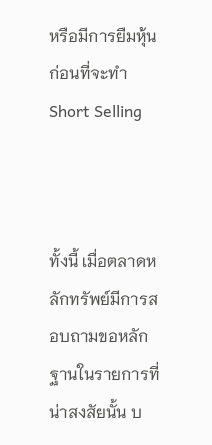หรือมีการยืมหุ้นก่อนที่จะทำ Short Selling



ทั้งนี้ เมื่อตลาดหลักทรัพย์มีการสอบถามขอหลักฐานในรายการที่น่าสงสัยนั้น บ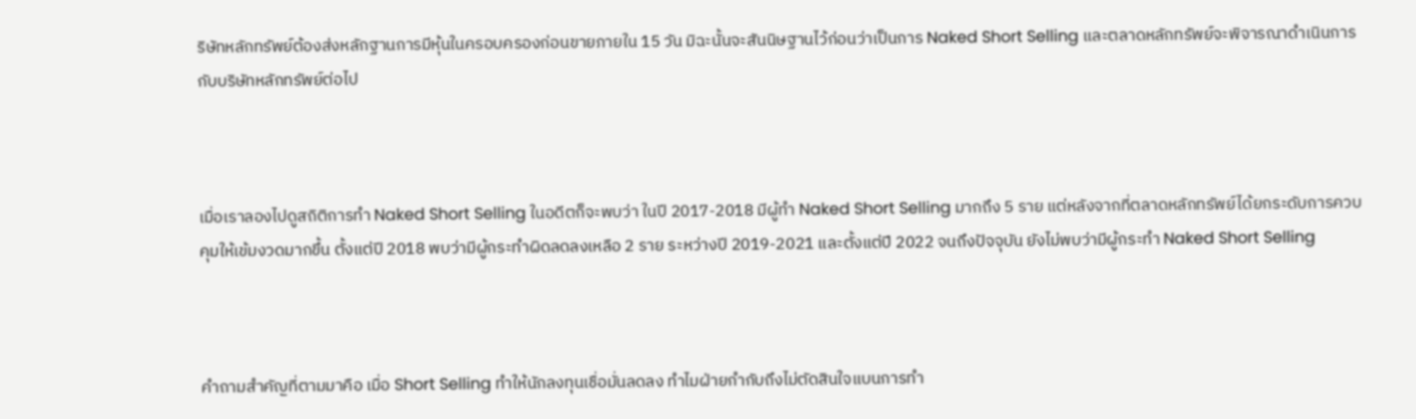ริษัทหลักทรัพย์ต้องส่งหลักฐานการมีหุ้นในครอบครองก่อนขายภายใน 15 วัน มิฉะนั้นจะสันนิษฐานไว้ก่อนว่าเป็นการ Naked Short Selling และตลาดหลักทรัพย์จะพิจารณาดำเนินการกับบริษัทหลักทรัพย์ต่อไป



เมื่อเราลองไปดูสถิติการทำ Naked Short Selling ในอดีตก็จะพบว่า ในปี 2017-2018 มีผู้ทำ Naked Short Selling มากถึง 5 ราย แต่หลังจากที่ตลาดหลักทรัพย์ได้ยกระดับการควบคุมให้เข้มงวดมากขึ้น ตั้งแต่ปี 2018 พบว่ามีผู้กระทำผิดลดลงเหลือ 2 ราย ระหว่างปี 2019-2021 และตั้งแต่ปี 2022 จนถึงปัจจุบัน ยังไม่พบว่ามีผู้กระทำ Naked Short Selling



คำถามสำคัญที่ตามมาคือ เมื่อ Short Selling ทำให้นักลงทุนเชื่อมั่นลดลง ทำไมฝ่ายกำกับถึงไม่ตัดสินใจแบนการทำ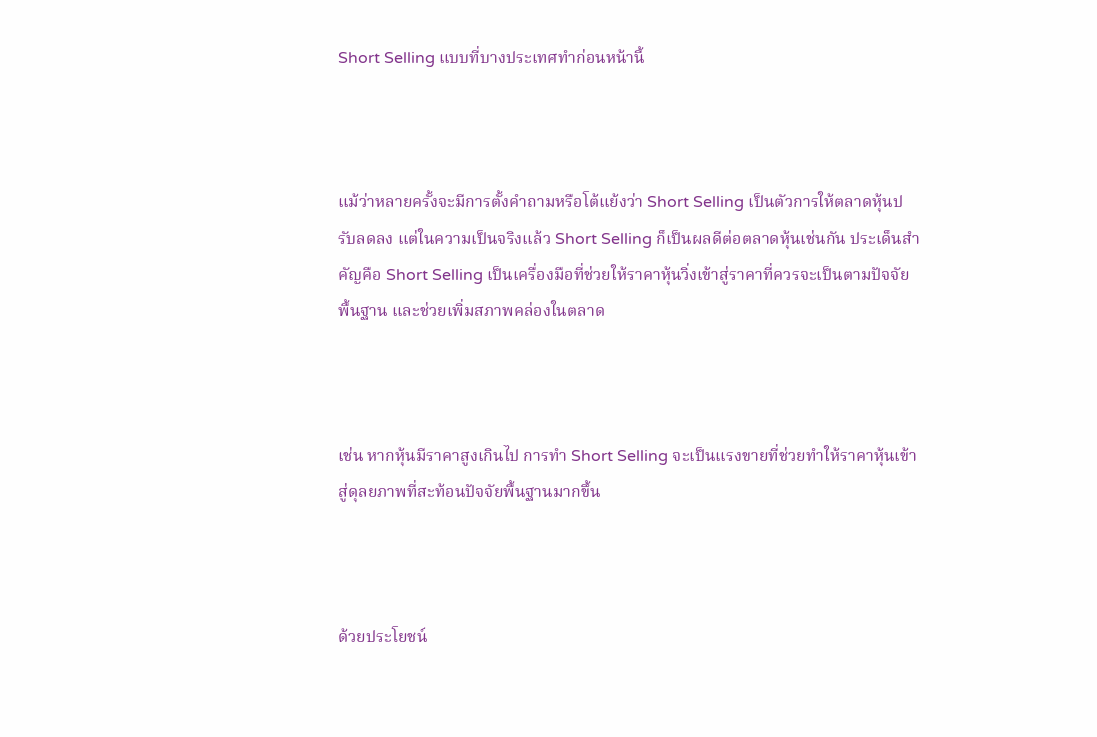Short Selling แบบที่บางประเทศทำก่อนหน้านี้



แม้ว่าหลายครั้งจะมีการตั้งคำถามหรือโต้แย้งว่า Short Selling เป็นตัวการให้ตลาดหุ้นปรับลดลง แต่ในความเป็นจริงแล้ว Short Selling ก็เป็นผลดีต่อตลาดหุ้นเช่นกัน ประเด็นสำคัญคือ Short Selling เป็นเครื่องมือที่ช่วยให้ราคาหุ้นวิ่งเข้าสู่ราคาที่ควรจะเป็นตามปัจจัยพื้นฐาน และช่วยเพิ่มสภาพคล่องในตลาด



เช่น หากหุ้นมีราคาสูงเกินไป การทำ Short Selling จะเป็นแรงขายที่ช่วยทำให้ราคาหุ้นเข้าสู่ดุลยภาพที่สะท้อนปัจจัยพื้นฐานมากขึ้น



ด้วยประโยชน์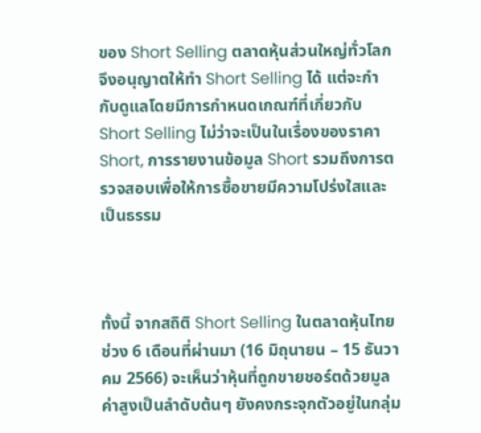ของ Short Selling ตลาดหุ้นส่วนใหญ่ทั่วโลกจึงอนุญาตให้ทำ Short Selling ได้ แต่จะกำกับดูแลโดยมีการกำหนดเกณฑ์ที่เกี่ยวกับ Short Selling ไม่ว่าจะเป็นในเรื่องของราคา Short, การรายงานข้อมูล Short รวมถึงการตรวจสอบเพื่อให้การซื้อขายมีความโปร่งใสและเป็นธรรม



ทั้งนี้ จากสถิติ Short Selling ในตลาดหุ้นไทยช่วง 6 เดือนที่ผ่านมา (16 มิถุนายน – 15 ธันวาคม 2566) จะเห็นว่าหุ้นที่ถูกขายชอร์ตด้วยมูลค่าสูงเป็นลำดับต้นๆ ยังคงกระจุกตัวอยู่ในกลุ่ม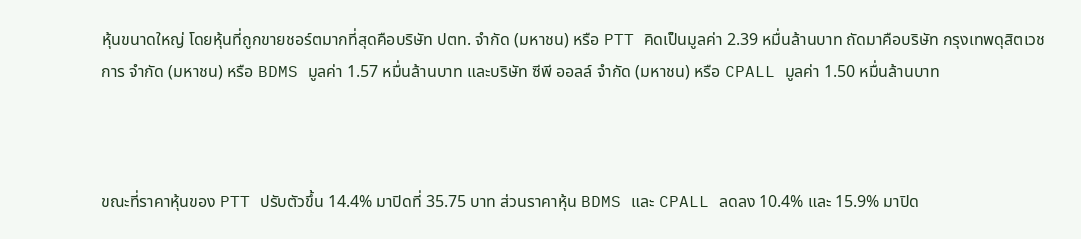หุ้นขนาดใหญ่ โดยหุ้นที่ถูกขายชอร์ตมากที่สุดคือบริษัท ปตท. จำกัด (มหาชน) หรือ PTT คิดเป็นมูลค่า 2.39 หมื่นล้านบาท ถัดมาคือบริษัท กรุงเทพดุสิตเวชการ จำกัด (มหาชน) หรือ BDMS มูลค่า 1.57 หมื่นล้านบาท และบริษัท ซีพี ออลล์ จำกัด (มหาชน) หรือ CPALL มูลค่า 1.50 หมื่นล้านบาท



ขณะที่ราคาหุ้นของ PTT ปรับตัวขึ้น 14.4% มาปิดที่ 35.75 บาท ส่วนราคาหุ้น BDMS และ CPALL ลดลง 10.4% และ 15.9% มาปิด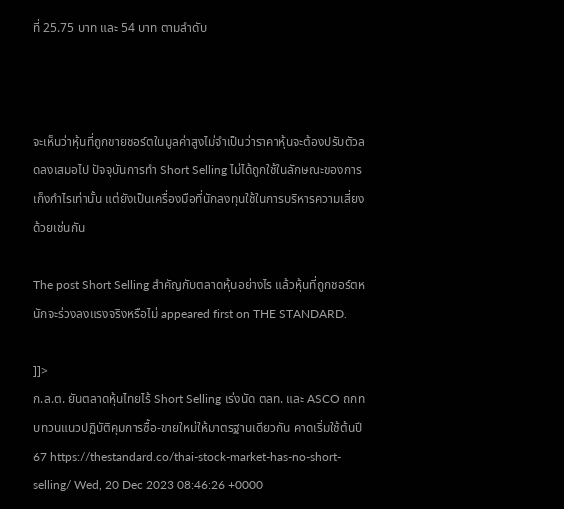ที่ 25.75 บาท และ 54 บาท ตามลำดับ



จะเห็นว่าหุ้นที่ถูกขายชอร์ตในมูลค่าสูงไม่จำเป็นว่าราคาหุ้นจะต้องปรับตัวลดลงเสมอไป ปัจจุบันการทำ Short Selling ไม่ได้ถูกใช้ในลักษณะของการเก็งกำไรเท่านั้น แต่ยังเป็นเครื่องมือที่นักลงทุนใช้ในการบริหารความเสี่ยงด้วยเช่นกัน

The post Short Selling สำคัญกับตลาดหุ้นอย่างไร แล้วหุ้นที่ถูกชอร์ตหนักจะร่วงลงแรงจริงหรือไม่ appeared first on THE STANDARD.

]]>
ก.ล.ต. ยันตลาดหุ้นไทยไร้ Short Selling เร่งนัด ตลท. และ ASCO ถกทบทวนแนวปฏิบัติคุมการซื้อ-ขายใหม่ให้มาตรฐานเดียวกัน คาดเริ่มใช้ต้นปี 67 https://thestandard.co/thai-stock-market-has-no-short-selling/ Wed, 20 Dec 2023 08:46:26 +0000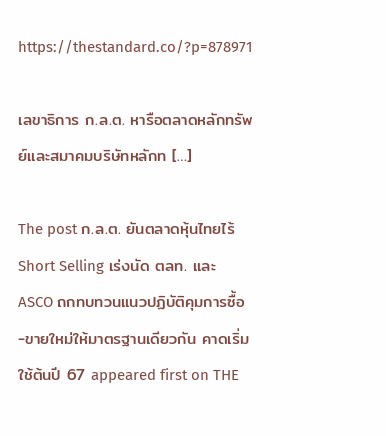https://thestandard.co/?p=878971

เลขาธิการ ก.ล.ต. หารือตลาดหลักทรัพย์และสมาคมบริษัทหลักท […]

The post ก.ล.ต. ยันตลาดหุ้นไทยไร้ Short Selling เร่งนัด ตลท. และ ASCO ถกทบทวนแนวปฏิบัติคุมการซื้อ-ขายใหม่ให้มาตรฐานเดียวกัน คาดเริ่มใช้ต้นปี 67 appeared first on THE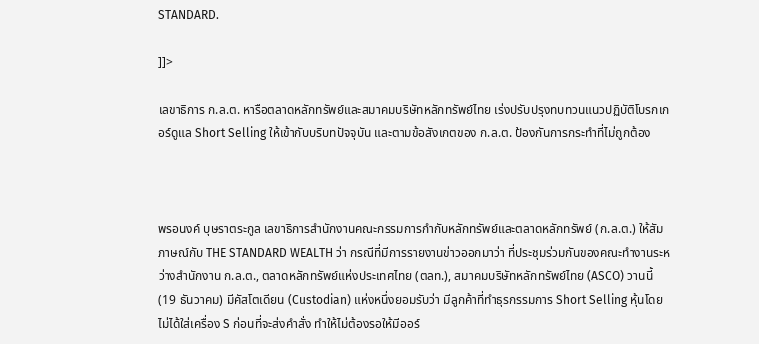STANDARD.

]]>

เลขาธิการ ก.ล.ต. หารือตลาดหลักทรัพย์และสมาคมบริษัทหลักทรัพย์ไทย เร่งปรับปรุงทบทวนแนวปฏิบัติโบรกเกอร์ดูแล Short Selling ให้เข้ากับบริบทปัจจุบัน และตามข้อสังเกตของ ก.ล.ต. ป้องกันการกระทำที่ไม่ถูกต้อง



พรอนงค์ บุษราตระกูล เลขาธิการสำนักงานคณะกรรมการกำกับหลักทรัพย์และตลาดหลักทรัพย์ (ก.ล.ต.) ให้สัมภาษณ์กับ THE STANDARD WEALTH ว่า กรณีที่มีการรายงานข่าวออกมาว่า ที่ประชุมร่วมกันของคณะทำงานระหว่างสำนักงาน ก.ล.ต., ตลาดหลักทรัพย์แห่งประเทศไทย (ตลท.), สมาคมบริษัทหลักทรัพย์ไทย (ASCO) วานนี้ (19 ธันวาคม) มีคัสโตเดียน (Custodian) แห่งหนึ่งยอมรับว่า มีลูกค้าที่ทำธุรกรรมการ Short Selling หุ้นโดยไม่ได้ใส่เครื่อง S ก่อนที่จะส่งคำสั่ง ทำให้ไม่ต้องรอให้มีออร์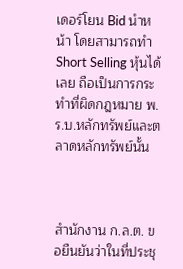เดอร์โยน Bid นำหน้า โดยสามารถทำ Short Selling หุ้นได้เลย ถือเป็นการกระทำที่ผิดกฎหมาย พ.ร.บ.หลักทรัพย์และตลาดหลักทรัพย์นั้น



สำนักงาน ก.ล.ต. ขอยืนยันว่าในที่ประชุ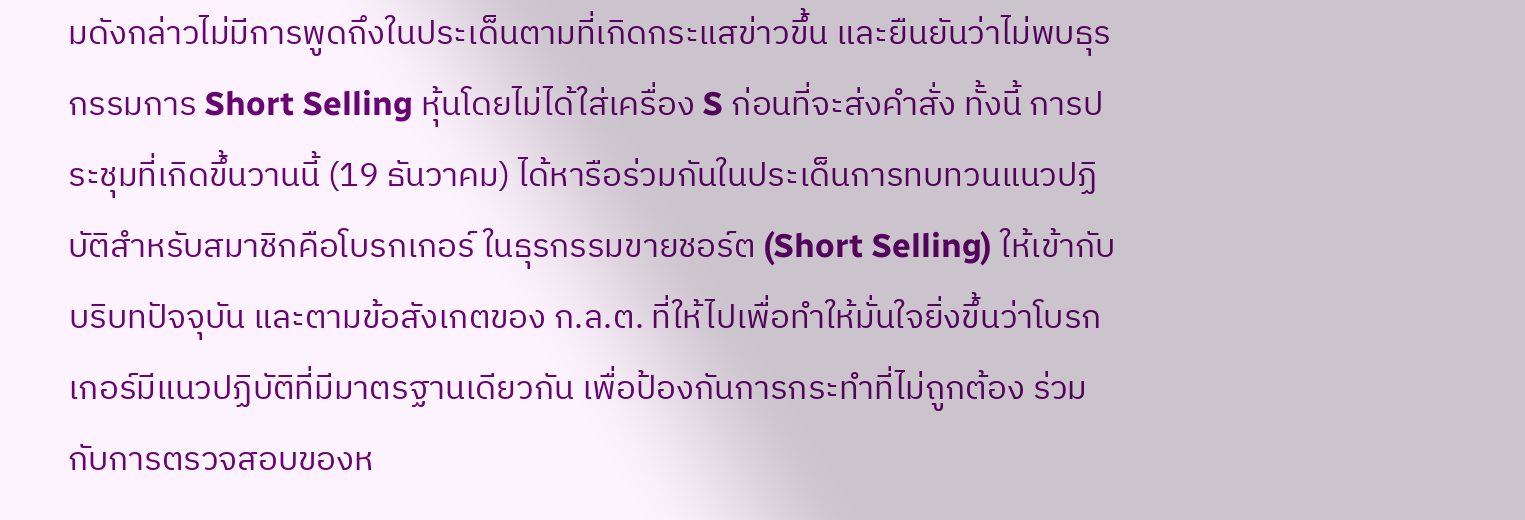มดังกล่าวไม่มีการพูดถึงในประเด็นตามที่เกิดกระแสข่าวขึ้น และยืนยันว่าไม่พบธุรกรรมการ Short Selling หุ้นโดยไม่ได้ใส่เครื่อง S ก่อนที่จะส่งคำสั่ง ทั้งนี้ การประชุมที่เกิดขึ้นวานนี้ (19 ธันวาคม) ได้หารือร่วมกันในประเด็นการทบทวนแนวปฏิบัติสำหรับสมาชิกคือโบรกเกอร์ ในธุรกรรมขายชอร์ต (Short Selling) ให้เข้ากับบริบทปัจจุบัน และตามข้อสังเกตของ ก.ล.ต. ที่ให้ไปเพื่อทำให้มั่นใจยิ่งขึ้นว่าโบรกเกอร์มีแนวปฏิบัติที่มีมาตรฐานเดียวกัน เพื่อป้องกันการกระทำที่ไม่ถูกต้อง ร่วมกับการตรวจสอบของห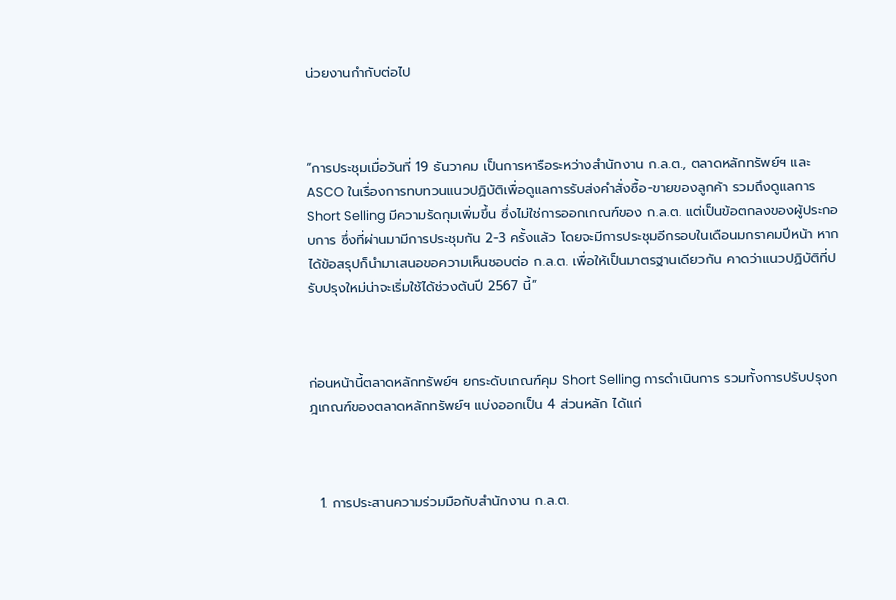น่วยงานกำกับต่อไป



“การประชุมเมื่อวันที่ 19 ธันวาคม เป็นการหารือระหว่างสำนักงาน ก.ล.ต., ตลาดหลักทรัพย์ฯ และ ASCO ในเรื่องการทบทวนแนวปฏิบัติเพื่อดูแลการรับส่งคำสั่งซื้อ-ขายของลูกค้า รวมถึงดูแลการ Short Selling มีความรัดกุมเพิ่มขึ้น ซึ่งไม่ใช่การออกเกณฑ์ของ ก.ล.ต. แต่เป็นข้อตกลงของผู้ประกอบการ ซึ่งที่ผ่านมามีการประชุมกัน 2-3 ครั้งแล้ว โดยจะมีการประชุมอีกรอบในเดือนมกราคมปีหน้า หากได้ข้อสรุปก็นำมาเสนอขอความเห็นชอบต่อ ก.ล.ต. เพื่อให้เป็นมาตรฐานเดียวกัน คาดว่าแนวปฏิบัติที่ปรับปรุงใหม่น่าจะเริ่มใช้ได้ช่วงต้นปี 2567 นี้”



ก่อนหน้านี้ตลาดหลักทรัพย์ฯ ยกระดับเกณฑ์คุม Short Selling การดำเนินการ รวมทั้งการปรับปรุงกฎเกณฑ์ของตลาดหลักทรัพย์ฯ แบ่งออกเป็น 4 ส่วนหลัก ได้แก่



  1. การประสานความร่วมมือกับสำนักงาน ก.ล.ต.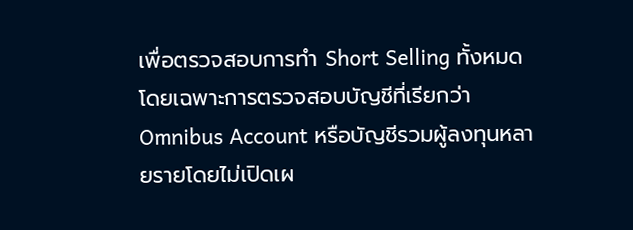เพื่อตรวจสอบการทำ Short Selling ทั้งหมด โดยเฉพาะการตรวจสอบบัญชีที่เรียกว่า Omnibus Account หรือบัญชีรวมผู้ลงทุนหลายรายโดยไม่เปิดเผ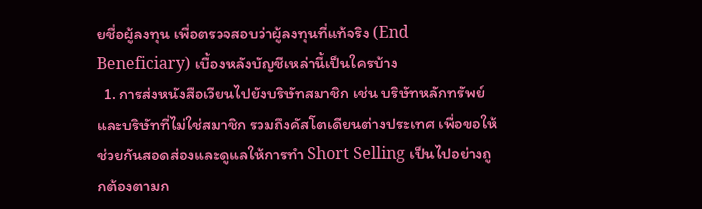ยชื่อผู้ลงทุน เพื่อตรวจสอบว่าผู้ลงทุนที่แท้จริง (End Beneficiary) เบื้องหลังบัญชีเหล่านี้เป็นใครบ้าง
  1. การส่งหนังสือเวียนไปยังบริษัทสมาชิก เช่น บริษัทหลักทรัพย์ และบริษัทที่ไม่ใช่สมาชิก รวมถึงคัสโตเดียนต่างประเทศ เพื่อขอให้ช่วยกันสอดส่องและดูแลให้การทำ Short Selling เป็นไปอย่างถูกต้องตามก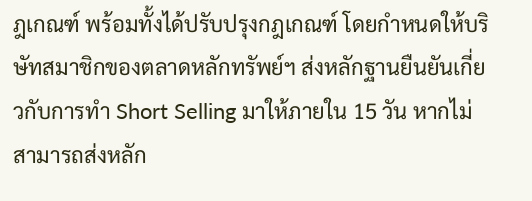ฎเกณฑ์ พร้อมทั้งได้ปรับปรุงกฎเกณฑ์ โดยกำหนดให้บริษัทสมาชิกของตลาดหลักทรัพย์ฯ ส่งหลักฐานยืนยันเกี่ยวกับการทำ Short Selling มาให้ภายใน 15 วัน หากไม่สามารถส่งหลัก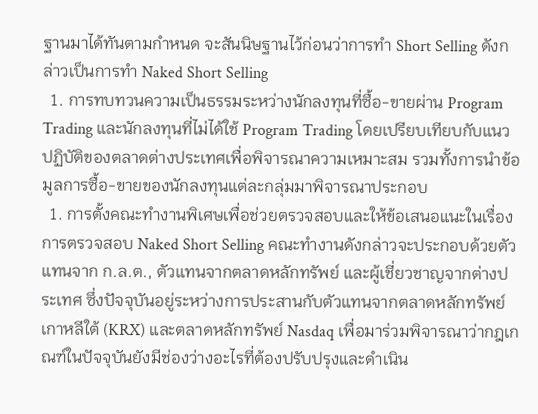ฐานมาได้ทันตามกำหนด จะสันนิษฐานไว้ก่อนว่าการทำ Short Selling ดังกล่าวเป็นการทำ Naked Short Selling
  1. การทบทวนความเป็นธรรมระหว่างนักลงทุนที่ซื้อ-ขายผ่าน Program Trading และนักลงทุนที่ไม่ได้ใช้ Program Trading โดยเปรียบเทียบกับแนวปฏิบัติของตลาดต่างประเทศเพื่อพิจารณาความเหมาะสม รวมทั้งการนำข้อมูลการซื้อ-ขายของนักลงทุนแต่ละกลุ่มมาพิจารณาประกอบ
  1. การตั้งคณะทำงานพิเศษเพื่อช่วยตรวจสอบและให้ข้อเสนอแนะในเรื่องการตรวจสอบ Naked Short Selling คณะทำงานดังกล่าวจะประกอบด้วยตัวแทนจาก ก.ล.ต., ตัวแทนจากตลาดหลักทรัพย์ และผู้เชี่ยวชาญจากต่างประเทศ ซึ่งปัจจุบันอยู่ระหว่างการประสานกับตัวแทนจากตลาดหลักทรัพย์เกาหลีใต้ (KRX) และตลาดหลักทรัพย์ Nasdaq เพื่อมาร่วมพิจารณาว่ากฎเกณฑ์ในปัจจุบันยังมีช่องว่างอะไรที่ต้องปรับปรุงและดำเนิน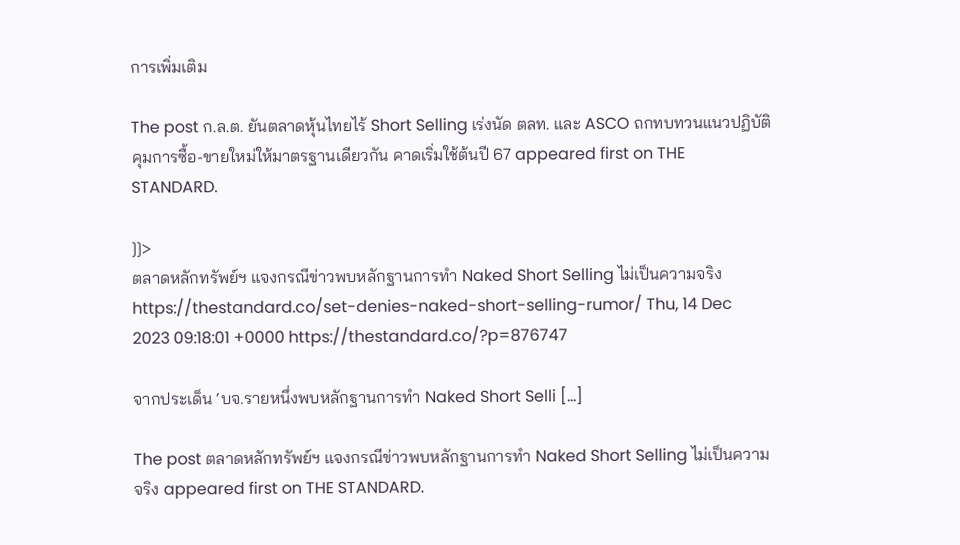การเพิ่มเติม

The post ก.ล.ต. ยันตลาดหุ้นไทยไร้ Short Selling เร่งนัด ตลท. และ ASCO ถกทบทวนแนวปฏิบัติคุมการซื้อ-ขายใหม่ให้มาตรฐานเดียวกัน คาดเริ่มใช้ต้นปี 67 appeared first on THE STANDARD.

]]>
ตลาดหลักทรัพย์ฯ แจงกรณีข่าวพบหลักฐานการทำ Naked Short Selling ไม่เป็นความจริง https://thestandard.co/set-denies-naked-short-selling-rumor/ Thu, 14 Dec 2023 09:18:01 +0000 https://thestandard.co/?p=876747

จากประเด็น ‘บจ.รายหนึ่งพบหลักฐานการทำ Naked Short Selli […]

The post ตลาดหลักทรัพย์ฯ แจงกรณีข่าวพบหลักฐานการทำ Naked Short Selling ไม่เป็นความจริง appeared first on THE STANDARD.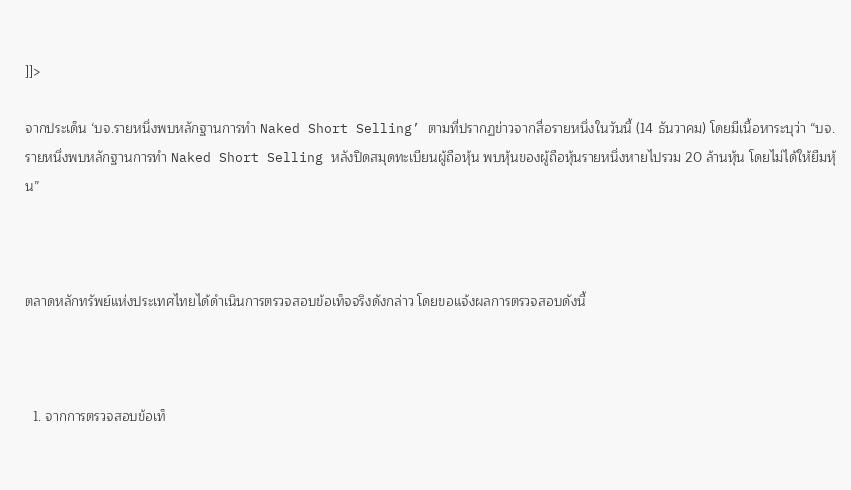]]>

จากประเด็น ‘บจ.รายหนึ่งพบหลักฐานการทำ Naked Short Selling’ ตามที่ปรากฏข่าวจากสื่อรายหนึ่งในวันนี้ (14 ธันวาคม) โดยมีเนื้อหาระบุว่า “บจ.รายหนึ่งพบหลักฐานการทำ Naked Short Selling หลังปิดสมุดทะเบียนผู้ถือหุ้น พบหุ้นของผู้ถือหุ้นรายหนึ่งหายไปรวม 20 ล้านหุ้น โดยไม่ได้ให้ยืมหุ้น”



ตลาดหลักทรัพย์แห่งประเทศไทยได้ดำเนินการตรวจสอบข้อเท็จจริงดังกล่าว โดยขอแจ้งผลการตรวจสอบดังนี้



  1. จากการตรวจสอบข้อเท็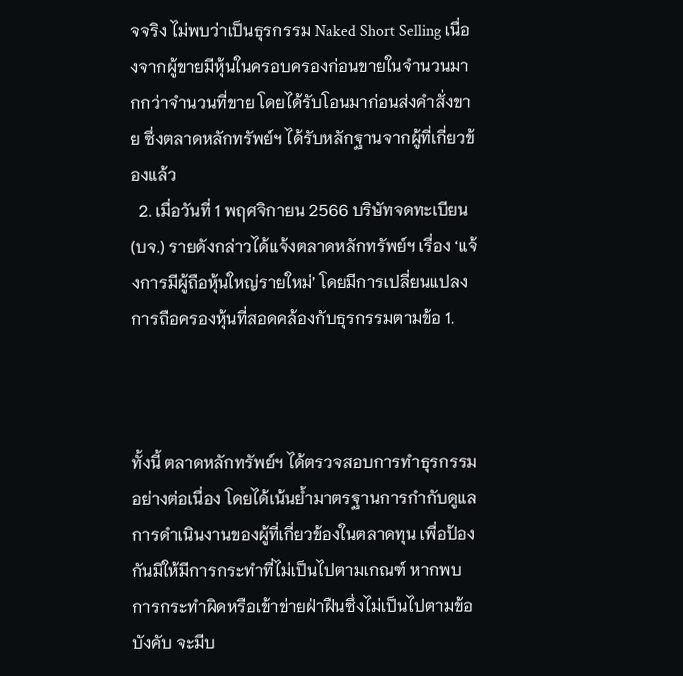จจริง ไม่พบว่าเป็นธุรกรรม Naked Short Selling เนื่องจากผู้ขายมีหุ้นในครอบครองก่อนขายในจำนวนมากกว่าจำนวนที่ขาย โดยได้รับโอนมาก่อนส่งคำสั่งขาย ซึ่งตลาดหลักทรัพย์ฯ ได้รับหลักฐานจากผู้ที่เกี่ยวข้องแล้ว
  2. เมื่อวันที่ 1 พฤศจิกายน 2566 บริษัทจดทะเบียน (บจ.) รายดังกล่าวได้แจ้งตลาดหลักทรัพย์ฯ เรื่อง ‘แจ้งการมีผู้ถือหุ้นใหญ่รายใหม่’ โดยมีการเปลี่ยนแปลงการถือครองหุ้นที่สอดคล้องกับธุรกรรมตามข้อ 1.



ทั้งนี้ ตลาดหลักทรัพย์ฯ ได้ตรวจสอบการทำธุรกรรมอย่างต่อเนื่อง โดยได้เน้นย้ำมาตรฐานการกำกับดูแลการดำเนินงานของผู้ที่เกี่ยวข้องในตลาดทุน เพื่อป้องกันมิให้มีการกระทำที่ไม่เป็นไปตามเกณฑ์ หากพบการกระทำผิดหรือเข้าข่ายฝ่าฝืนซึ่งไม่เป็นไปตามข้อบังคับ จะมีบ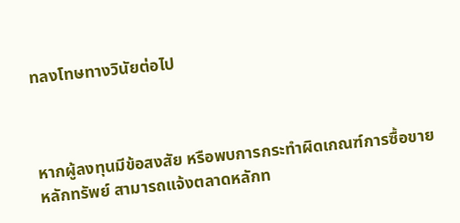ทลงโทษทางวินัยต่อไป



หากผู้ลงทุนมีข้อสงสัย หรือพบการกระทำผิดเกณฑ์การซื้อขายหลักทรัพย์ สามารถแจ้งตลาดหลักท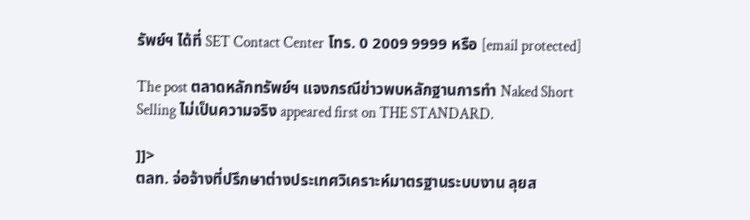รัพย์ฯ ได้ที่ SET Contact Center โทร. 0 2009 9999 หรือ [email protected]

The post ตลาดหลักทรัพย์ฯ แจงกรณีข่าวพบหลักฐานการทำ Naked Short Selling ไม่เป็นความจริง appeared first on THE STANDARD.

]]>
ตลท. จ่อจ้างที่ปรึกษาต่างประเทศวิเคราะห์มาตรฐานระบบงาน ลุยส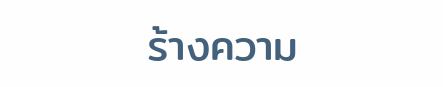ร้างความ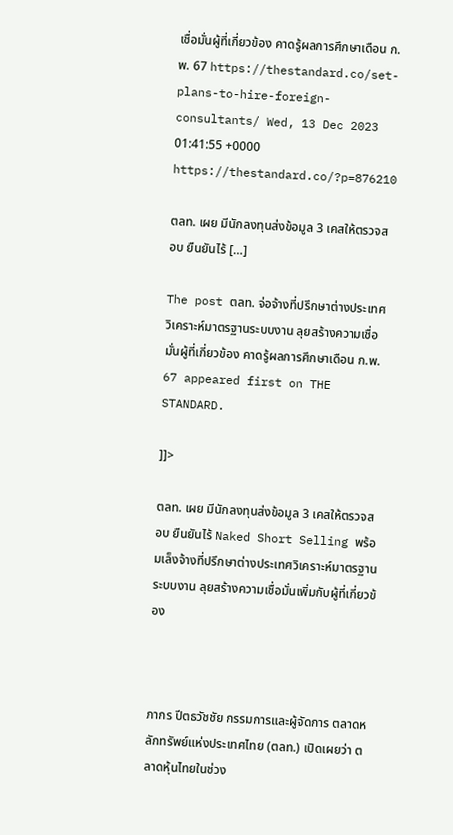เชื่อมั่นผู้ที่เกี่ยวข้อง คาดรู้ผลการศึกษาเดือน ก.พ. 67 https://thestandard.co/set-plans-to-hire-foreign-consultants/ Wed, 13 Dec 2023 01:41:55 +0000 https://thestandard.co/?p=876210

ตลท. เผย มีนักลงทุนส่งข้อมูล 3 เคสให้ตรวจสอบ ยืนยันไร้ […]

The post ตลท. จ่อจ้างที่ปรึกษาต่างประเทศวิเคราะห์มาตรฐานระบบงาน ลุยสร้างความเชื่อมั่นผู้ที่เกี่ยวข้อง คาดรู้ผลการศึกษาเดือน ก.พ. 67 appeared first on THE STANDARD.

]]>

ตลท. เผย มีนักลงทุนส่งข้อมูล 3 เคสให้ตรวจสอบ ยืนยันไร้ Naked Short Selling พร้อมเล็งจ้างที่ปรึกษาต่างประเทศวิเคราะห์มาตรฐานระบบงาน ลุยสร้างความเชื่อมั่นเพิ่มกับผู้ที่เกี่ยวข้อง



ภากร ปีตธวัชชัย กรรมการและผู้จัดการ ตลาดหลักทรัพย์แห่งประเทศไทย (ตลท.) เปิดเผยว่า ตลาดหุ้นไทยในช่วง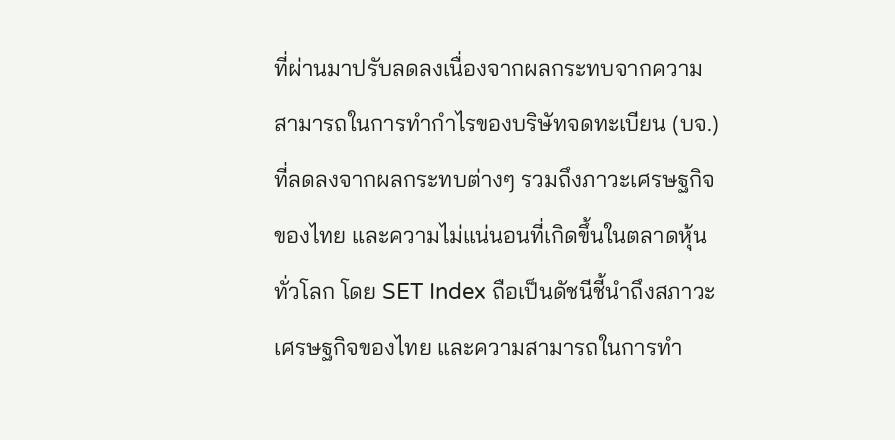ที่ผ่านมาปรับลดลงเนื่องจากผลกระทบจากความสามารถในการทำกำไรของบริษัทจดทะเบียน (บจ.) ที่ลดลงจากผลกระทบต่างๆ รวมถึงภาวะเศรษฐกิจของไทย และความไม่แน่นอนที่เกิดขึ้นในตลาดหุ้นทั่วโลก โดย SET Index ถือเป็นดัชนีชี้นำถึงสภาวะเศรษฐกิจของไทย และความสามารถในการทำ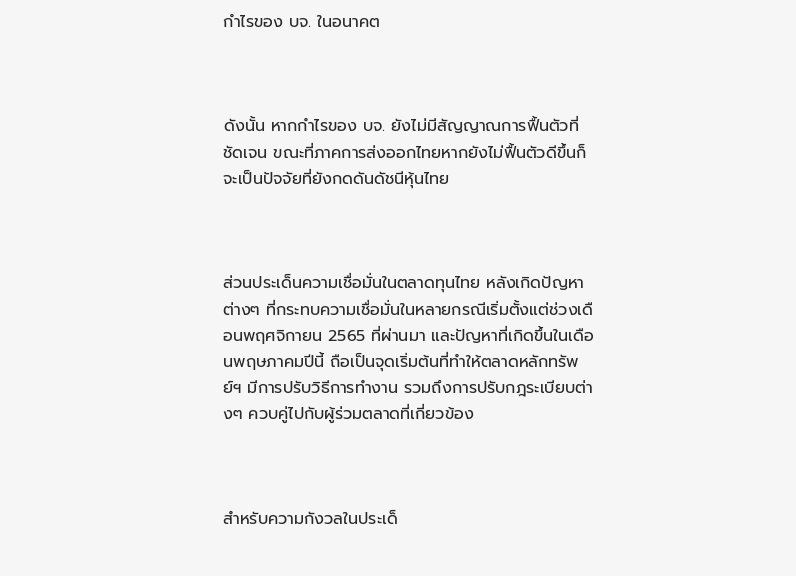กำไรของ บจ. ในอนาคต



ดังนั้น หากกำไรของ บจ. ยังไม่มีสัญญาณการฟื้นตัวที่ชัดเจน ขณะที่ภาคการส่งออกไทยหากยังไม่ฟื้นตัวดีขึ้นก็จะเป็นปัจจัยที่ยังกดดันดัชนีหุ้นไทย



ส่วนประเด็นความเชื่อมั่นในตลาดทุนไทย หลังเกิดปัญหาต่างๆ ที่กระทบความเชื่อมั่นในหลายกรณีเริ่มตั้งแต่ช่วงเดือนพฤศจิกายน 2565 ที่ผ่านมา และปัญหาที่เกิดขึ้นในเดือนพฤษภาคมปีนี้ ถือเป็นจุดเริ่มต้นที่ทำให้ตลาดหลักทรัพย์ฯ มีการปรับวิธีการทำงาน รวมถึงการปรับกฎระเบียบต่างๆ ควบคู่ไปกับผู้ร่วมตลาดที่เกี่ยวข้อง



สำหรับความกังวลในประเด็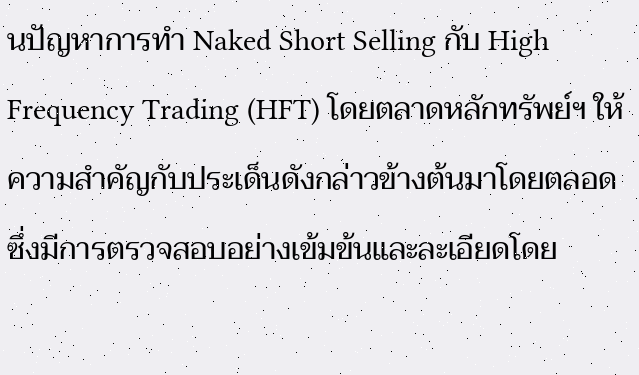นปัญหาการทำ Naked Short Selling กับ High Frequency Trading (HFT) โดยตลาดหลักทรัพย์ฯ ให้ความสำคัญกับประเด็นดังกล่าวข้างต้นมาโดยตลอด ซึ่งมีการตรวจสอบอย่างเข้มข้นและละเอียดโดย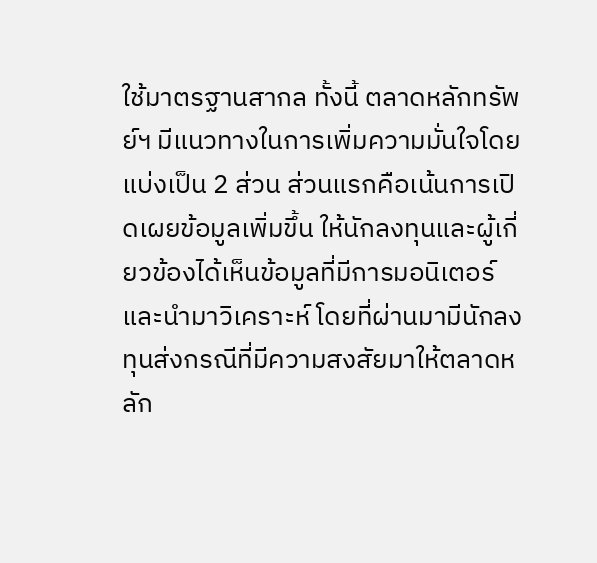ใช้มาตรฐานสากล ทั้งนี้ ตลาดหลักทรัพย์ฯ มีแนวทางในการเพิ่มความมั่นใจโดยแบ่งเป็น 2 ส่วน ส่วนแรกคือเน้นการเปิดเผยข้อมูลเพิ่มขึ้น ให้นักลงทุนและผู้เกี่ยวข้องได้เห็นข้อมูลที่มีการมอนิเตอร์และนำมาวิเคราะห์ โดยที่ผ่านมามีนักลงทุนส่งกรณีที่มีความสงสัยมาให้ตลาดหลัก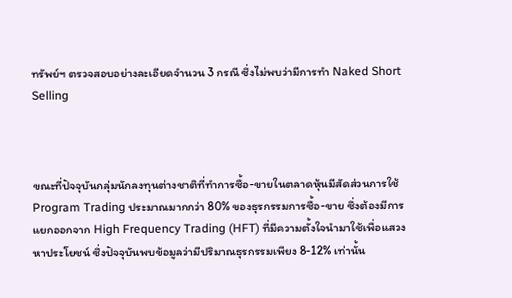ทรัพย์ฯ ตรวจสอบอย่างละเอียดจำนวน 3 กรณี ซึ่งไม่พบว่ามีการทำ Naked Short Selling



ขณะที่ปัจจุบันกลุ่มนักลงทุนต่างชาติที่ทำการซื้อ-ขายในตลาดหุ้นมีสัดส่วนการใช้ Program Trading ประมาณมากกว่า 80% ของธุรกรรมการซื้อ-ขาย ซึ่งต้องมีการแยกออกจาก High Frequency Trading (HFT) ที่มีความตั้งใจนำมาใช้เพื่อแสวงหาประโยชน์ ซึ่งปัจจุบันพบข้อมูลว่ามีปริมาณธุรกรรมเพียง 8-12% เท่านั้น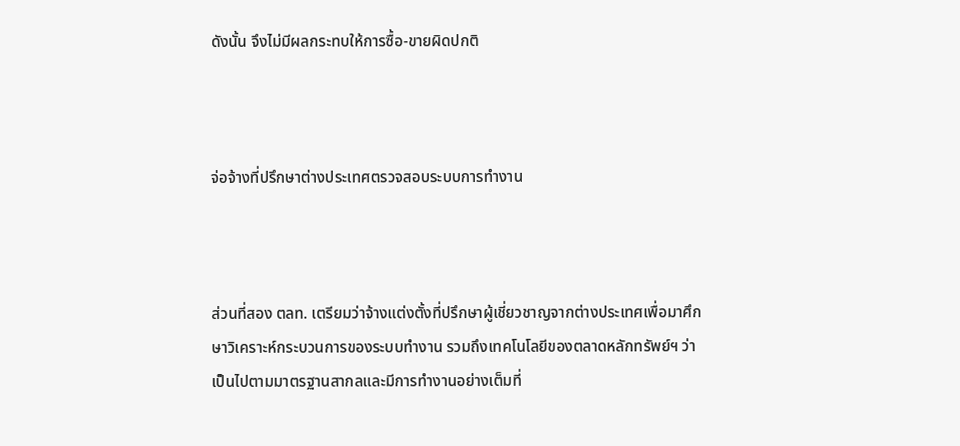ดังนั้น จึงไม่มีผลกระทบให้การซื้อ-ขายผิดปกติ



จ่อจ้างที่ปรึกษาต่างประเทศตรวจสอบระบบการทำงาน



ส่วนที่สอง ตลท. เตรียมว่าจ้างแต่งตั้งที่ปรึกษาผู้เชี่ยวชาญจากต่างประเทศเพื่อมาศึกษาวิเคราะห์กระบวนการของระบบทำงาน รวมถึงเทคโนโลยีของตลาดหลักทรัพย์ฯ ว่าเป็นไปตามมาตรฐานสากลและมีการทำงานอย่างเต็มที่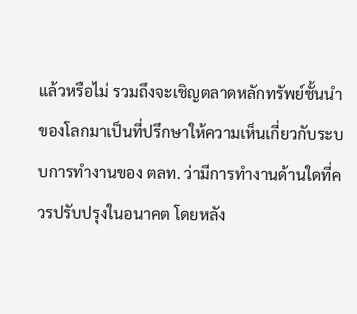แล้วหรือไม่ รวมถึงจะเชิญตลาดหลักทรัพย์ชั้นนำของโลกมาเป็นที่ปรึกษาให้ความเห็นเกี่ยวกับระบบการทำงานของ ตลท. ว่ามีการทำงานด้านใดที่ควรปรับปรุงในอนาคต โดยหลัง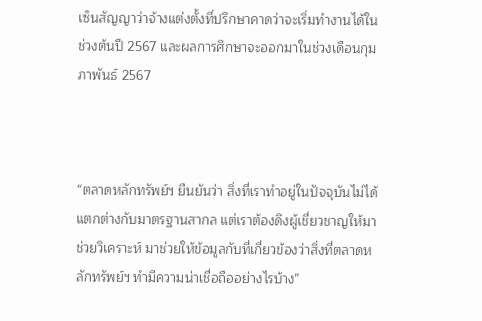เซ็นสัญญาว่าจ้างแต่งตั้งที่ปรึกษาคาดว่าจะเริ่มทำงานได้ในช่วงต้นปี 2567 และผลการศึกษาจะออกมาในช่วงเดือนกุมภาพันธ์ 2567



“ตลาดหลักทรัพย์ฯ ยืนยันว่า สิ่งที่เราทำอยู่ในปัจจุบันไม่ได้แตกต่างกับมาตรฐานสากล แต่เราต้องดึงผู้เชี่ยวชาญให้มาช่วยวิเคราะห์ มาช่วยให้ข้อมูลกับที่เกี่ยวข้องว่าสิ่งที่ตลาดหลักทรัพย์ฯ ทำมีความน่าเชื่อถืออย่างไรบ้าง”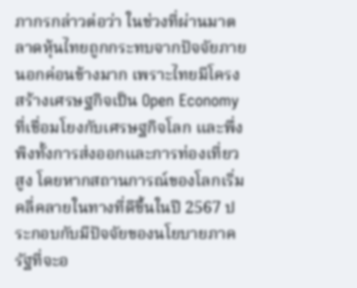ภากรกล่าวต่อว่า ในช่วงที่ผ่านมาตลาดหุ้นไทยถูกกระทบจากปัจจัยภายนอกค่อนข้างมาก เพราะไทยมีโครงสร้างเศรษฐกิจเป็น Open Economy ที่เชื่อมโยงกับเศรษฐกิจโลก และพึ่งพิงทั้งการส่งออกและการท่องเที่ยวสูง โดยหากสถานการณ์ของโลกเริ่มคลี่คลายในทางที่ดีขึ้นในปี 2567 ประกอบกับมีปัจจัยของนโยบายภาครัฐที่จะอ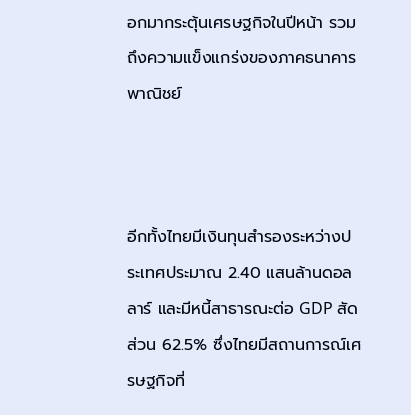อกมากระตุ้นเศรษฐกิจในปีหน้า รวมถึงความแข็งแกร่งของภาคธนาคารพาณิชย์



อีกทั้งไทยมีเงินทุนสำรองระหว่างประเทศประมาณ 2.40 แสนล้านดอลลาร์ และมีหนี้สาธารณะต่อ GDP สัดส่วน 62.5% ซึ่งไทยมีสถานการณ์เศรษฐกิจที่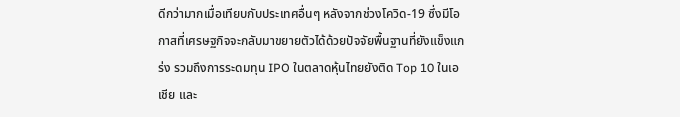ดีกว่ามากเมื่อเทียบกับประเทศอื่นๆ หลังจากช่วงโควิด-19 ซึ่งมีโอกาสที่เศรษฐกิจจะกลับมาขยายตัวได้ด้วยปัจจัยพื้นฐานที่ยังแข็งแกร่ง รวมถึงการระดมทุน IPO ในตลาดหุ้นไทยยังติด Top 10 ในเอเชีย และ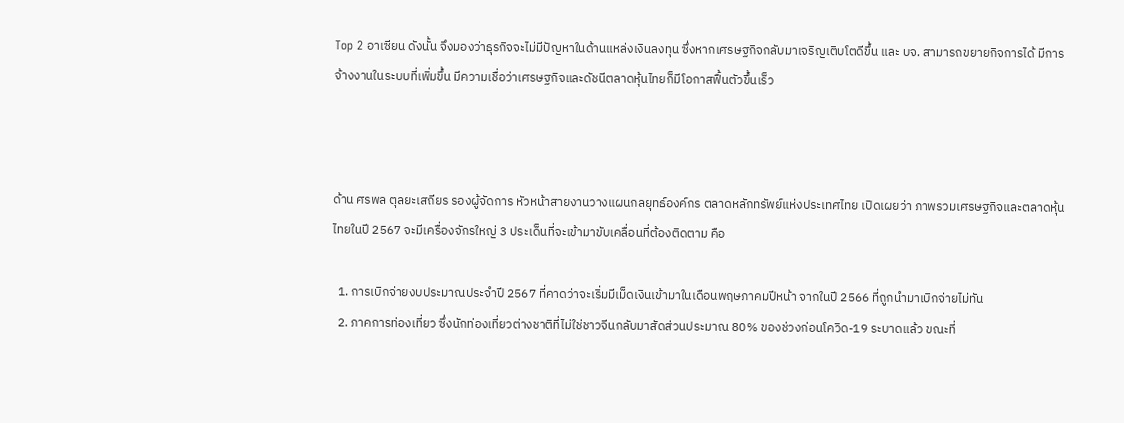Top 2 อาเซียน ดังนั้น จึงมองว่าธุรกิจจะไม่มีปัญหาในด้านแหล่งเงินลงทุน ซึ่งหากเศรษฐกิจกลับมาเจริญเติบโตดีขึ้น และ บจ. สามารถขยายกิจการได้ มีการจ้างงานในระบบที่เพิ่มขึ้น มีความเชื่อว่าเศรษฐกิจและดัชนีตลาดหุ้นไทยก็มีโอกาสฟื้นตัวขึ้นเร็ว



ด้าน ศรพล ตุลยะเสถียร รองผู้จัดการ หัวหน้าสายงานวางแผนกลยุทธ์องค์กร ตลาดหลักทรัพย์แห่งประเทศไทย เปิดเผยว่า ภาพรวมเศรษฐกิจและตลาดหุ้นไทยในปี 2567 จะมีเครื่องจักรใหญ่ 3 ประเด็นที่จะเข้ามาขับเคลื่อนที่ต้องติดตาม คือ

  1. การเบิกจ่ายงบประมาณประจำปี 2567 ที่คาดว่าจะเริ่มมีเม็ดเงินเข้ามาในเดือนพฤษภาคมปีหน้า จากในปี 2566 ที่ถูกนำมาเบิกจ่ายไม่ทัน
  2. ภาคการท่องเที่ยว ซึ่งนักท่องเที่ยวต่างชาติที่ไม่ใช่ชาวจีนกลับมาสัดส่วนประมาณ 80% ของช่วงก่อนโควิด-19 ระบาดแล้ว ขณะที่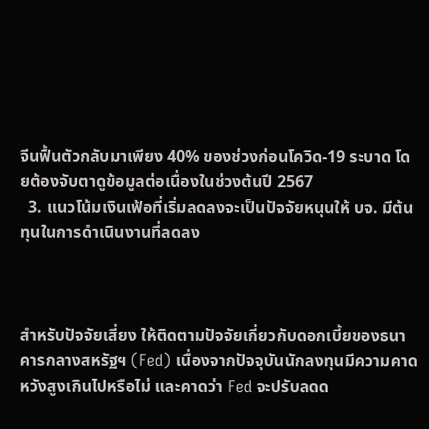จีนฟื้นตัวกลับมาเพียง 40% ของช่วงก่อนโควิด-19 ระบาด โดยต้องจับตาดูข้อมูลต่อเนื่องในช่วงต้นปี 2567
  3. แนวโน้มเงินเฟ้อที่เริ่มลดลงจะเป็นปัจจัยหนุนให้ บจ. มีต้นทุนในการดำเนินงานที่ลดลง



สำหรับปัจจัยเสี่ยง ให้ติดตามปัจจัยเกี่ยวกับดอกเบี้ยของธนาคารกลางสหรัฐฯ (Fed) เนื่องจากปัจจุบันนักลงทุนมีความคาดหวังสูงเกินไปหรือไม่ และคาดว่า Fed จะปรับลดด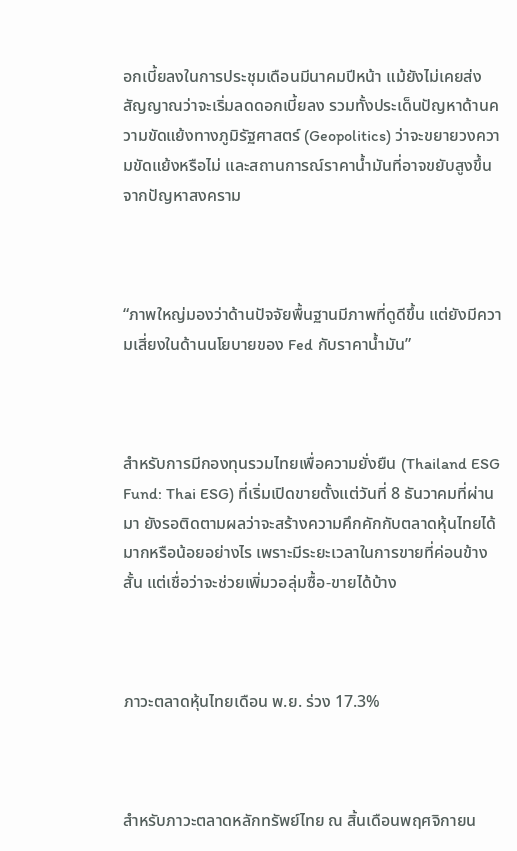อกเบี้ยลงในการประชุมเดือนมีนาคมปีหน้า แม้ยังไม่เคยส่งสัญญาณว่าจะเริ่มลดดอกเบี้ยลง รวมทั้งประเด็นปัญหาด้านความขัดแย้งทางภูมิรัฐศาสตร์ (Geopolitics) ว่าจะขยายวงความขัดแย้งหรือไม่ และสถานการณ์ราคาน้ำมันที่อาจขยับสูงขึ้นจากปัญหาสงคราม



“ภาพใหญ่มองว่าด้านปัจจัยพื้นฐานมีภาพที่ดูดีขึ้น แต่ยังมีความเสี่ยงในด้านนโยบายของ Fed กับราคาน้ำมัน”



สำหรับการมีกองทุนรวมไทยเพื่อความยั่งยืน (Thailand ESG Fund: Thai ESG) ที่เริ่มเปิดขายตั้งแต่วันที่ 8 ธันวาคมที่ผ่านมา ยังรอติดตามผลว่าจะสร้างความคึกคักกับตลาดหุ้นไทยได้มากหรือน้อยอย่างไร เพราะมีระยะเวลาในการขายที่ค่อนข้างสั้น แต่เชื่อว่าจะช่วยเพิ่มวอลุ่มซื้อ-ขายได้บ้าง



ภาวะตลาดหุ้นไทยเดือน พ.ย. ร่วง 17.3%



สำหรับภาวะตลาดหลักทรัพย์ไทย ณ สิ้นเดือนพฤศจิกายน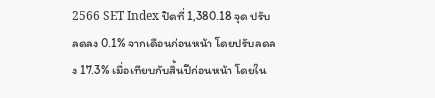2566 SET Index ปิดที่ 1,380.18 จุด ปรับลดลง 0.1% จากเดือนก่อนหน้า โดยปรับลดลง 17.3% เมื่อเทียบกับสิ้นปีก่อนหน้า โดยใน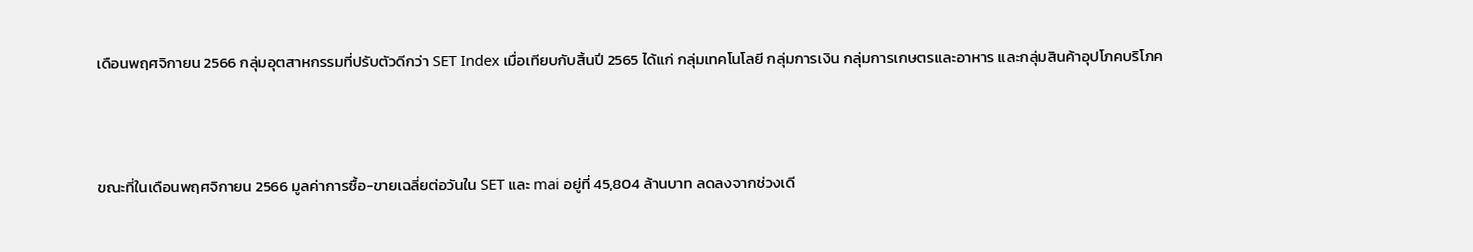เดือนพฤศจิกายน 2566 กลุ่มอุตสาหกรรมที่ปรับตัวดีกว่า SET Index เมื่อเทียบกับสิ้นปี 2565 ได้แก่ กลุ่มเทคโนโลยี กลุ่มการเงิน กลุ่มการเกษตรและอาหาร และกลุ่มสินค้าอุปโภคบริโภค



ขณะที่ในเดือนพฤศจิกายน 2566 มูลค่าการซื้อ-ขายเฉลี่ยต่อวันใน SET และ mai อยู่ที่ 45,804 ล้านบาท ลดลงจากช่วงเดี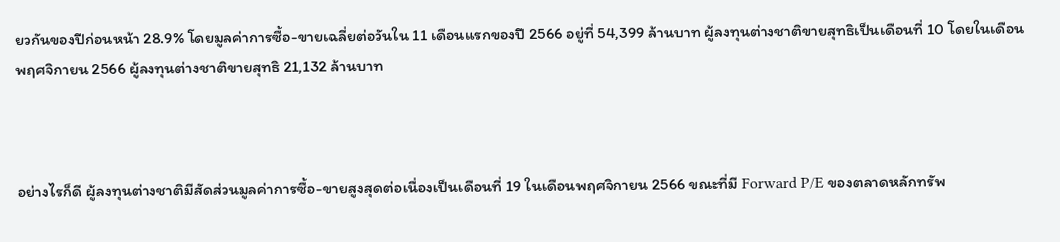ยวกันของปีก่อนหน้า 28.9% โดยมูลค่าการซื้อ-ขายเฉลี่ยต่อวันใน 11 เดือนแรกของปี 2566 อยู่ที่ 54,399 ล้านบาท ผู้ลงทุนต่างชาติขายสุทธิเป็นเดือนที่ 10 โดยในเดือนพฤศจิกายน 2566 ผู้ลงทุนต่างชาติขายสุทธิ 21,132 ล้านบาท



อย่างไรก็ดี ผู้ลงทุนต่างชาติมีสัดส่วนมูลค่าการซื้อ-ขายสูงสุดต่อเนื่องเป็นเดือนที่ 19 ในเดือนพฤศจิกายน 2566 ขณะที่มี Forward P/E ของตลาดหลักทรัพ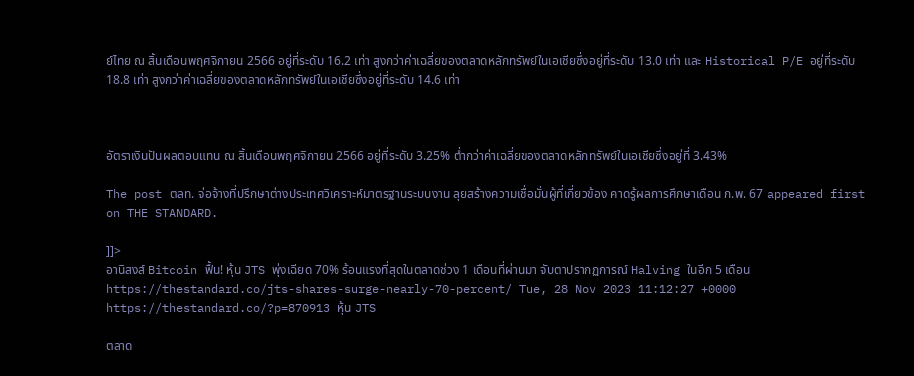ย์ไทย ณ สิ้นเดือนพฤศจิกายน 2566 อยู่ที่ระดับ 16.2 เท่า สูงกว่าค่าเฉลี่ยของตลาดหลักทรัพย์ในเอเชียซึ่งอยู่ที่ระดับ 13.0 เท่า และ Historical P/E อยู่ที่ระดับ 18.8 เท่า สูงกว่าค่าเฉลี่ยของตลาดหลักทรัพย์ในเอเชียซึ่งอยู่ที่ระดับ 14.6 เท่า



อัตราเงินปันผลตอบแทน ณ สิ้นเดือนพฤศจิกายน 2566 อยู่ที่ระดับ 3.25% ต่ำกว่าค่าเฉลี่ยของตลาดหลักทรัพย์ในเอเชียซึ่งอยู่ที่ 3.43%

The post ตลท. จ่อจ้างที่ปรึกษาต่างประเทศวิเคราะห์มาตรฐานระบบงาน ลุยสร้างความเชื่อมั่นผู้ที่เกี่ยวข้อง คาดรู้ผลการศึกษาเดือน ก.พ. 67 appeared first on THE STANDARD.

]]>
อานิสงส์ Bitcoin ฟื้น! หุ้น JTS พุ่งเฉียด 70% ร้อนแรงที่สุดในตลาดช่วง 1 เดือนที่ผ่านมา จับตาปรากฏการณ์ Halving ในอีก 5 เดือน https://thestandard.co/jts-shares-surge-nearly-70-percent/ Tue, 28 Nov 2023 11:12:27 +0000 https://thestandard.co/?p=870913 หุ้น JTS

ตลาด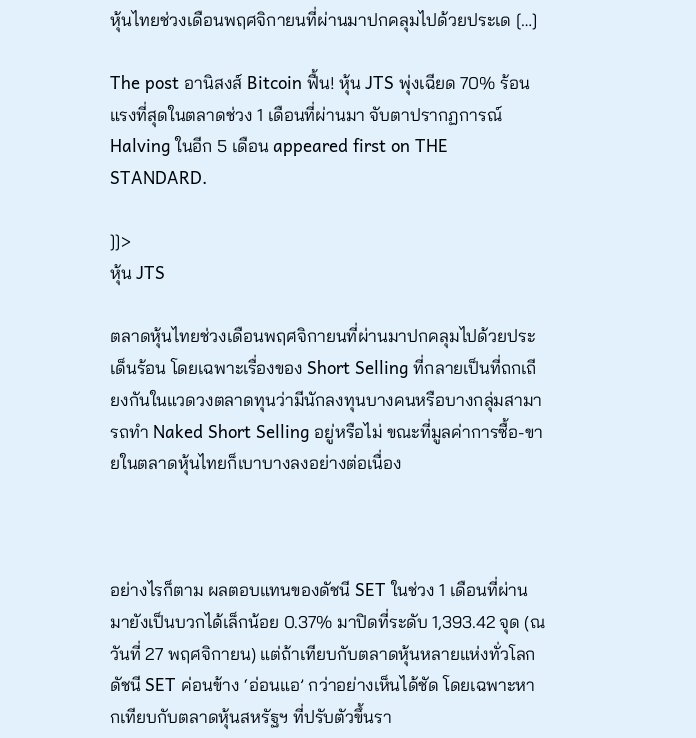หุ้นไทยช่วงเดือนพฤศจิกายนที่ผ่านมาปกคลุมไปด้วยประเด […]

The post อานิสงส์ Bitcoin ฟื้น! หุ้น JTS พุ่งเฉียด 70% ร้อนแรงที่สุดในตลาดช่วง 1 เดือนที่ผ่านมา จับตาปรากฏการณ์ Halving ในอีก 5 เดือน appeared first on THE STANDARD.

]]>
หุ้น JTS

ตลาดหุ้นไทยช่วงเดือนพฤศจิกายนที่ผ่านมาปกคลุมไปด้วยประเด็นร้อน โดยเฉพาะเรื่องของ Short Selling ที่กลายเป็นที่ถกเถียงกันในแวดวงตลาดทุนว่ามีนักลงทุนบางคนหรือบางกลุ่มสามารถทำ Naked Short Selling อยู่หรือไม่ ขณะที่มูลค่าการซื้อ-ขายในตลาดหุ้นไทยก็เบาบางลงอย่างต่อเนื่อง



อย่างไรก็ตาม ผลตอบแทนของดัชนี SET ในช่วง 1 เดือนที่ผ่านมายังเป็นบวกได้เล็กน้อย 0.37% มาปิดที่ระดับ 1,393.42 จุด (ณ วันที่ 27 พฤศจิกายน) แต่ถ้าเทียบกับตลาดหุ้นหลายแห่งทั่วโลก ดัชนี SET ค่อนข้าง ‘อ่อนแอ’ กว่าอย่างเห็นได้ชัด โดยเฉพาะหากเทียบกับตลาดหุ้นสหรัฐฯ ที่ปรับตัวขึ้นรา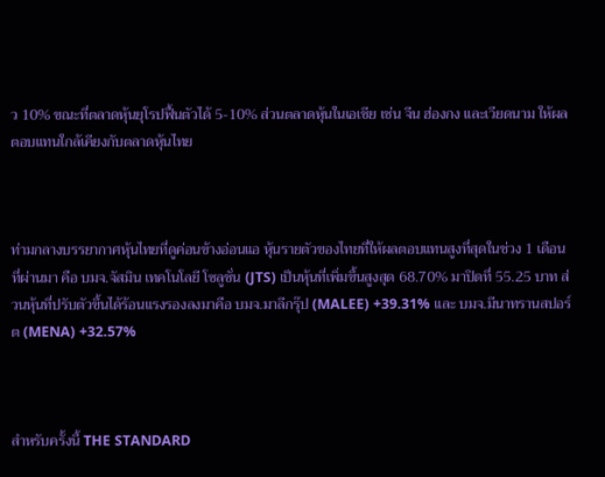ว 10% ขณะที่ตลาดหุ้นยุโรปฟื้นตัวได้ 5-10% ส่วนตลาดหุ้นในเอเชีย เช่น จีน ฮ่องกง และเวียดนาม ให้ผลตอบแทนใกล้เคียงกับตลาดหุ้นไทย



ท่ามกลางบรรยากาศหุ้นไทยที่ดูค่อนข้างอ่อนแอ หุ้นรายตัวของไทยที่ให้ผลตอบแทนสูงที่สุดในช่วง 1 เดือนที่ผ่านมา คือ บมจ.จัสมิน เทคโนโลยี โซลูชั่น (JTS) เป็นหุ้นที่เพิ่มขึ้นสูงสุด 68.70% มาปิดที่ 55.25 บาท ส่วนหุ้นที่ปรับตัวขึ้นได้ร้อนแรงรองลงมาคือ บมจ.มาลีกรุ๊ป (MALEE) +39.31% และ บมจ.มีนาทรานสปอร์ต (MENA) +32.57%



สำหรับครั้งนี้ THE STANDARD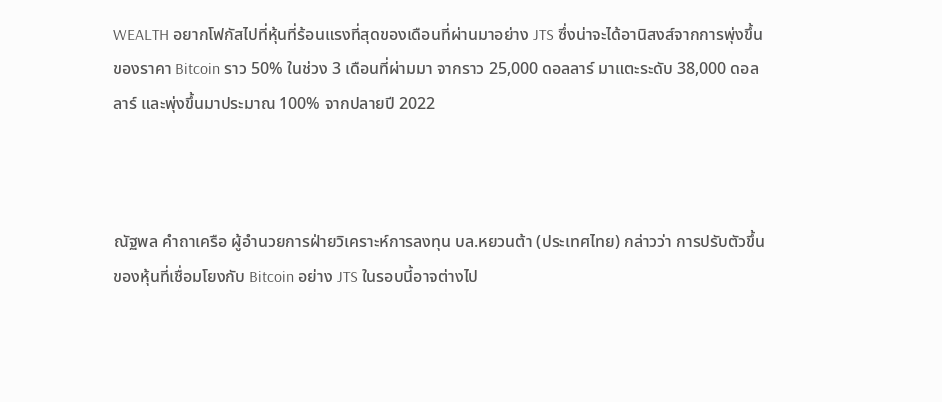WEALTH อยากโฟกัสไปที่หุ้นที่ร้อนแรงที่สุดของเดือนที่ผ่านมาอย่าง JTS ซึ่งน่าจะได้อานิสงส์จากการพุ่งขึ้นของราคา Bitcoin ราว 50% ในช่วง 3 เดือนที่ผ่ามมา จากราว 25,000 ดอลลาร์ มาแตะระดับ 38,000 ดอลลาร์ และพุ่งขึ้นมาประมาณ 100% จากปลายปี 2022



ณัฐพล คำถาเครือ ผู้อำนวยการฝ่ายวิเคราะห์การลงทุน บล.หยวนต้า (ประเทศไทย) กล่าวว่า การปรับตัวขึ้นของหุ้นที่เชื่อมโยงกับ Bitcoin อย่าง JTS ในรอบนี้อาจต่างไป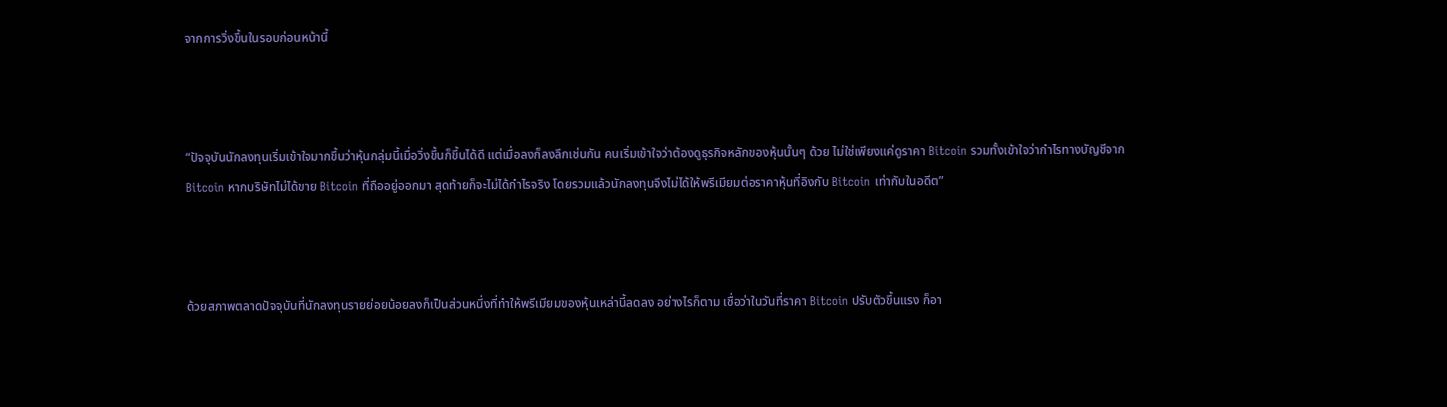จากการวิ่งขึ้นในรอบก่อนหน้านี้



“ปัจจุบันนักลงทุนเริ่มเข้าใจมากขึ้นว่าหุ้นกลุ่มนี้เมื่อวิ่งขึ้นก็ขึ้นได้ดี แต่เมื่อลงก็ลงลึกเช่นกัน คนเริ่มเข้าใจว่าต้องดูธุรกิจหลักของหุ้นนั้นๆ ด้วย ไม่ใช่เพียงแค่ดูราคา Bitcoin รวมทั้งเข้าใจว่ากำไรทางบัญชีจาก Bitcoin หากบริษัทไม่ได้ขาย Bitcoin ที่ถืออยู่ออกมา สุดท้ายก็จะไม่ได้กำไรจริง โดยรวมแล้วนักลงทุนจึงไม่ได้ให้พรีเมียมต่อราคาหุ้นที่อิงกับ Bitcoin เท่ากับในอดีต”



ด้วยสภาพตลาดปัจจุบันที่นักลงทุนรายย่อยน้อยลงก็เป็นส่วนหนึ่งที่ทำให้พรีเมียมของหุ้นเหล่านี้ลดลง อย่างไรก็ตาม เชื่อว่าในวันที่ราคา Bitcoin ปรับตัวขึ้นแรง ก็อา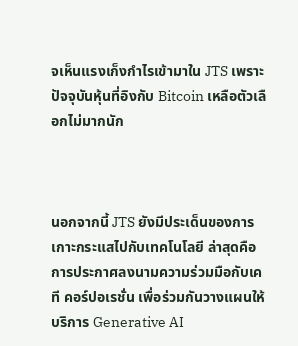จเห็นแรงเก็งกำไรเข้ามาใน JTS เพราะปัจจุบันหุ้นที่อิงกับ Bitcoin เหลือตัวเลือกไม่มากนัก



นอกจากนี้ JTS ยังมีประเด็นของการเกาะกระแสไปกับเทคโนโลยี ล่าสุดคือการประกาศลงนามความร่วมมือกับเคที คอร์ปอเรชั่น เพื่อร่วมกันวางแผนให้บริการ Generative AI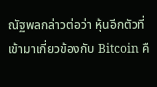ณัฐพลกล่าวต่อว่า หุ้นอีกตัวที่เข้ามาเกี่ยวข้องกับ Bitcoin คื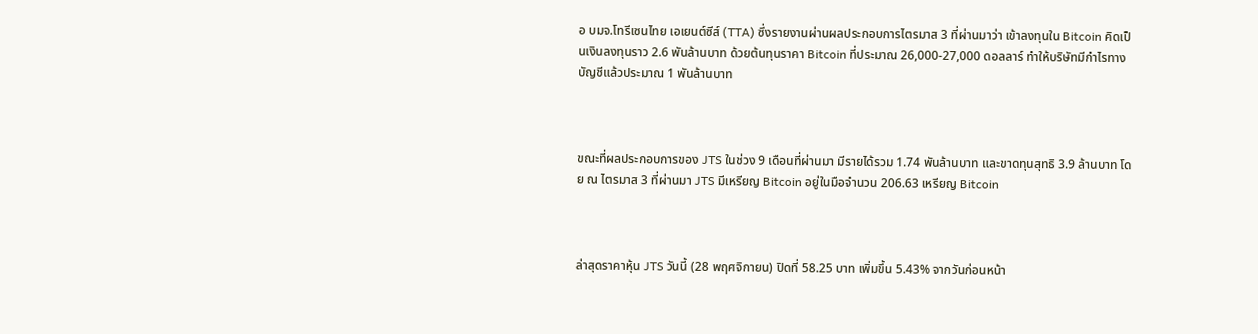อ บมจ.โทรีเซนไทย เอเยนต์ซีส์ (TTA) ซึ่งรายงานผ่านผลประกอบการไตรมาส 3 ที่ผ่านมาว่า เข้าลงทุนใน Bitcoin คิดเป็นเงินลงทุนราว 2.6 พันล้านบาท ด้วยต้นทุนราคา Bitcoin ที่ประมาณ 26,000-27,000 ดอลลาร์ ทำให้บริษัทมีกำไรทางบัญชีแล้วประมาณ 1 พันล้านบาท



ขณะที่ผลประกอบการของ JTS ในช่วง 9 เดือนที่ผ่านมา มีรายได้รวม 1.74 พันล้านบาท และขาดทุนสุทธิ 3.9 ล้านบาท โดย ณ ไตรมาส 3 ที่ผ่านมา JTS มีเหรียญ Bitcoin อยู่ในมือจำนวน 206.63 เหรียญ Bitcoin



ล่าสุดราคาหุ้น JTS วันนี้ (28 พฤศจิกายน) ปิดที่ 58.25 บาท เพิ่มขึ้น 5.43% จากวันก่อนหน้า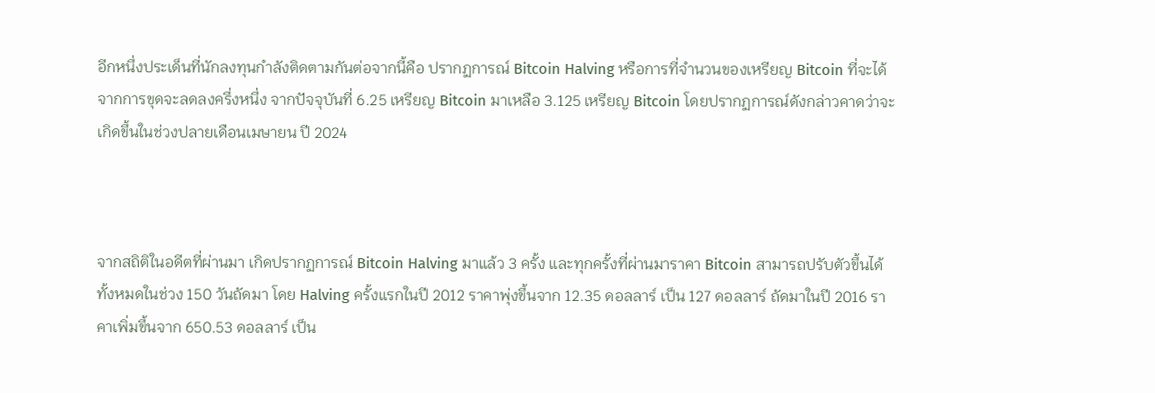อีกหนึ่งประเด็นที่นักลงทุนกำลังติดตามกันต่อจากนี้คือ ปรากฏการณ์ Bitcoin Halving หรือการที่จำนวนของเหรียญ Bitcoin ที่จะได้จากการขุดจะลดลงครึ่งหนึ่ง จากปัจจุบันที่ 6.25 เหรียญ Bitcoin มาเหลือ 3.125 เหรียญ Bitcoin โดยปรากฏการณ์ดังกล่าวคาดว่าจะเกิดขึ้นในช่วงปลายเดือนเมษายน ปี 2024



จากสถิติในอดีตที่ผ่านมา เกิดปรากฏการณ์ Bitcoin Halving มาแล้ว 3 ครั้ง และทุกครั้งที่ผ่านมาราคา Bitcoin สามารถปรับตัวขึ้นได้ทั้งหมดในช่วง 150 วันถัดมา โดย Halving ครั้งแรกในปี 2012 ราคาพุ่งขึ้นจาก 12.35 ดอลลาร์ เป็น 127 ดอลลาร์ ถัดมาในปี 2016 ราคาเพิ่มขึ้นจาก 650.53 ดอลลาร์ เป็น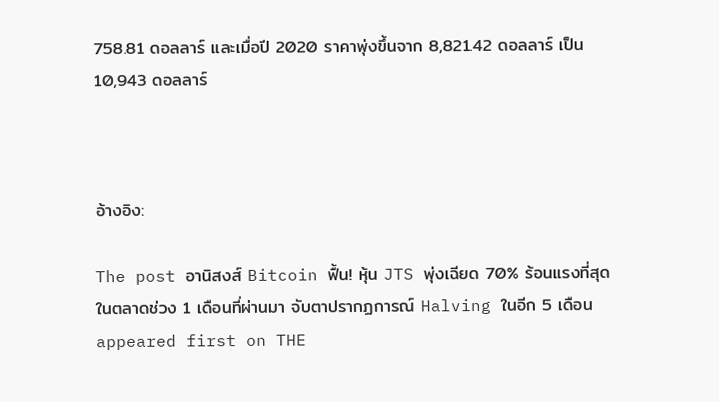758.81 ดอลลาร์ และเมื่อปี 2020 ราคาพุ่งขึ้นจาก 8,821.42 ดอลลาร์ เป็น 10,943 ดอลลาร์



อ้างอิง:

The post อานิสงส์ Bitcoin ฟื้น! หุ้น JTS พุ่งเฉียด 70% ร้อนแรงที่สุดในตลาดช่วง 1 เดือนที่ผ่านมา จับตาปรากฏการณ์ Halving ในอีก 5 เดือน appeared first on THE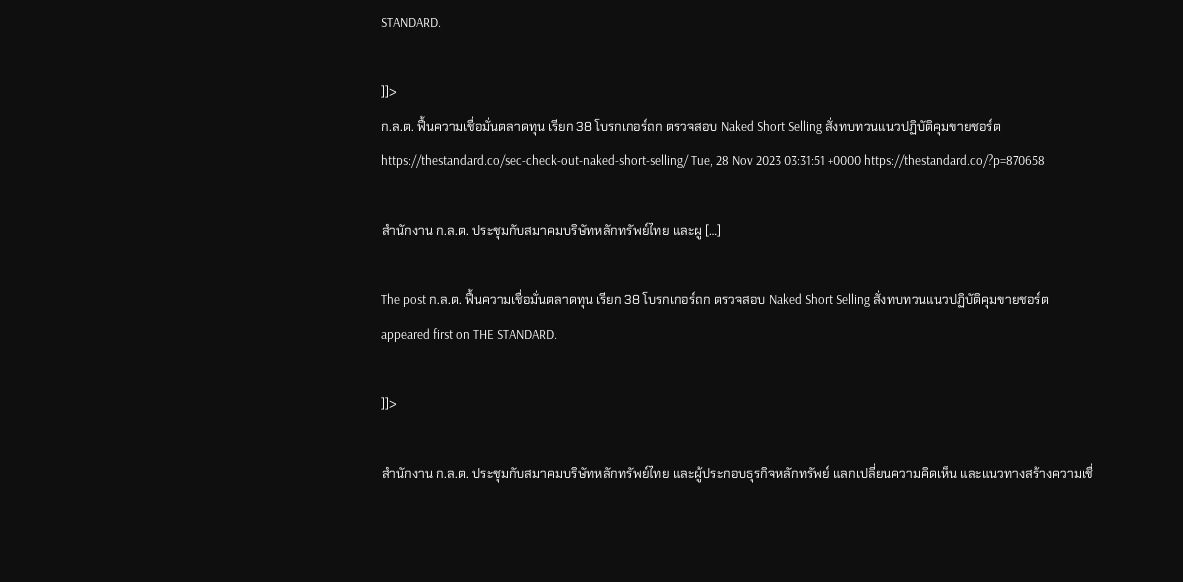STANDARD.

]]>
ก.ล.ต. ฟื้นความเชื่อมั่นตลาดทุน เรียก 38 โบรกเกอร์ถก ตรวจสอบ Naked Short Selling สั่งทบทวนแนวปฏิบัติคุมขายชอร์ต https://thestandard.co/sec-check-out-naked-short-selling/ Tue, 28 Nov 2023 03:31:51 +0000 https://thestandard.co/?p=870658

สำนักงาน ก.ล.ต. ประชุมกับสมาคมบริษัทหลักทรัพย์ไทย และผู […]

The post ก.ล.ต. ฟื้นความเชื่อมั่นตลาดทุน เรียก 38 โบรกเกอร์ถก ตรวจสอบ Naked Short Selling สั่งทบทวนแนวปฏิบัติคุมขายชอร์ต appeared first on THE STANDARD.

]]>

สำนักงาน ก.ล.ต. ประชุมกับสมาคมบริษัทหลักทรัพย์ไทย และผู้ประกอบธุรกิจหลักทรัพย์ แลกเปลี่ยนความคิดเห็น และแนวทางสร้างความเชื่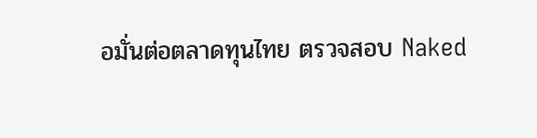อมั่นต่อตลาดทุนไทย ตรวจสอบ Naked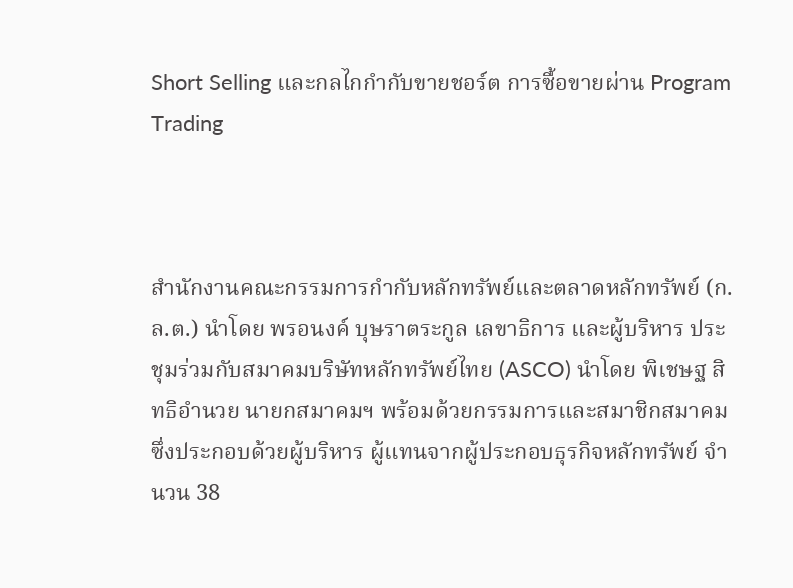Short Selling และกลไกกำกับขายชอร์ต การซื้อขายผ่าน Program Trading



สำนักงานคณะกรรมการกำกับหลักทรัพย์และตลาดหลักทรัพย์ (ก.ล.ต.) นำโดย พรอนงค์ บุษราตระกูล เลขาธิการ และผู้บริหาร ประชุมร่วมกับสมาคมบริษัทหลักทรัพย์ไทย (ASCO) นำโดย พิเชษฐ สิทธิอำนวย นายกสมาคมฯ พร้อมด้วยกรรมการและสมาชิกสมาคม ซึ่งประกอบด้วยผู้บริหาร ผู้แทนจากผู้ประกอบธุรกิจหลักทรัพย์ จำนวน 38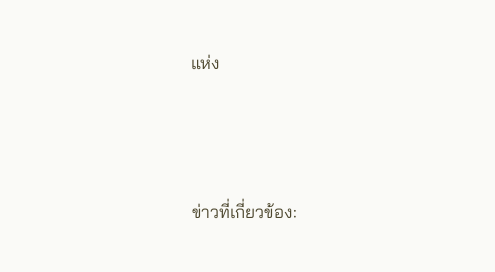แห่ง




ข่าวที่เกี่ยวข้อง: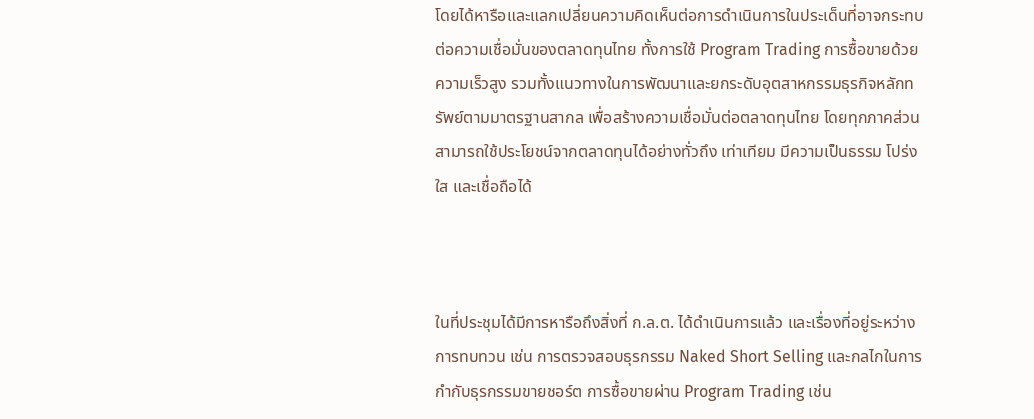โดยได้หารือและแลกเปลี่ยนความคิดเห็นต่อการดำเนินการในประเด็นที่อาจกระทบต่อความเชื่อมั่นของตลาดทุนไทย ทั้งการใช้ Program Trading การซื้อขายด้วยความเร็วสูง รวมทั้งแนวทางในการพัฒนาและยกระดับอุตสาหกรรมธุรกิจหลักทรัพย์ตามมาตรฐานสากล เพื่อสร้างความเชื่อมั่นต่อตลาดทุนไทย โดยทุกภาคส่วนสามารถใช้ประโยชน์จากตลาดทุนได้อย่างทั่วถึง เท่าเทียม มีความเป็นธรรม โปร่งใส และเชื่อถือได้



ในที่ประชุมได้มีการหารือถึงสิ่งที่ ก.ล.ต. ได้ดำเนินการแล้ว และเรื่องที่อยู่ระหว่างการทบทวน เช่น การตรวจสอบธุรกรรม Naked Short Selling และกลไกในการกำกับธุรกรรมขายชอร์ต การซื้อขายผ่าน Program Trading เช่น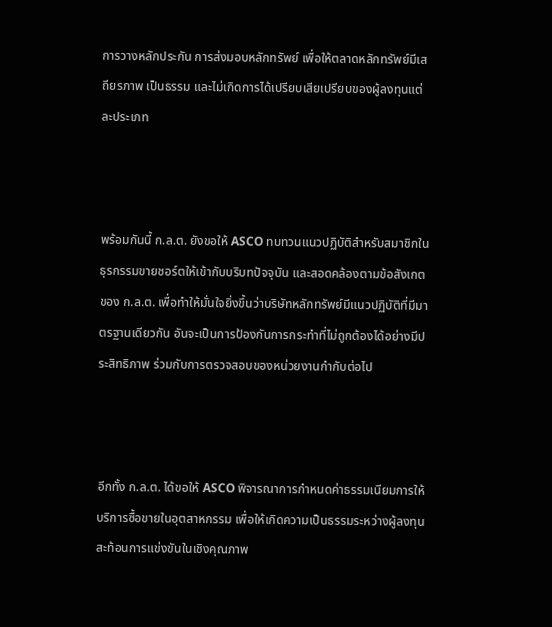การวางหลักประกัน การส่งมอบหลักทรัพย์ เพื่อให้ตลาดหลักทรัพย์มีเสถียรภาพ เป็นธรรม และไม่เกิดการได้เปรียบเสียเปรียบของผู้ลงทุนแต่ละประเภท



พร้อมกันนี้ ก.ล.ต. ยังขอให้ ASCO ทบทวนแนวปฏิบัติสำหรับสมาชิกในธุรกรรมขายชอร์ตให้เข้ากับบริบทปัจจุบัน และสอดคล้องตามข้อสังเกตของ ก.ล.ต. เพื่อทำให้มั่นใจยิ่งขึ้นว่าบริษัทหลักทรัพย์มีแนวปฏิบัติที่มีมาตรฐานเดียวกัน อันจะเป็นการป้องกันการกระทำที่ไม่ถูกต้องได้อย่างมีประสิทธิภาพ ร่วมกับการตรวจสอบของหน่วยงานกำกับต่อไป



อีกทั้ง ก.ล.ต. ได้ขอให้ ASCO พิจารณาการกำหนดค่าธรรมเนียมการให้บริการซื้อขายในอุตสาหกรรม เพื่อให้เกิดความเป็นธรรมระหว่างผู้ลงทุน สะท้อนการแข่งขันในเชิงคุณภาพ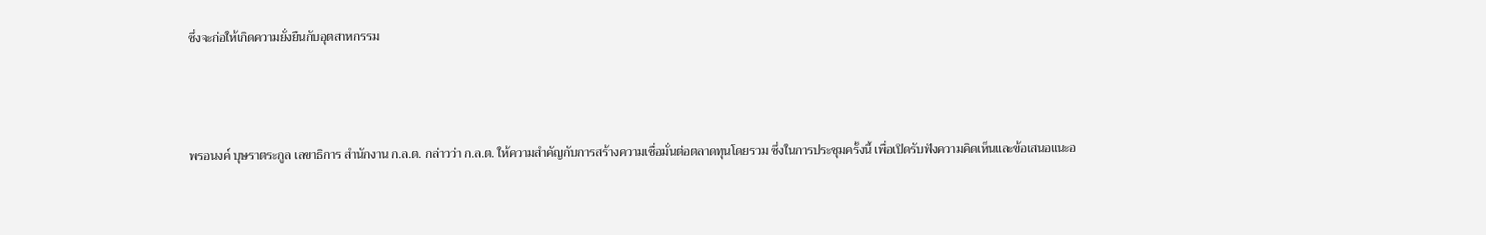ซึ่งจะก่อให้เกิดความยั่งยืนกับอุตสาหกรรม



พรอนงค์ บุษราตระกูล เลขาธิการ สำนักงาน ก.ล.ต. กล่าวว่า ก.ล.ต. ให้ความสำคัญกับการสร้างความเชื่อมั่นต่อตลาดทุนโดยรวม ซึ่งในการประชุมครั้งนี้ เพื่อเปิดรับฟังความคิดเห็นและข้อเสนอแนะอ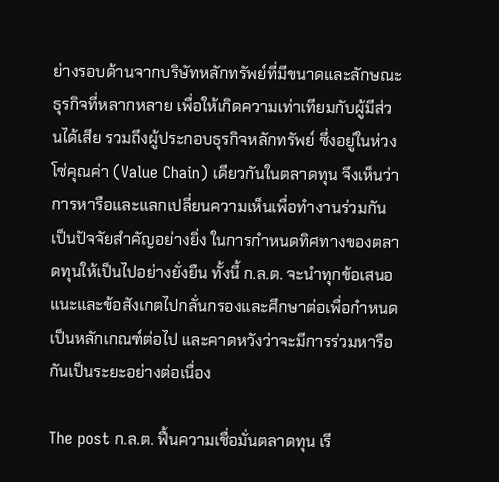ย่างรอบด้านจากบริษัทหลักทรัพย์ที่มีขนาดและลักษณะธุรกิจที่หลากหลาย เพื่อให้เกิดความเท่าเทียมกับผู้มีส่วนได้เสีย รวมถึงผู้ประกอบธุรกิจหลักทรัพย์ ซึ่งอยู่ในห่วงโซ่คุณค่า (Value Chain) เดียวกันในตลาดทุน จึงเห็นว่าการหารือและแลกเปลี่ยนความเห็นเพื่อทำงานร่วมกันเป็นปัจจัยสำคัญอย่างยิ่ง ในการกำหนดทิศทางของตลาดทุนให้เป็นไปอย่างยั่งยืน ทั้งนี้ ก.ล.ต. จะนำทุกข้อเสนอแนะและข้อสังเกตไปกลั่นกรองและศึกษาต่อเพื่อกำหนดเป็นหลักเกณฑ์ต่อไป และคาดหวังว่าจะมีการร่วมหารือกันเป็นระยะอย่างต่อเนื่อง

The post ก.ล.ต. ฟื้นความเชื่อมั่นตลาดทุน เรี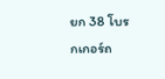ยก 38 โบรกเกอร์ถ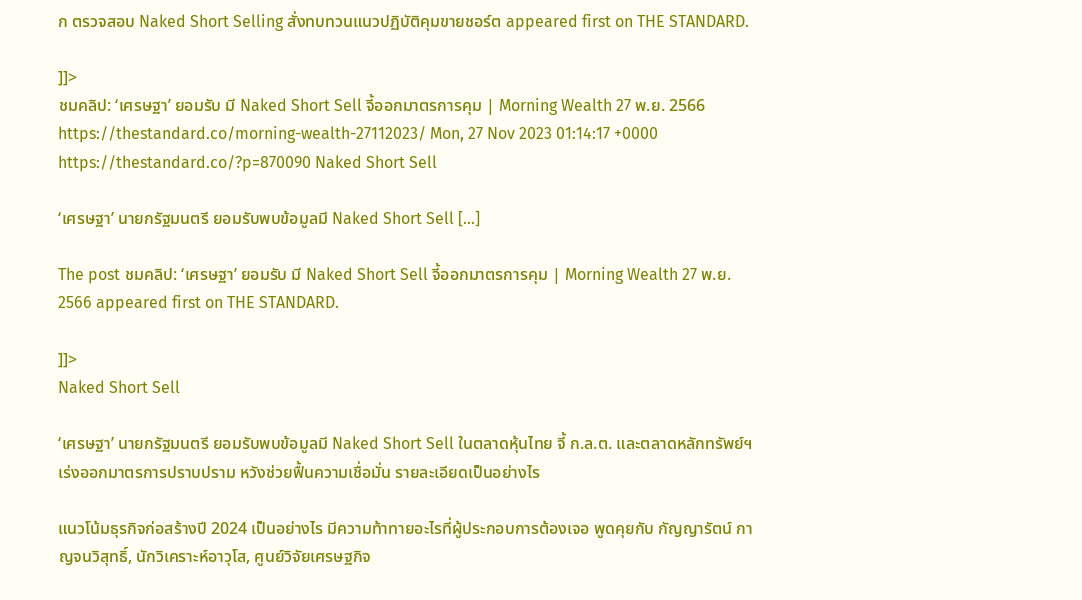ก ตรวจสอบ Naked Short Selling สั่งทบทวนแนวปฏิบัติคุมขายชอร์ต appeared first on THE STANDARD.

]]>
ชมคลิป: ‘เศรษฐา’ ยอมรับ มี Naked Short Sell จี้ออกมาตรการคุม | Morning Wealth 27 พ.ย. 2566 https://thestandard.co/morning-wealth-27112023/ Mon, 27 Nov 2023 01:14:17 +0000 https://thestandard.co/?p=870090 Naked Short Sell

‘เศรษฐา’ นายกรัฐมนตรี ยอมรับพบข้อมูลมี Naked Short Sell […]

The post ชมคลิป: ‘เศรษฐา’ ยอมรับ มี Naked Short Sell จี้ออกมาตรการคุม | Morning Wealth 27 พ.ย. 2566 appeared first on THE STANDARD.

]]>
Naked Short Sell

‘เศรษฐา’ นายกรัฐมนตรี ยอมรับพบข้อมูลมี Naked Short Sell ในตลาดหุ้นไทย จี้ ก.ล.ต. และตลาดหลักทรัพย์ฯ เร่งออกมาตรการปราบปราม หวังช่วยฟื้นความเชื่อมั่น รายละเอียดเป็นอย่างไร

แนวโน้มธุรกิจก่อสร้างปี 2024 เป็นอย่างไร มีความท้าทายอะไรที่ผู้ประกอบการต้องเจอ พูดคุยกับ กัญญารัตน์ กาญจนวิสุทธิ์, นักวิเคราะห์อาวุโส, ศูนย์วิจัยเศรษฐกิจ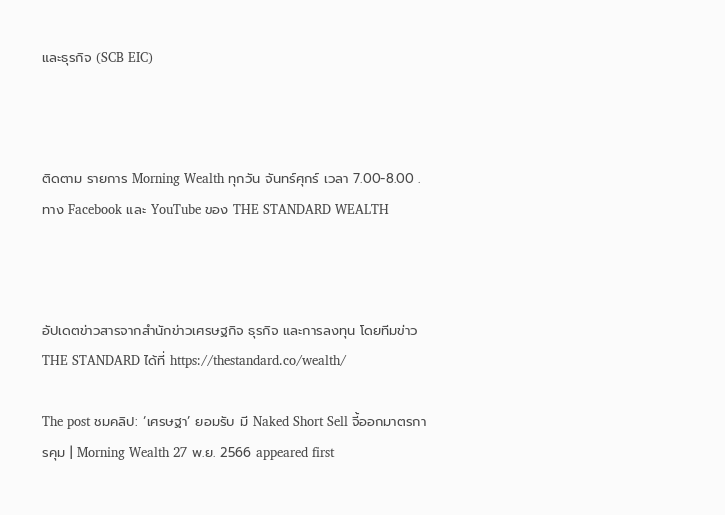และธุรกิจ (SCB EIC)



ติดตาม รายการ Morning Wealth ทุกวัน จันทร์ศุกร์ เวลา 7.00-8.00 . ทาง Facebook และ YouTube ของ THE STANDARD WEALTH



อัปเดตข่าวสารจากสำนักข่าวเศรษฐกิจ ธุรกิจ และการลงทุน โดยทีมข่าว THE STANDARD ได้ที่ https://thestandard.co/wealth/

The post ชมคลิป: ‘เศรษฐา’ ยอมรับ มี Naked Short Sell จี้ออกมาตรการคุม | Morning Wealth 27 พ.ย. 2566 appeared first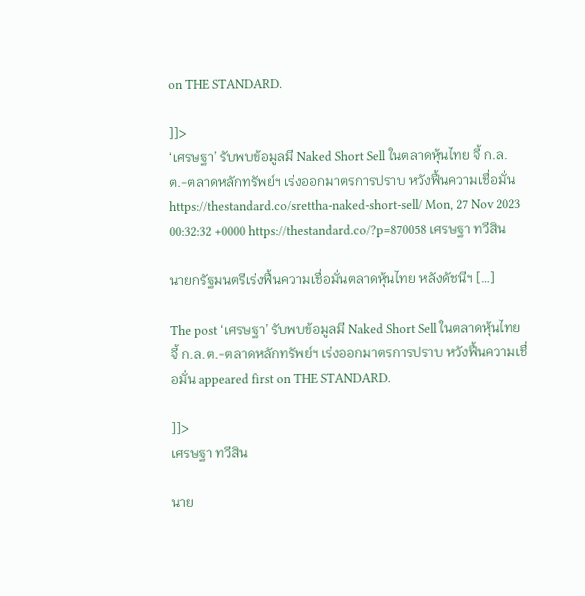on THE STANDARD.

]]>
‘เศรษฐา’ รับพบข้อมูลมี Naked Short Sell ในตลาดหุ้นไทย จี้ ก.ล.ต.-ตลาดหลักทรัพย์ฯ เร่งออกมาตรการปราบ หวังฟื้นความเชื่อมั่น https://thestandard.co/srettha-naked-short-sell/ Mon, 27 Nov 2023 00:32:32 +0000 https://thestandard.co/?p=870058 เศรษฐา ทวีสิน

นายกรัฐมนตรีเร่งฟื้นความเชื่อมั่นตลาดหุ้นไทย หลังดัชนีฯ […]

The post ‘เศรษฐา’ รับพบข้อมูลมี Naked Short Sell ในตลาดหุ้นไทย จี้ ก.ล.ต.-ตลาดหลักทรัพย์ฯ เร่งออกมาตรการปราบ หวังฟื้นความเชื่อมั่น appeared first on THE STANDARD.

]]>
เศรษฐา ทวีสิน

นาย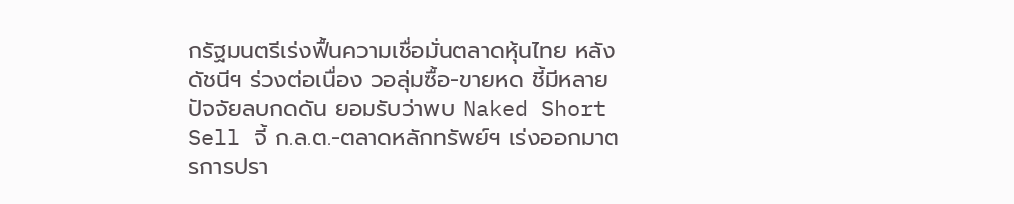กรัฐมนตรีเร่งฟื้นความเชื่อมั่นตลาดหุ้นไทย หลังดัชนีฯ ร่วงต่อเนื่อง วอลุ่มซื้อ-ขายหด ชี้มีหลายปัจจัยลบกดดัน ยอมรับว่าพบ Naked Short Sell จี้ ก.ล.ต.-ตลาดหลักทรัพย์ฯ เร่งออกมาตรการปรา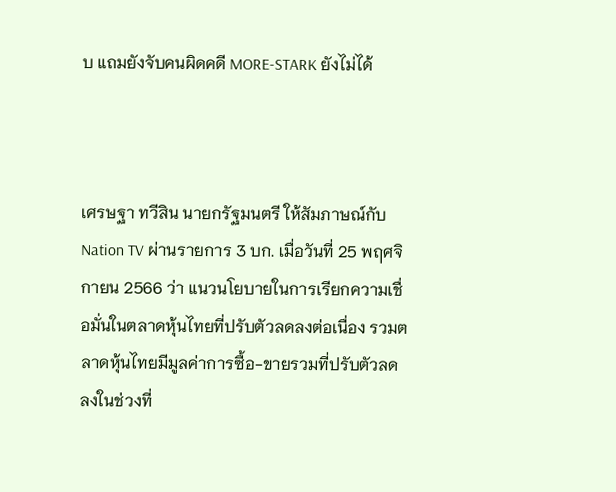บ แถมยังจับคนผิดคดี MORE-STARK ยังไม่ได้



เศรษฐา ทวีสิน นายกรัฐมนตรี ให้สัมภาษณ์กับ Nation TV ผ่านรายการ 3 บก. เมื่อวันที่ 25 พฤศจิกายน 2566 ว่า แนวนโยบายในการเรียกความเชื่อมั่นในตลาดหุ้นไทยที่ปรับตัวลดลงต่อเนื่อง รวมตลาดหุ้นไทยมีมูลค่าการซื้อ-ขายรวมที่ปรับตัวลดลงในช่วงที่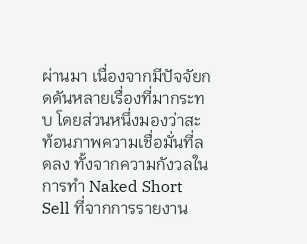ผ่านมา เนื่องจากมีปัจจัยกดดันหลายเรื่องที่มากระทบ โดยส่วนหนึ่งมองว่าสะท้อนภาพความเชื่อมั่นที่ลดลง ทั้งจากความกังวลในการทำ Naked Short Sell ที่จากการรายงาน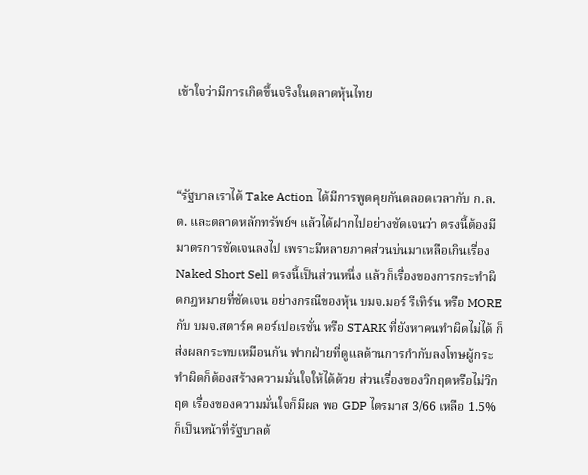เข้าใจว่ามีการเกิดขึ้นจริงในตลาดหุ้นไทย



“รัฐบาลเราได้ Take Action ได้มีการพูดคุยกันตลอดเวลากับ ก.ล.ต. และตลาดหลักทรัพย์ฯ แล้วได้ฝากไปอย่างชัดเจนว่า ตรงนี้ต้องมีมาตรการชัดเจนลงไป เพราะมีหลายภาคส่วนบ่นมาเหลือเกินเรื่อง Naked Short Sell ตรงนี้เป็นส่วนหนึ่ง แล้วก็เรื่องของการกระทำผิดกฎหมายที่ชัดเจน อย่างกรณีของหุ้น บมจ.มอร์ รีเทิร์น หรือ MORE กับ บมจ.สตาร์ค คอร์เปอเรชั่น หรือ STARK ที่ยังหาคนทำผิดไม่ได้ ก็ส่งผลกระทบเหมือนกัน ฟากฝ่ายที่ดูแลด้านการกำกับลงโทษผู้กระทำผิดก็ต้องสร้างความมั่นใจให้ได้ด้วย ส่วนเรื่องของวิกฤตหรือไม่วิกฤต เรื่องของความมั่นใจก็มีผล พอ GDP ไตรมาส 3/66 เหลือ 1.5% ก็เป็นหน้าที่รัฐบาลต้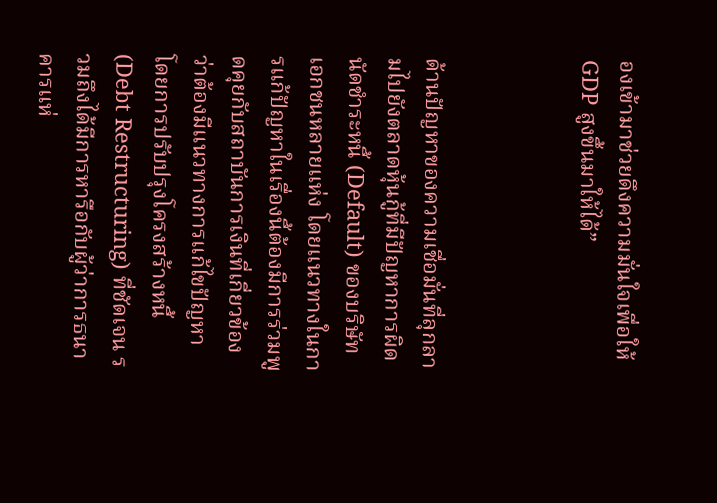องเข้ามาช่วยดึงความมั่นใจเพื่อให้ GDP สูงขึ้นมาให้ได้”



ด้านปัญหาของความเชื่อมั่นที่ลุกลามไปยังตลาดหุ้นกู้ที่มีปัญหาการผิดนัดชำระหนี้ (Default) ของบริษัทเอกชนหลายแห่ง โดยแนวทางในการแก้ปัญหาในเรื่องนี้ต้องมีการร่วมพูดคุยกับสถาบันการเงินที่เกี่ยวข้องว่าต้องมีแนวทางการแก้ไขปัญหา โดยการปรับปรุงโครงสร้างหนี้ (Debt Restructuring) ที่ชัดเจน รวมถึงได้มีการหารือกับผู้ว่าการธนาคารแห่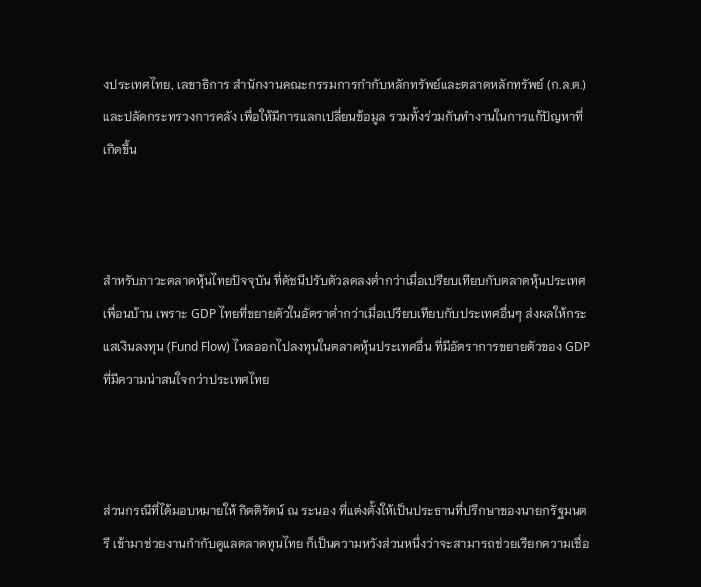งประเทศไทย, เลขาธิการ สำนักงานคณะกรรมการกำกับหลักทรัพย์และตลาดหลักทรัพย์ (ก.ล.ต.) และปลัดกระทรวงการคลัง เพื่อให้มีการแลกเปลี่ยนข้อมูล รวมทั้งร่วมกันทำงานในการแก้ปัญหาที่เกิดขึ้น



สำหรับภาวะตลาดหุ้นไทยปัจจุบัน ที่ดัชนีปรับตัวลดลงต่ำกว่าเมื่อเปรียบเทียบกับตลาดหุ้นประเทศเพื่อนบ้าน เพราะ GDP ไทยที่ขยายตัวในอัตราต่ำกว่าเมื่อเปรียบเทียบกับประเทศอื่นๆ ส่งผลให้กระแสเงินลงทุน (Fund Flow) ไหลออกไปลงทุนในตลาดหุ้นประเทศอื่น ที่มีอัตราการขยายตัวของ GDP ที่มีความน่าสนใจกว่าประเทศไทย



ส่วนกรณีที่ได้มอบหมายให้ กิตติรัตน์ ณ ระนอง ที่แต่งตั้งให้เป็นประธานที่ปรึกษาของนายกรัฐมนตรี เข้ามาช่วยงานกำกับดูแลตลาดทุนไทย ก็เป็นความหวังส่วนหนึ่งว่าจะสามารถช่วยเรียกความเชื่อ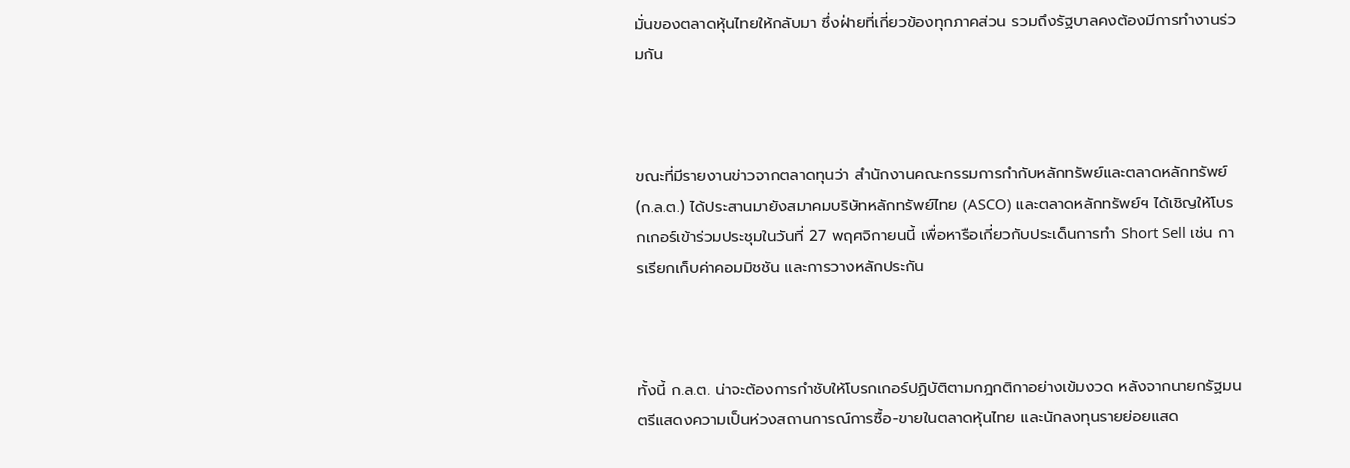มั่นของตลาดหุ้นไทยให้กลับมา ซึ่งฝ่ายที่เกี่ยวข้องทุกภาคส่วน รวมถึงรัฐบาลคงต้องมีการทำงานร่วมกัน



ขณะที่มีรายงานข่าวจากตลาดทุนว่า สำนักงานคณะกรรมการกำกับหลักทรัพย์และตลาดหลักทรัพย์ (ก.ล.ต.) ได้ประสานมายังสมาคมบริษัทหลักทรัพย์ไทย (ASCO) และตลาดหลักทรัพย์ฯ ได้เชิญให้โบรกเกอร์เข้าร่วมประชุมในวันที่ 27 พฤศจิกายนนี้ เพื่อหารือเกี่ยวกับประเด็นการทำ Short Sell เช่น การเรียกเก็บค่าคอมมิชชัน และการวางหลักประกัน



ทั้งนี้ ก.ล.ต. น่าจะต้องการกำชับให้โบรกเกอร์ปฏิบัติตามกฎกติกาอย่างเข้มงวด หลังจากนายกรัฐมนตรีแสดงความเป็นห่วงสถานการณ์การซื้อ-ขายในตลาดหุ้นไทย และนักลงทุนรายย่อยแสด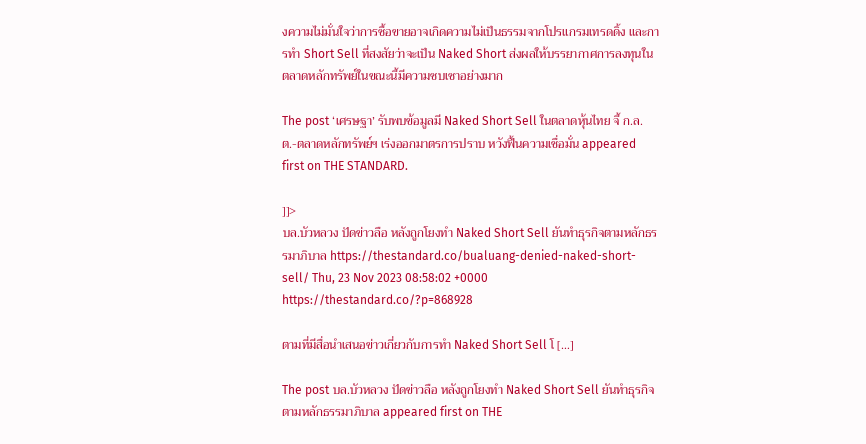งความไม่มั่นใจว่าการซื้อขายอาจเกิดความไม่เป็นธรรมจากโปรแกรมเทรดดิ้ง และการทำ Short Sell ที่สงสัยว่าจะเป็น Naked Short ส่งผลให้บรรยากาศการลงทุนในตลาดหลักทรัพย์ในขณะนี้มีความซบเซาอย่างมาก

The post ‘เศรษฐา’ รับพบข้อมูลมี Naked Short Sell ในตลาดหุ้นไทย จี้ ก.ล.ต.-ตลาดหลักทรัพย์ฯ เร่งออกมาตรการปราบ หวังฟื้นความเชื่อมั่น appeared first on THE STANDARD.

]]>
บล.บัวหลวง ปัดข่าวลือ หลังถูกโยงทำ Naked Short Sell ยันทำธุรกิจตามหลักธรรมาภิบาล https://thestandard.co/bualuang-denied-naked-short-sell/ Thu, 23 Nov 2023 08:58:02 +0000 https://thestandard.co/?p=868928

ตามที่มีสื่อนำเสนอข่าวเกี่ยวกับการทำ Naked Short Sell โ […]

The post บล.บัวหลวง ปัดข่าวลือ หลังถูกโยงทำ Naked Short Sell ยันทำธุรกิจตามหลักธรรมาภิบาล appeared first on THE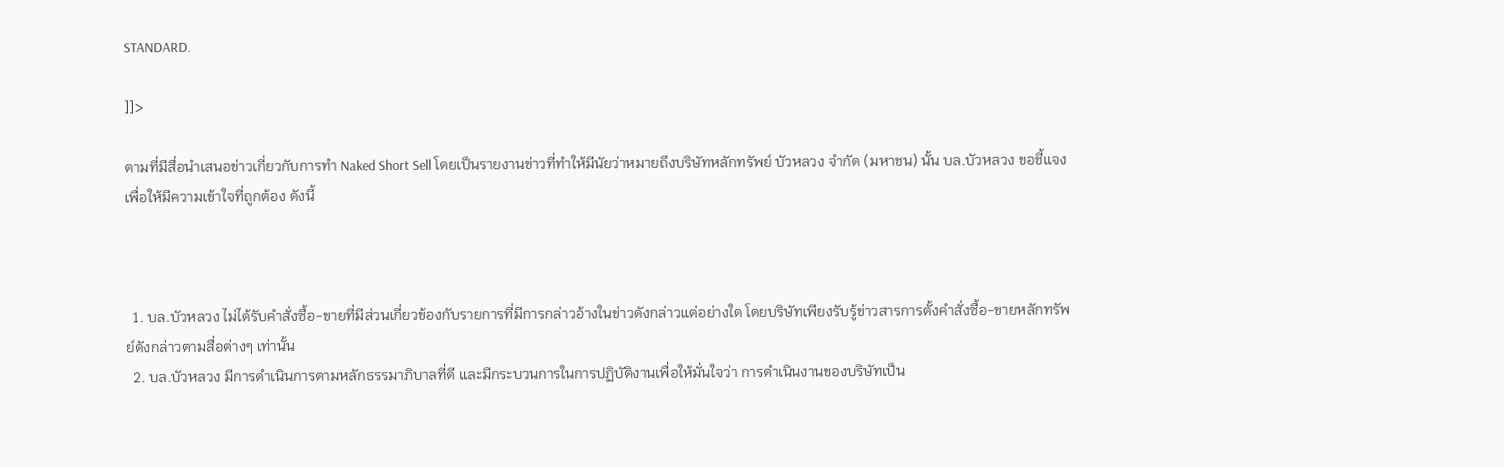STANDARD.

]]>

ตามที่มีสื่อนำเสนอข่าวเกี่ยวกับการทำ Naked Short Sell โดยเป็นรายงานข่าวที่ทำให้มีนัยว่าหมายถึงบริษัทหลักทรัพย์ บัวหลวง จำกัด (มหาชน) นั้น บล.บัวหลวง ขอชี้แจงเพื่อให้มีความเข้าใจที่ถูกต้อง ดังนี้



  1. บล.บัวหลวง ไม่ได้รับคำสั่งซื้อ-ขายที่มีส่วนเกี่ยวข้องกับรายการที่มีการกล่าวอ้างในข่าวดังกล่าวแต่อย่างใด โดยบริษัทเพียงรับรู้ข่าวสารการตั้งคำสั่งซื้อ-ขายหลักทรัพย์ดังกล่าวตามสื่อต่างๆ เท่านั้น
  2. บล.บัวหลวง มีการดำเนินการตามหลักธรรมาภิบาลที่ดี และมีกระบวนการในการปฏิบัติงานเพื่อให้มั่นใจว่า การดำเนินงานของบริษัทเป็น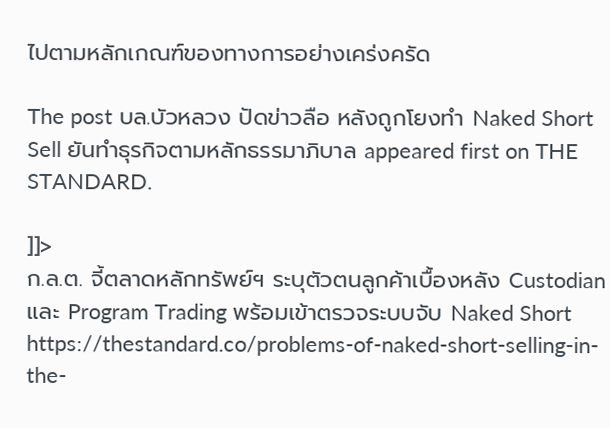ไปตามหลักเกณฑ์ของทางการอย่างเคร่งครัด

The post บล.บัวหลวง ปัดข่าวลือ หลังถูกโยงทำ Naked Short Sell ยันทำธุรกิจตามหลักธรรมาภิบาล appeared first on THE STANDARD.

]]>
ก.ล.ต. จี้ตลาดหลักทรัพย์ฯ ระบุตัวตนลูกค้าเบื้องหลัง Custodian และ Program Trading พร้อมเข้าตรวจระบบจับ Naked Short https://thestandard.co/problems-of-naked-short-selling-in-the-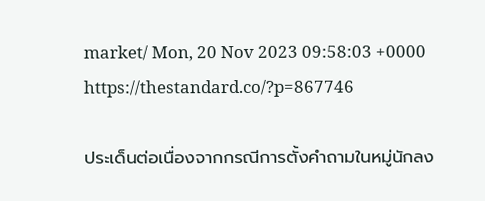market/ Mon, 20 Nov 2023 09:58:03 +0000 https://thestandard.co/?p=867746

ประเด็นต่อเนื่องจากกรณีการตั้งคำถามในหมู่นักลง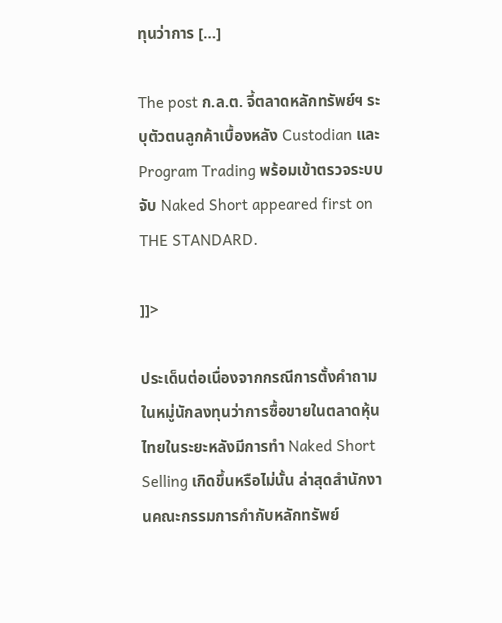ทุนว่าการ […]

The post ก.ล.ต. จี้ตลาดหลักทรัพย์ฯ ระบุตัวตนลูกค้าเบื้องหลัง Custodian และ Program Trading พร้อมเข้าตรวจระบบจับ Naked Short appeared first on THE STANDARD.

]]>

ประเด็นต่อเนื่องจากกรณีการตั้งคำถามในหมู่นักลงทุนว่าการซื้อขายในตลาดหุ้นไทยในระยะหลังมีการทำ Naked Short Selling เกิดขึ้นหรือไม่นั้น ล่าสุดสำนักงานคณะกรรมการกำกับหลักทรัพย์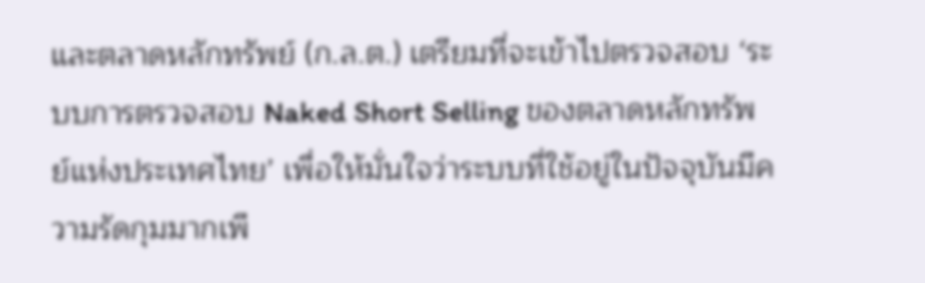และตลาดหลักทรัพย์ (ก.ล.ต.) เตรียมที่จะเข้าไปตรวจสอบ ‘ระบบการตรวจสอบ Naked Short Selling ของตลาดหลักทรัพย์แห่งประเทศไทย’ เพื่อให้มั่นใจว่าระบบที่ใช้อยู่ในปัจจุบันมีความรัดกุมมากเพี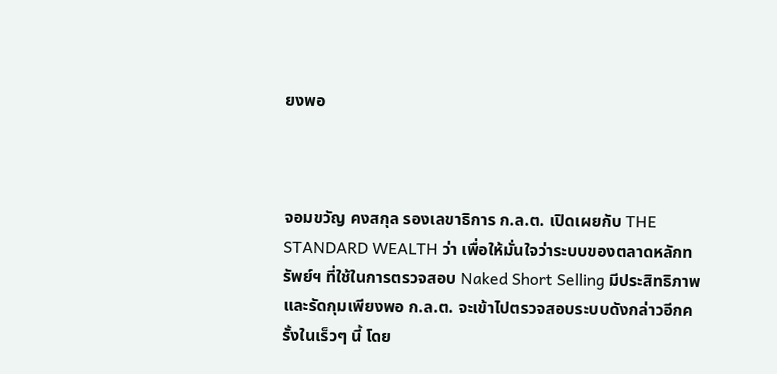ยงพอ



จอมขวัญ คงสกุล รองเลขาธิการ ก.ล.ต. เปิดเผยกับ THE STANDARD WEALTH ว่า เพื่อให้มั่นใจว่าระบบของตลาดหลักทรัพย์ฯ ที่ใช้ในการตรวจสอบ Naked Short Selling มีประสิทธิภาพและรัดกุมเพียงพอ ก.ล.ต. จะเข้าไปตรวจสอบระบบดังกล่าวอีกครั้งในเร็วๆ นี้ โดย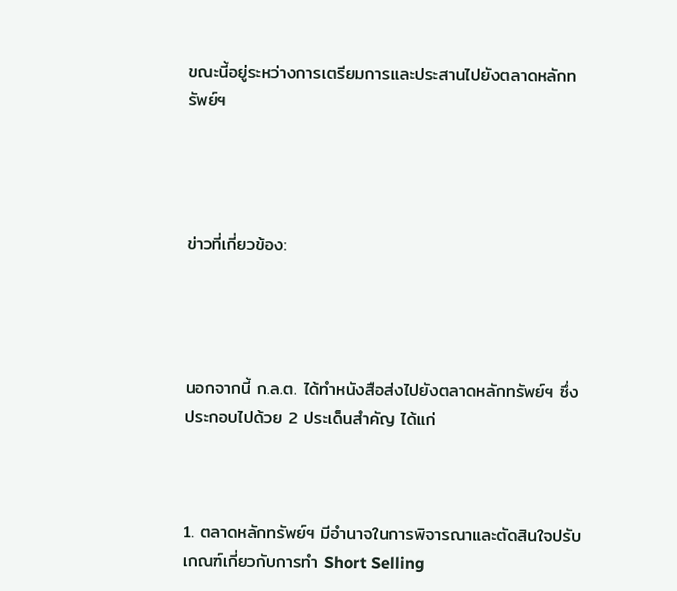ขณะนี้อยู่ระหว่างการเตรียมการและประสานไปยังตลาดหลักทรัพย์ฯ




ข่าวที่เกี่ยวข้อง:




นอกจากนี้ ก.ล.ต. ได้ทำหนังสือส่งไปยังตลาดหลักทรัพย์ฯ ซึ่งประกอบไปด้วย 2 ประเด็นสำคัญ ได้แก่



1. ตลาดหลักทรัพย์ฯ มีอำนาจในการพิจารณาและตัดสินใจปรับเกณฑ์เกี่ยวกับการทำ Short Selling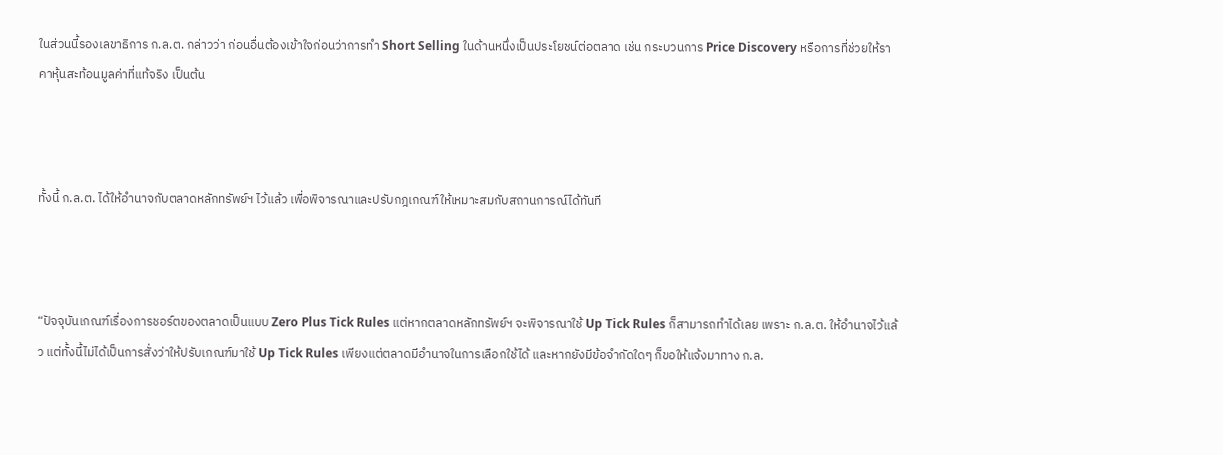ในส่วนนี้รองเลขาธิการ ก.ล.ต. กล่าวว่า ก่อนอื่นต้องเข้าใจก่อนว่าการทำ Short Selling ในด้านหนึ่งเป็นประโยชน์ต่อตลาด เช่น กระบวนการ Price Discovery หรือการที่ช่วยให้ราคาหุ้นสะท้อนมูลค่าที่แท้จริง เป็นต้น



ทั้งนี้ ก.ล.ต. ได้ให้อำนาจกับตลาดหลักทรัพย์ฯ ไว้แล้ว เพื่อพิจารณาและปรับกฎเกณฑ์ให้เหมาะสมกับสถานการณ์ได้ทันที



“ปัจจุบันเกณฑ์เรื่องการชอร์ตของตลาดเป็นแบบ Zero Plus Tick Rules แต่หากตลาดหลักทรัพย์ฯ จะพิจารณาใช้ Up Tick Rules ก็สามารถทำได้เลย เพราะ ก.ล.ต. ให้อำนาจไว้แล้ว แต่ทั้งนี้ไม่ได้เป็นการสั่งว่าให้ปรับเกณฑ์มาใช้ Up Tick Rules เพียงแต่ตลาดมีอำนาจในการเลือกใช้ได้ และหากยังมีข้อจำกัดใดๆ ก็ขอให้แจ้งมาทาง ก.ล.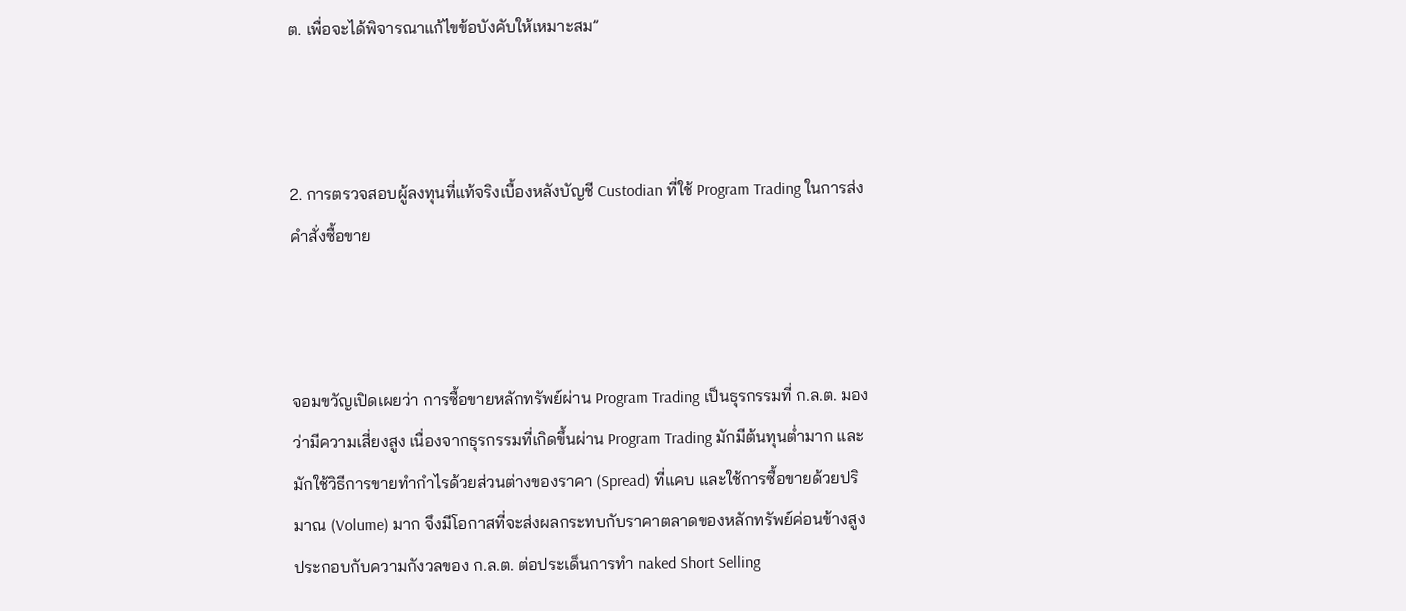ต. เพื่อจะได้พิจารณาแก้ไขข้อบังคับให้เหมาะสม”



2. การตรวจสอบผู้ลงทุนที่แท้จริงเบื้องหลังบัญชี Custodian ที่ใช้ Program Trading ในการส่งคำสั่งซื้อขาย



จอมขวัญเปิดเผยว่า การซื้อขายหลักทรัพย์ผ่าน Program Trading เป็นธุรกรรมที่ ก.ล.ต. มองว่ามีความเสี่ยงสูง เนื่องจากธุรกรรมที่เกิดขึ้นผ่าน Program Trading มักมีต้นทุนต่ำมาก และมักใช้วิธีการขายทำกำไรด้วยส่วนต่างของราคา (Spread) ที่แคบ และใช้การซื้อขายด้วยปริมาณ (Volume) มาก จึงมีโอกาสที่จะส่งผลกระทบกับราคาตลาดของหลักทรัพย์ค่อนข้างสูง ประกอบกับความกังวลของ ก.ล.ต. ต่อประเด็นการทำ naked Short Selling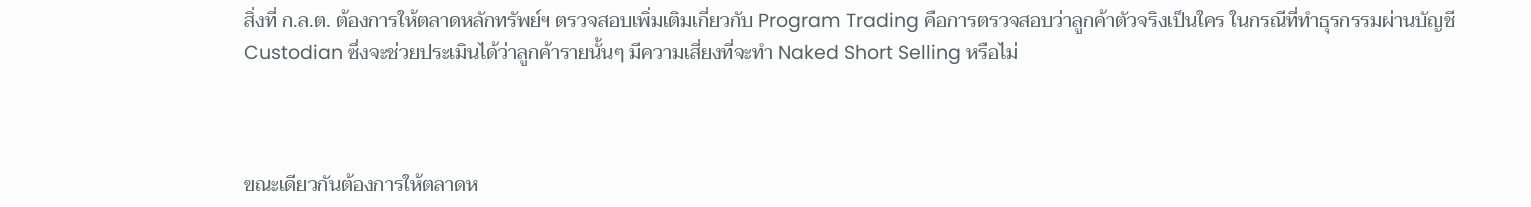สิ่งที่ ก.ล.ต. ต้องการให้ตลาดหลักทรัพย์ฯ ตรวจสอบเพิ่มเติมเกี่ยวกับ Program Trading คือการตรวจสอบว่าลูกค้าตัวจริงเป็นใคร ในกรณีที่ทำธุรกรรมผ่านบัญชี Custodian ซึ่งจะช่วยประเมินได้ว่าลูกค้ารายนั้นๆ มีความเสี่ยงที่จะทำ Naked Short Selling หรือไม่



ขณะเดียวกันต้องการให้ตลาดห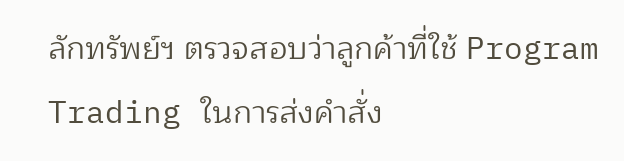ลักทรัพย์ฯ ตรวจสอบว่าลูกค้าที่ใช้ Program Trading ในการส่งคำสั่ง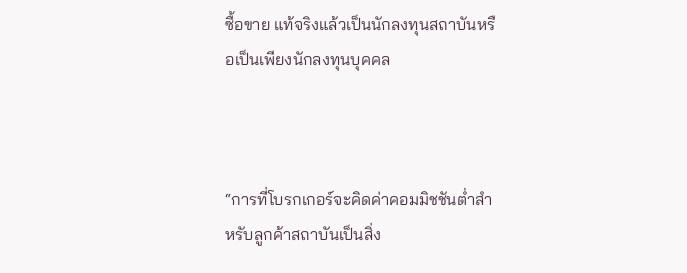ซื้อขาย แท้จริงแล้วเป็นนักลงทุนสถาบันหรือเป็นเพียงนักลงทุนบุคคล



“การที่โบรกเกอร์จะคิดค่าคอมมิชชันต่ำสำหรับลูกค้าสถาบันเป็นสิ่ง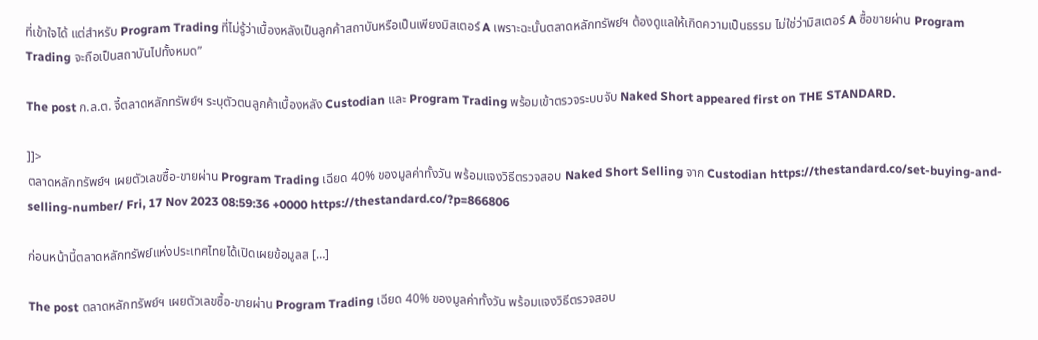ที่เข้าใจได้ แต่สำหรับ Program Trading ที่ไม่รู้ว่าเบื้องหลังเป็นลูกค้าสถาบันหรือเป็นเพียงมิสเตอร์ A เพราะฉะนั้นตลาดหลักทรัพย์ฯ ต้องดูแลให้เกิดความเป็นธรรม ไม่ใช่ว่ามิสเตอร์ A ซื้อขายผ่าน Program Trading จะถือเป็นสถาบันไปทั้งหมด”

The post ก.ล.ต. จี้ตลาดหลักทรัพย์ฯ ระบุตัวตนลูกค้าเบื้องหลัง Custodian และ Program Trading พร้อมเข้าตรวจระบบจับ Naked Short appeared first on THE STANDARD.

]]>
ตลาดหลักทรัพย์ฯ เผยตัวเลขซื้อ-ขายผ่าน Program Trading เฉียด 40% ของมูลค่าทั้งวัน พร้อมแจงวิธีตรวจสอบ Naked Short Selling จาก Custodian https://thestandard.co/set-buying-and-selling-number/ Fri, 17 Nov 2023 08:59:36 +0000 https://thestandard.co/?p=866806

ก่อนหน้านี้ตลาดหลักทรัพย์แห่งประเทศไทยได้เปิดเผยข้อมูลส […]

The post ตลาดหลักทรัพย์ฯ เผยตัวเลขซื้อ-ขายผ่าน Program Trading เฉียด 40% ของมูลค่าทั้งวัน พร้อมแจงวิธีตรวจสอบ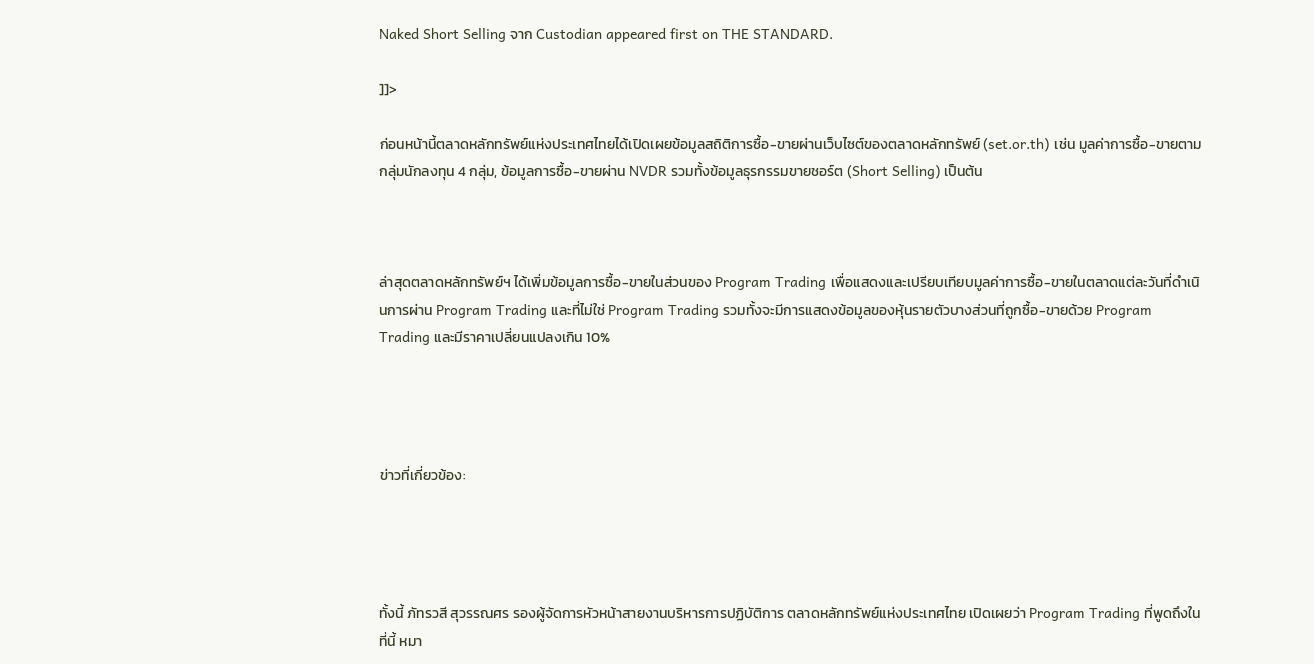Naked Short Selling จาก Custodian appeared first on THE STANDARD.

]]>

ก่อนหน้านี้ตลาดหลักทรัพย์แห่งประเทศไทยได้เปิดเผยข้อมูลสถิติการซื้อ-ขายผ่านเว็บไซต์ของตลาดหลักทรัพย์ (set.or.th) เช่น มูลค่าการซื้อ-ขายตามกลุ่มนักลงทุน 4 กลุ่ม, ข้อมูลการซื้อ-ขายผ่าน NVDR รวมทั้งข้อมูลธุรกรรมขายชอร์ต (Short Selling) เป็นต้น



ล่าสุดตลาดหลักทรัพย์ฯ ได้เพิ่มข้อมูลการซื้อ-ขายในส่วนของ Program Trading เพื่อแสดงและเปรียบเทียบมูลค่าการซื้อ-ขายในตลาดแต่ละวันที่ดำเนินการผ่าน Program Trading และที่ไม่ใช่ Program Trading รวมทั้งจะมีการแสดงข้อมูลของหุ้นรายตัวบางส่วนที่ถูกซื้อ-ขายด้วย Program Trading และมีราคาเปลี่ยนแปลงเกิน 10%




ข่าวที่เกี่ยวข้อง:




ทั้งนี้ ภัทรวสี สุวรรณศร รองผู้จัดการหัวหน้าสายงานบริหารการปฏิบัติการ ตลาดหลักทรัพย์แห่งประเทศไทย เปิดเผยว่า Program Trading ที่พูดถึงในที่นี้ หมา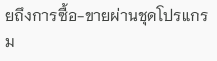ยถึงการซื้อ-ขายผ่านชุดโปรแกรม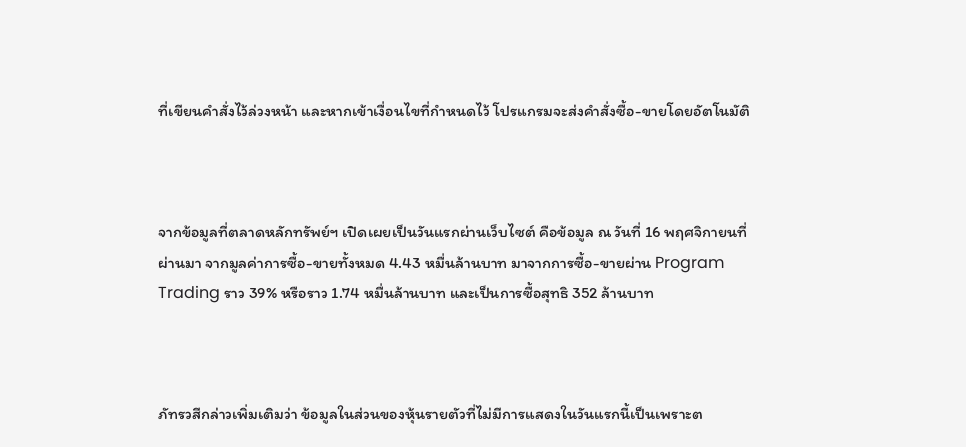ที่เขียนคำสั่งไว้ล่วงหน้า และหากเข้าเงื่อนไขที่กำหนดไว้ โปรแกรมจะส่งคำสั่งซื้อ-ขายโดยอัตโนมัติ



จากข้อมูลที่ตลาดหลักทรัพย์ฯ เปิดเผยเป็นวันแรกผ่านเว็บไซต์ คือข้อมูล ณ วันที่ 16 พฤศจิกายนที่ผ่านมา จากมูลค่าการซื้อ-ขายทั้งหมด 4.43 หมื่นล้านบาท มาจากการซื้อ-ขายผ่าน Program Trading ราว 39% หรือราว 1.74 หมื่นล้านบาท และเป็นการซื้อสุทธิ 352 ล้านบาท



ภัทรวสีกล่าวเพิ่มเติมว่า ข้อมูลในส่วนของหุ้นรายตัวที่ไม่มีการแสดงในวันแรกนี้เป็นเพราะต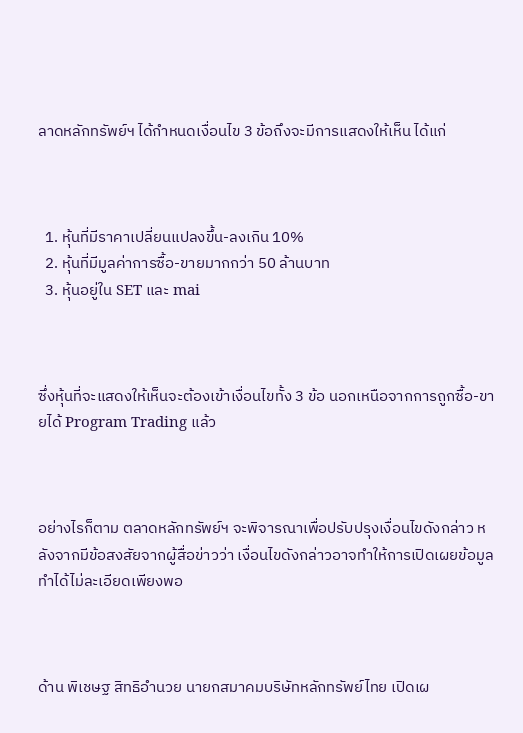ลาดหลักทรัพย์ฯ ได้กำหนดเงื่อนไข 3 ข้อถึงจะมีการแสดงให้เห็น ได้แก่



  1. หุ้นที่มีราคาเปลี่ยนแปลงขึ้น-ลงเกิน 10%
  2. หุ้นที่มีมูลค่าการซื้อ-ขายมากกว่า 50 ล้านบาท
  3. หุ้นอยู่ใน SET และ mai



ซึ่งหุ้นที่จะแสดงให้เห็นจะต้องเข้าเงื่อนไขทั้ง 3 ข้อ นอกเหนือจากการถูกซื้อ-ขายได้ Program Trading แล้ว



อย่างไรก็ตาม ตลาดหลักทรัพย์ฯ จะพิจารณาเพื่อปรับปรุงเงื่อนไขดังกล่าว หลังจากมีข้อสงสัยจากผู้สื่อข่าวว่า เงื่อนไขดังกล่าวอาจทำให้การเปิดเผยข้อมูลทำได้ไม่ละเอียดเพียงพอ



ด้าน พิเชษฐ สิทธิอำนวย นายกสมาคมบริษัทหลักทรัพย์ไทย เปิดเผ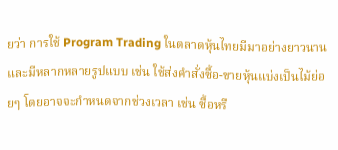ยว่า การใช้ Program Trading ในตลาดหุ้นไทยมีมาอย่างยาวนานและมีหลากหลายรูปแบบ เช่น ใช้ส่งคำสั่งซื้อ-ขายหุ้นแบ่งเป็นไม้ย่อยๆ โดยอาจจะกำหนดจากช่วงเวลา เช่น ซื้อหรื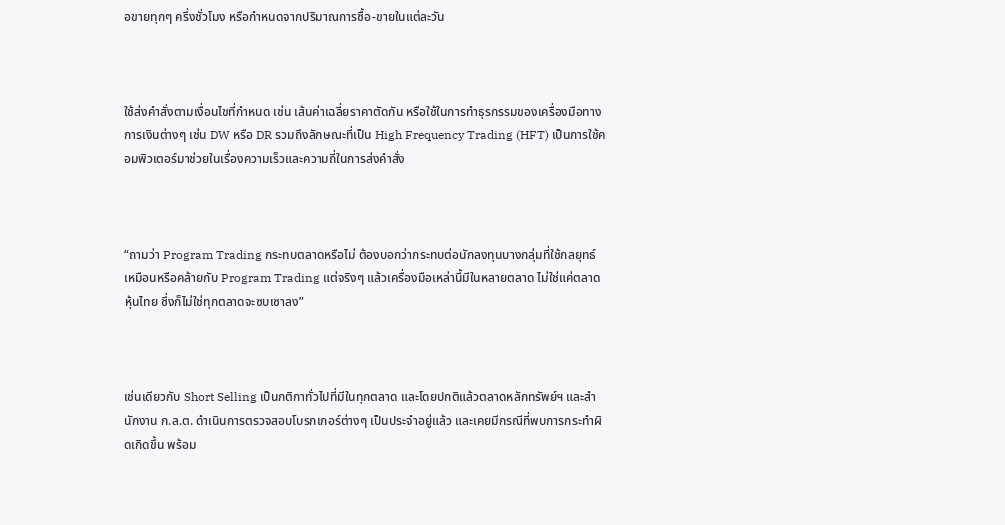อขายทุกๆ ครึ่งชั่วโมง หรือกำหนดจากปริมาณการซื้อ-ขายในแต่ละวัน



ใช้ส่งคำสั่งตามเงื่อนไขที่กำหนด เช่น เส้นค่าเฉลี่ยราคาตัดกัน หรือใช้ในการทำธุรกรรมของเครื่องมือทางการเงินต่างๆ เช่น DW หรือ DR รวมถึงลักษณะที่เป็น High Frequency Trading (HFT) เป็นการใช้คอมพิวเตอร์มาช่วยในเรื่องความเร็วและความถี่ในการส่งคำสั่ง



“ถามว่า Program Trading กระทบตลาดหรือไม่ ต้องบอกว่ากระทบต่อนักลงทุนบางกลุ่มที่ใช้กลยุทธ์เหมือนหรือคล้ายกับ Program Trading แต่จริงๆ แล้วเครื่องมือเหล่านี้มีในหลายตลาด ไม่ใช่แค่ตลาดหุ้นไทย ซึ่งก็ไม่ใช่ทุกตลาดจะซบเซาลง”



เช่นเดียวกับ Short Selling เป็นกติกาทั่วไปที่มีในทุกตลาด และโดยปกติแล้วตลาดหลักทรัพย์ฯ และสำนักงาน ก.ล.ต. ดำเนินการตรวจสอบโบรกเกอร์ต่างๆ เป็นประจำอยู่แล้ว และเคยมีกรณีที่พบการกระทำผิดเกิดขึ้น พร้อม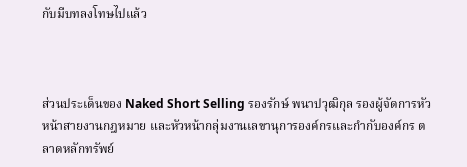กับมีบทลงโทษไปแล้ว



ส่วนประเด็นของ Naked Short Selling รองรักษ์ พนาปวุฒิกุล รองผู้จัดการหัวหน้าสายงานกฎหมาย และหัวหน้ากลุ่มงานเลขานุการองค์กรและกำกับองค์กร ตลาดหลักทรัพย์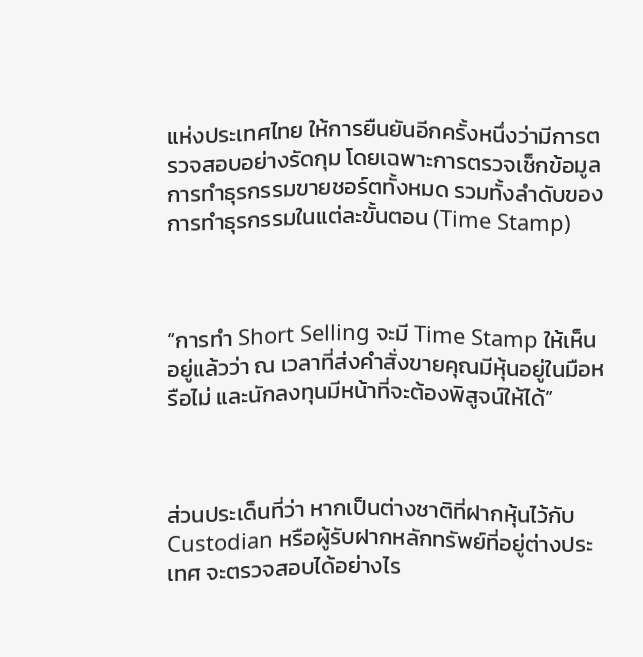แห่งประเทศไทย ให้การยืนยันอีกครั้งหนึ่งว่ามีการตรวจสอบอย่างรัดกุม โดยเฉพาะการตรวจเช็กข้อมูลการทำธุรกรรมขายชอร์ตทั้งหมด รวมทั้งลำดับของการทำธุรกรรมในแต่ละขั้นตอน (Time Stamp)



“การทำ Short Selling จะมี Time Stamp ให้เห็นอยู่แล้วว่า ณ เวลาที่ส่งคำสั่งขายคุณมีหุ้นอยู่ในมือหรือไม่ และนักลงทุนมีหน้าที่จะต้องพิสูจน์ให้ได้”



ส่วนประเด็นที่ว่า หากเป็นต่างชาติที่ฝากหุ้นไว้กับ Custodian หรือผู้รับฝากหลักทรัพย์ที่อยู่ต่างประเทศ จะตรวจสอบได้อย่างไร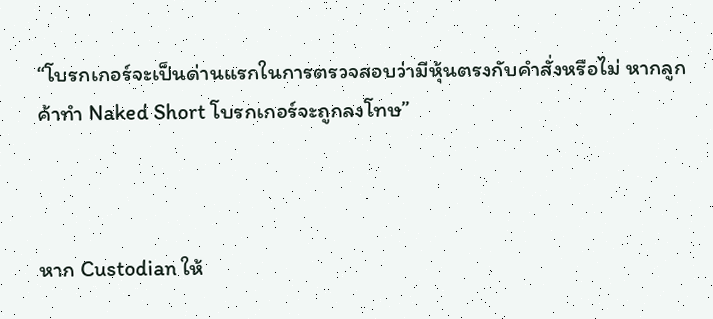“โบรกเกอร์จะเป็นด่านแรกในการตรวจสอบว่ามีหุ้นตรงกับคำสั่งหรือไม่ หากลูกค้าทำ Naked Short โบรกเกอร์จะถูกลงโทษ”



หาก Custodian ให้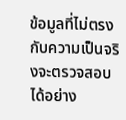ข้อมูลที่ไม่ตรงกับความเป็นจริงจะตรวจสอบได้อย่าง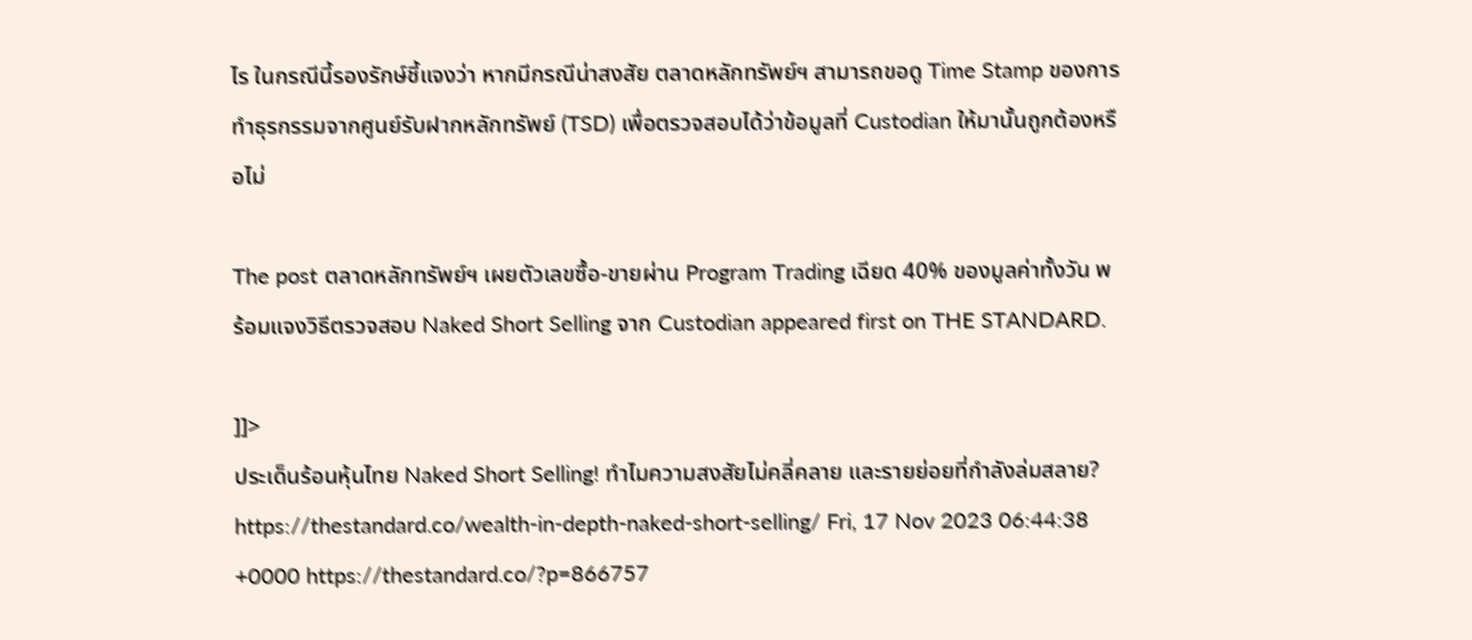ไร ในกรณีนี้รองรักษ์ชี้แจงว่า หากมีกรณีน่าสงสัย ตลาดหลักทรัพย์ฯ สามารถขอดู Time Stamp ของการทำธุรกรรมจากศูนย์รับฝากหลักทรัพย์ (TSD) เพื่อตรวจสอบได้ว่าข้อมูลที่ Custodian ให้มานั้นถูกต้องหรือไม่

The post ตลาดหลักทรัพย์ฯ เผยตัวเลขซื้อ-ขายผ่าน Program Trading เฉียด 40% ของมูลค่าทั้งวัน พร้อมแจงวิธีตรวจสอบ Naked Short Selling จาก Custodian appeared first on THE STANDARD.

]]>
ประเด็นร้อนหุ้นไทย Naked Short Selling! ทำไมความสงสัยไม่คลี่คลาย และรายย่อยที่กำลังล่มสลาย? https://thestandard.co/wealth-in-depth-naked-short-selling/ Fri, 17 Nov 2023 06:44:38 +0000 https://thestandard.co/?p=866757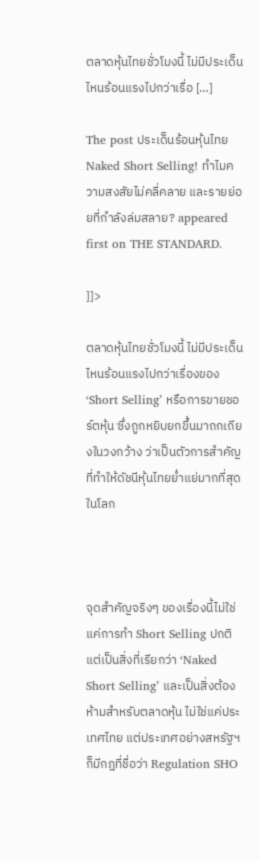ตลาดหุ้นไทยชั่วโมงนี้ ไม่มีประเด็นไหนร้อนแรงไปกว่าเรื่อ […]

The post ประเด็นร้อนหุ้นไทย Naked Short Selling! ทำไมความสงสัยไม่คลี่คลาย และรายย่อยที่กำลังล่มสลาย? appeared first on THE STANDARD.

]]>

ตลาดหุ้นไทยชั่วโมงนี้ ไม่มีประเด็นไหนร้อนแรงไปกว่าเรื่องของ ‘Short Selling’ หรือการขายชอร์ตหุ้น ซึ่งถูกหยิบยกขึ้นมาถกเถียงในวงกว้าง ว่าเป็นตัวการสำคัญที่ทำให้ดัชนีหุ้นไทยย่ำแย่มากที่สุดในโลก



จุดสำคัญจริงๆ ของเรื่องนี้ไม่ใช่แค่การทำ Short Selling ปกติ แต่เป็นสิ่งที่เรียกว่า ‘Naked Short Selling’ และเป็นสิ่งต้องห้ามสำหรับตลาดหุ้น ไม่ใช่แค่ประเทศไทย แต่ประเทศอย่างสหรัฐฯ ก็มีกฎที่ชื่อว่า Regulation SHO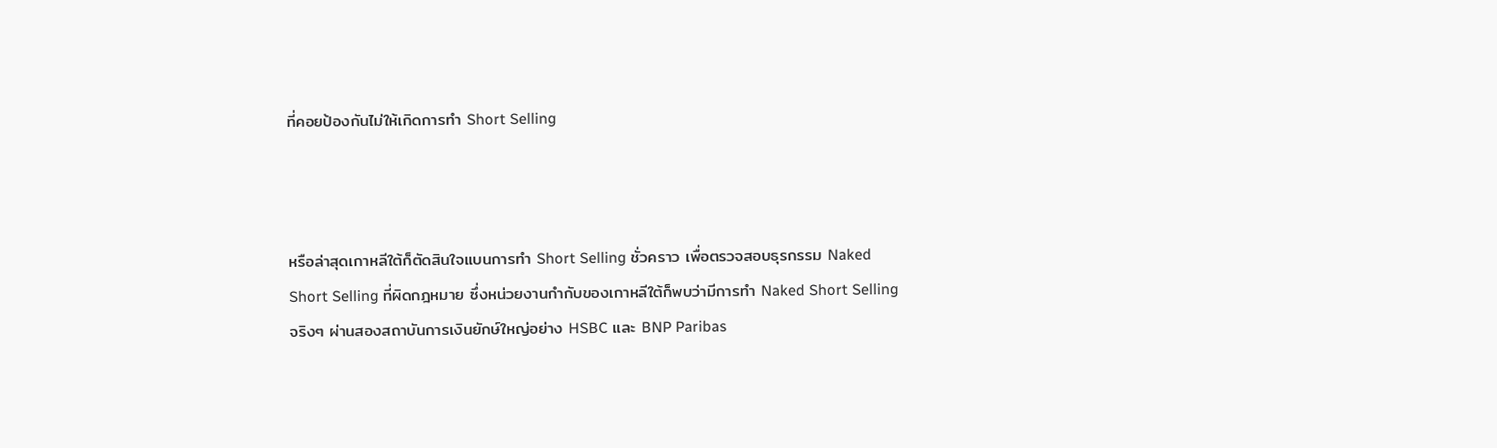ที่คอยป้องกันไม่ให้เกิดการทำ Short Selling



หรือล่าสุดเกาหลีใต้ก็ตัดสินใจแบนการทำ Short Selling ชั่วคราว เพื่อตรวจสอบธุรกรรม Naked Short Selling ที่ผิดกฎหมาย ซึ่งหน่วยงานกำกับของเกาหลีใต้ก็พบว่ามีการทำ Naked Short Selling จริงๆ ผ่านสองสถาบันการเงินยักษ์ใหญ่อย่าง HSBC และ BNP Paribas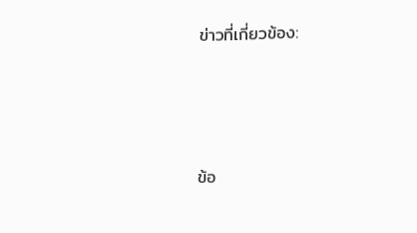ข่าวที่เกี่ยวข้อง:




ข้อ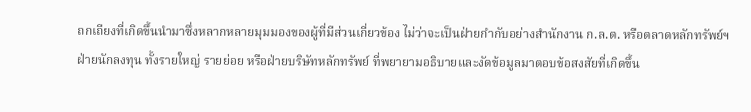ถกเถียงที่เกิดขึ้นนำมาซึ่งหลากหลายมุมมองของผู้ที่มีส่วนเกี่ยวข้อง ไม่ว่าจะเป็นฝ่ายกำกับอย่างสำนักงาน ก.ล.ต. หรือตลาดหลักทรัพย์ฯ ฝ่ายนักลงทุน ทั้งรายใหญ่ รายย่อย หรือฝ่ายบริษัทหลักทรัพย์ ที่พยายามอธิบายและงัดข้อมูลมาตอบข้อสงสัยที่เกิดขึ้น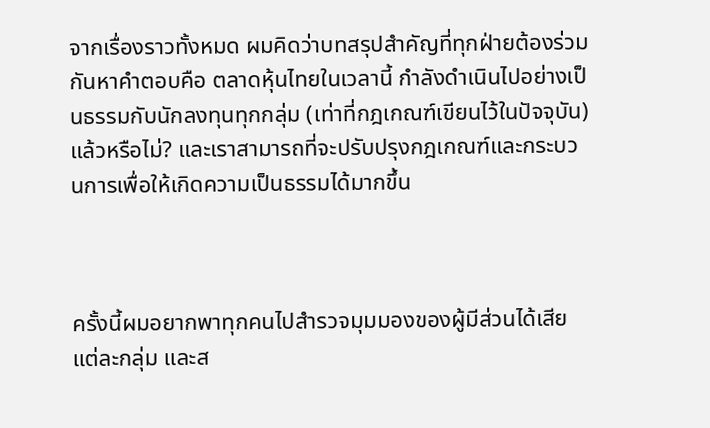จากเรื่องราวทั้งหมด ผมคิดว่าบทสรุปสำคัญที่ทุกฝ่ายต้องร่วมกันหาคำตอบคือ ตลาดหุ้นไทยในเวลานี้ กำลังดำเนินไปอย่างเป็นธรรมกับนักลงทุนทุกกลุ่ม (เท่าที่กฎเกณฑ์เขียนไว้ในปัจจุบัน) แล้วหรือไม่? และเราสามารถที่จะปรับปรุงกฎเกณฑ์และกระบวนการเพื่อให้เกิดความเป็นธรรมได้มากขึ้น



ครั้งนี้ผมอยากพาทุกคนไปสำรวจมุมมองของผู้มีส่วนได้เสียแต่ละกลุ่ม และส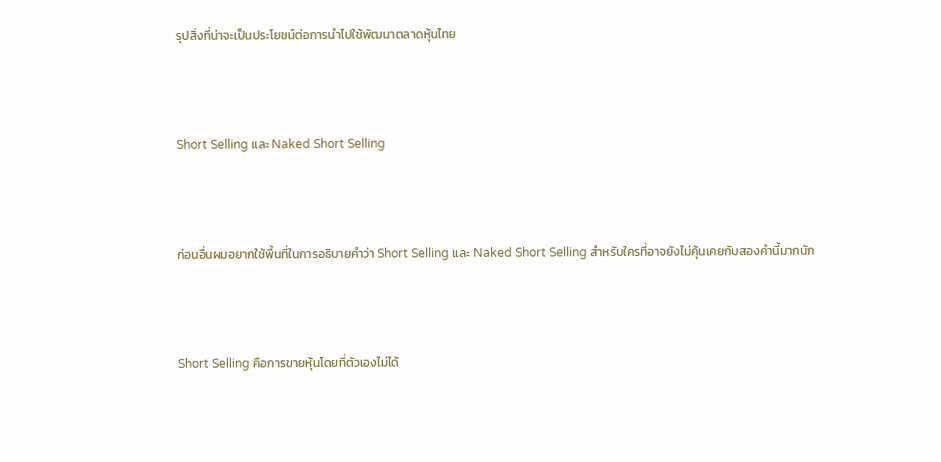รุปสิ่งที่น่าจะเป็นประโยชน์ต่อการนำไปใช้พัฒนาตลาดหุ้นไทย



Short Selling และ Naked Short Selling



ก่อนอื่นผมอยากใช้พื้นที่ในการอธิบายคำว่า Short Selling และ Naked Short Selling สำหรับใครที่อาจยังไม่คุ้นเคยกับสองคำนี้มากนัก



Short Selling คือการขายหุ้นโดยที่ตัวเองไม่ได้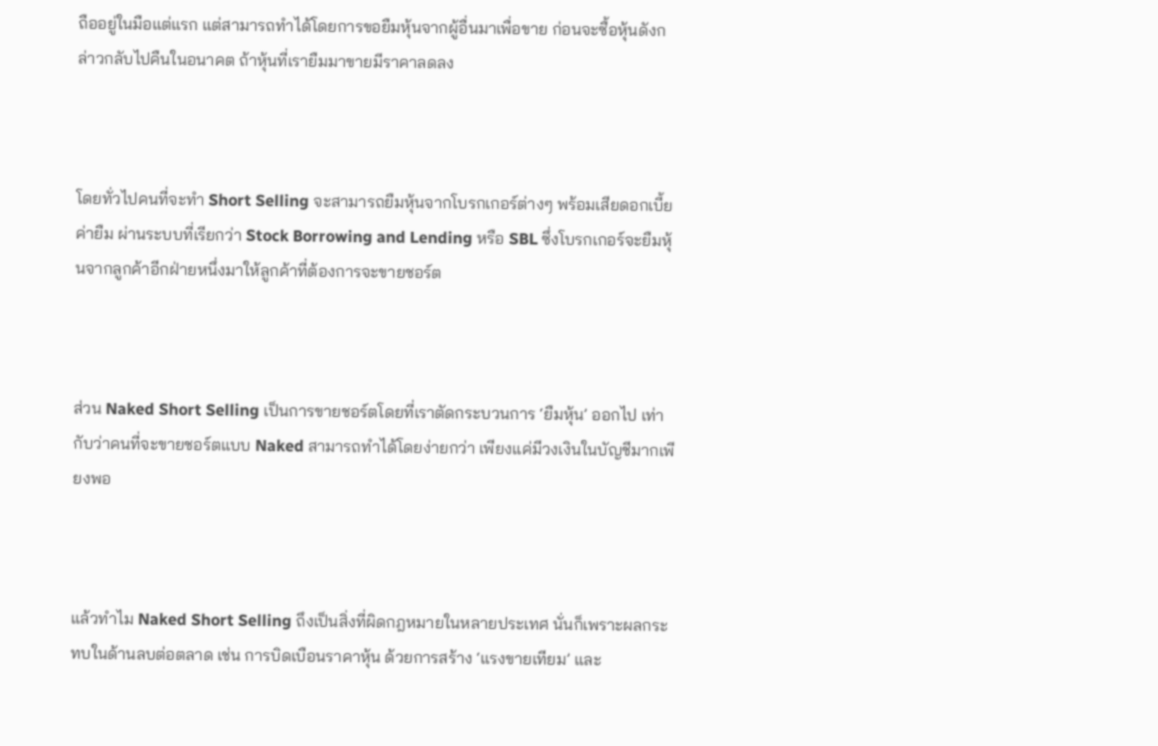ถืออยู่ในมือแต่แรก แต่สามารถทำได้โดยการขอยืมหุ้นจากผู้อื่นมาเพื่อขาย ก่อนจะซื้อหุ้นดังกล่าวกลับไปคืนในอนาคต ถ้าหุ้นที่เรายืมมาขายมีราคาลดลง



โดยทั่วไปคนที่จะทำ Short Selling จะสามารถยืมหุ้นจากโบรกเกอร์ต่างๆ พร้อมเสียดอกเบี้ยค่ายืม ผ่านระบบที่เรียกว่า Stock Borrowing and Lending หรือ SBL ซึ่งโบรกเกอร์จะยืมหุ้นจากลูกค้าอีกฝ่ายหนึ่งมาให้ลูกค้าที่ต้องการจะขายชอร์ต



ส่วน Naked Short Selling เป็นการขายชอร์ตโดยที่เราตัดกระบวนการ ‘ยืมหุ้น’ ออกไป เท่ากับว่าคนที่จะขายชอร์ตแบบ Naked สามารถทำได้โดยง่ายกว่า เพียงแค่มีวงเงินในบัญชีมากเพียงพอ



แล้วทำไม Naked Short Selling ถึงเป็นสิ่งที่ผิดกฎหมายในหลายประเทศ นั่นก็เพราะผลกระทบในด้านลบต่อตลาด เช่น การบิดเบือนราคาหุ้น ด้วยการสร้าง ‘แรงขายเทียม’ และ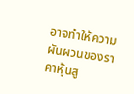อาจทำให้ความผันผวนของราคาหุ้นสู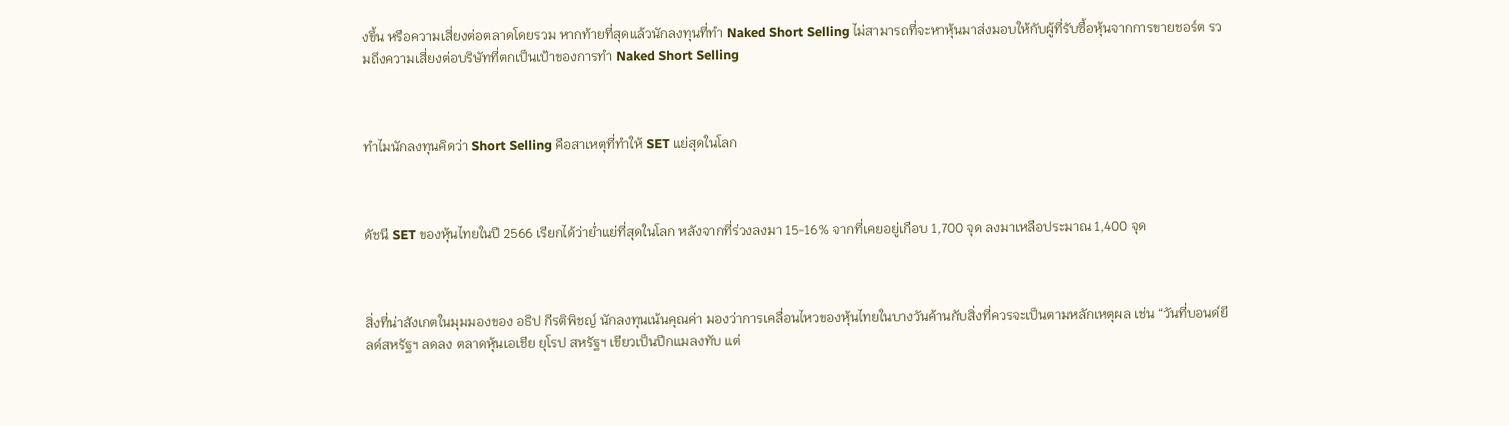งขึ้น หรือความเสี่ยงต่อตลาดโดยรวม หากท้ายที่สุดแล้วนักลงทุนที่ทำ Naked Short Selling ไม่สามารถที่จะหาหุ้นมาส่งมอบให้กับผู้ที่รับซื้อหุ้นจากการขายชอร์ต รวมถึงความเสี่ยงต่อบริษัทที่ตกเป็นเป้าของการทำ Naked Short Selling



ทำไมนักลงทุนคิดว่า Short Selling คือสาเหตุที่ทำให้ SET แย่สุดในโลก



ดัชนี SET ของหุ้นไทยในปี 2566 เรียกได้ว่าย่ำแย่ที่สุดในโลก หลังจากที่ร่วงลงมา 15-16% จากที่เคยอยู่เกือบ 1,700 จุด ลงมาเหลือประมาณ 1,400 จุด



สิ่งที่น่าสังเกตในมุมมองของ อธิป กีรติพิชญ์ นักลงทุนเน้นคุณค่า มองว่าการเคลื่อนไหวของหุ้นไทยในบางวันค้านกับสิ่งที่ควรจะเป็นตามหลักเหตุผล เช่น “วันที่บอนด์ยีลด์สหรัฐฯ ลดลง ตลาดหุ้นเอเชีย ยุโรป สหรัฐฯ เขียวเป็นปีกแมลงทับ แต่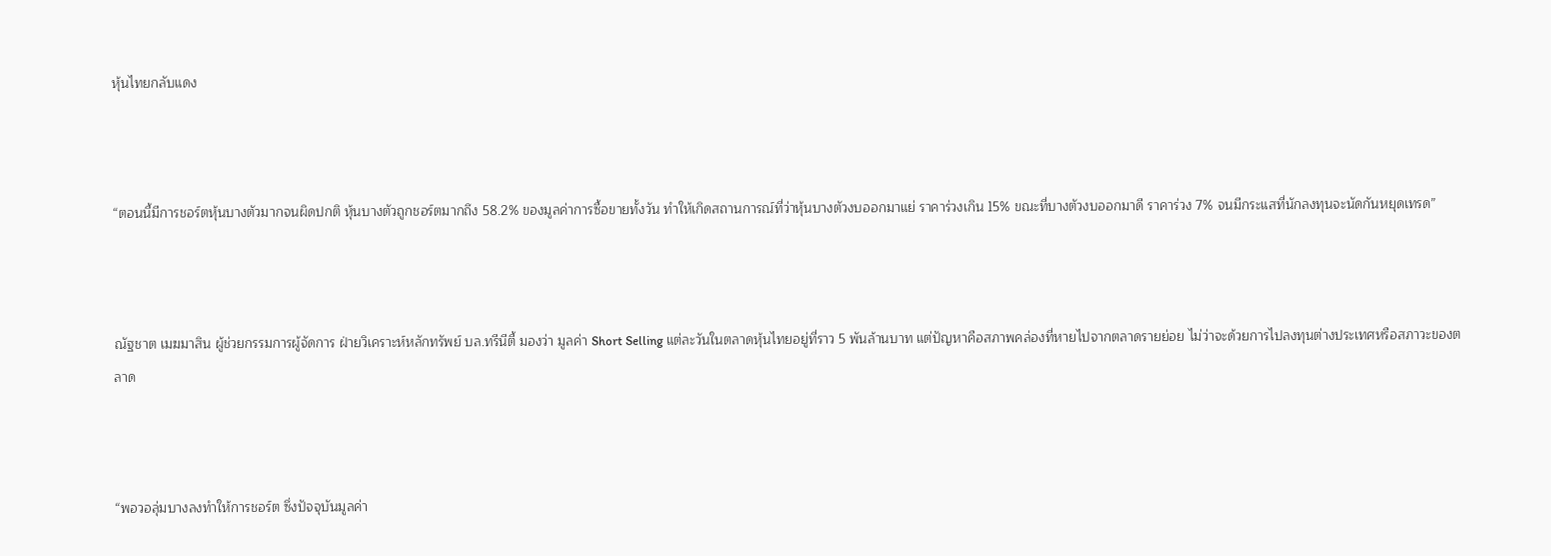หุ้นไทยกลับแดง



“ตอนนี้มีการชอร์ตหุ้นบางตัวมากจนผิดปกติ หุ้นบางตัวถูกชอร์ตมากถึง 58.2% ของมูลค่าการซื้อขายทั้งวัน ทำให้เกิดสถานการณ์ที่ว่าหุ้นบางตัวงบออกมาแย่ ราคาร่วงเกิน 15% ขณะที่บางตัวงบออกมาดี ราคาร่วง 7% จนมีกระแสที่นักลงทุนจะนัดกันหยุดเทรด”



ณัฐชาต เมฆมาสิน ผู้ช่วยกรรมการผู้จัดการ ฝ่ายวิเคราะห์หลักทรัพย์ บล.ทรีนีตี้ มองว่า มูลค่า Short Selling แต่ละวันในตลาดหุ้นไทยอยู่ที่ราว 5 พันล้านบาท แต่ปัญหาคือสภาพคล่องที่หายไปจากตลาดรายย่อย ไม่ว่าจะด้วยการไปลงทุนต่างประเทศหรือสภาวะของตลาด



“พอวอลุ่มบางลงทำให้การชอร์ต ซึ่งปัจจุบันมูลค่า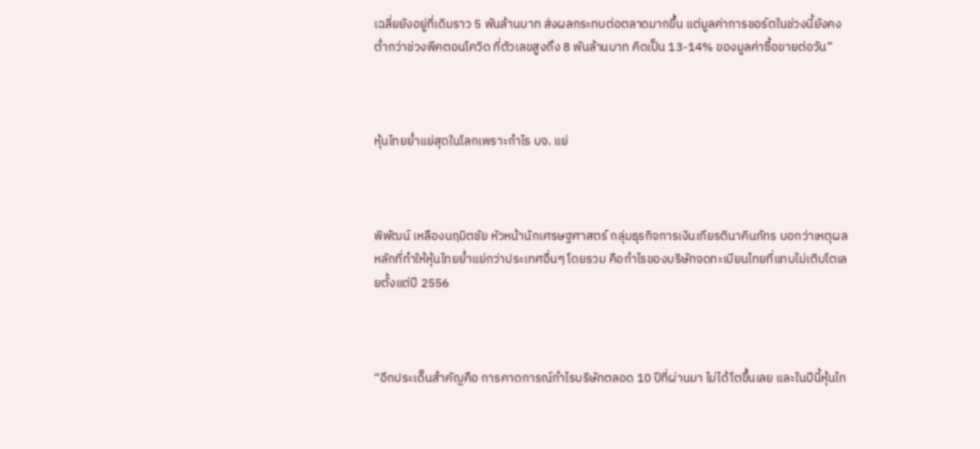เฉลี่ยยังอยู่ที่เดิมราว 5 พันล้านบาท ส่งผลกระทบต่อตลาดมากขึ้น แต่มูลค่าการชอร์ตในช่วงนี้ยังคงต่ำกว่าช่วงพีคตอนโควิด ที่ตัวเลขสูงถึง 8 พันล้านบาท คิดเป็น 13-14% ของมูลค่าซื้อขายต่อวัน”



หุ้นไทยย่ำแย่สุดในโลกเพราะกำไร บจ. แย่



พิพัฒน์ เหลืองนฤมิตชัย หัวหน้านักเศรษฐศาสตร์ กลุ่มธุรกิจการเงินเกียรตินาคินภัทร บอกว่าเหตุผลหลักที่ทำให้หุ้นไทยย่ำแย่กว่าประเทศอื่นๆ โดยรวม คือกำไรของบริษัทจดทะเบียนไทยที่แทบไม่เติบโตเลยตั้งแต่ปี 2556



“อีกประเด็นสำคัญคือ การคาดการณ์กำไรบริษัทตลอด 10 ปีที่ผ่านมา ไม่ได้โตขึ้นเลย และในปีนี้หุ้นไท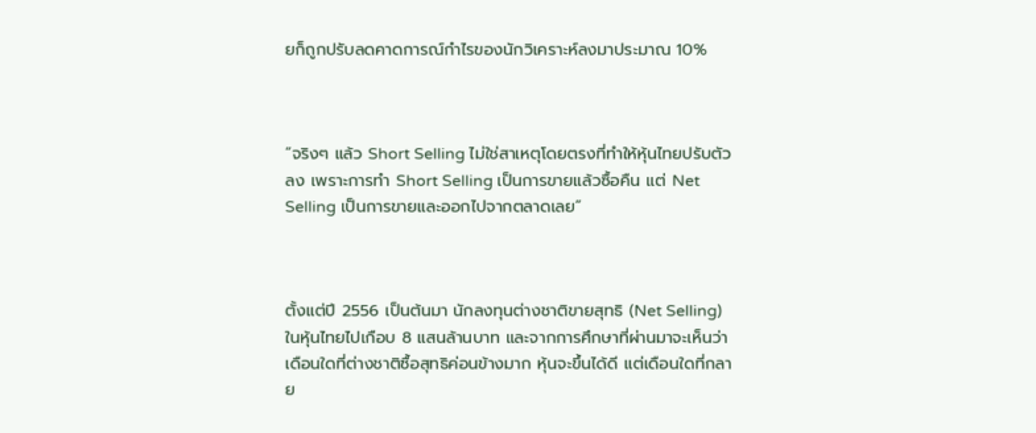ยก็ถูกปรับลดคาดการณ์กำไรของนักวิเคราะห์ลงมาประมาณ 10%



“จริงๆ แล้ว Short Selling ไม่ใช่สาเหตุโดยตรงที่ทำให้หุ้นไทยปรับตัวลง เพราะการทำ Short Selling เป็นการขายแล้วซื้อคืน แต่ Net Selling เป็นการขายและออกไปจากตลาดเลย”



ตั้งแต่ปี 2556 เป็นต้นมา นักลงทุนต่างชาติขายสุทธิ (Net Selling) ในหุ้นไทยไปเกือบ 8 แสนล้านบาท และจากการศึกษาที่ผ่านมาจะเห็นว่า เดือนใดที่ต่างชาติซื้อสุทธิค่อนข้างมาก หุ้นจะขึ้นได้ดี แต่เดือนใดที่กลาย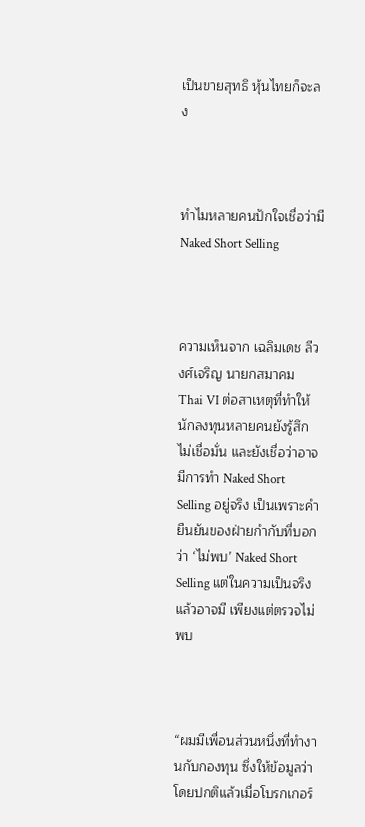เป็นขายสุทธิ หุ้นไทยก็จะลง



ทำไมหลายคนปักใจเชื่อว่ามี Naked Short Selling



ความเห็นจาก เฉลิมเดช ลีวงศ์เจริญ นายกสมาคม Thai VI ต่อสาเหตุที่ทำให้นักลงทุนหลายคนยังรู้สึกไม่เชื่อมั่น และยังเชื่อว่าอาจมีการทำ Naked Short Selling อยู่จริง เป็นเพราะคำยืนยันของฝ่ายกำกับที่บอกว่า ‘ไม่พบ’ Naked Short Selling แต่ในความเป็นจริงแล้วอาจมี เพียงแต่ตรวจไม่พบ



“ผมมีเพื่อนส่วนหนึ่งที่ทำงานกับกองทุน ซึ่งให้ข้อมูลว่าโดยปกติแล้วเมื่อโบรกเกอร์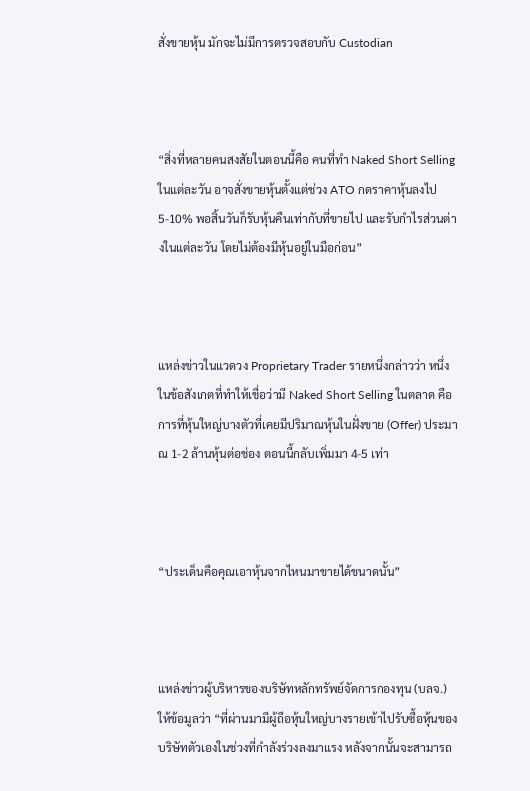สั่งขายหุ้น มักจะไม่มีการตรวจสอบกับ Custodian



“สิ่งที่หลายคนสงสัยในตอนนี้คือ คนที่ทำ Naked Short Selling ในแต่ละวัน อาจสั่งขายหุ้นตั้งแต่ช่วง ATO กดราคาหุ้นลงไป 5-10% พอสิ้นวันก็รับหุ้นคืนเท่ากับที่ขายไป และรับกำไรส่วนต่างในแต่ละวัน โดยไม่ต้องมีหุ้นอยู่ในมือก่อน”



แหล่งข่าวในแวดวง Proprietary Trader รายหนึ่งกล่าวว่า หนึ่งในข้อสังเกตที่ทำให้เชื่อว่ามี Naked Short Selling ในตลาด คือการที่หุ้นใหญ่บางตัวที่เคยมีปริมาณหุ้นในฝั่งขาย (Offer) ประมาณ 1-2 ล้านหุ้นต่อช่อง ตอนนี้กลับเพิ่มมา 4-5 เท่า



“ประเด็นคือคุณเอาหุ้นจากไหนมาขายได้ขนาดนั้น”



แหล่งข่าวผู้บริหารของบริษัทหลักทรัพย์จัดการกองทุน (บลจ.) ให้ข้อมูลว่า “ที่ผ่านมามีผู้ถือหุ้นใหญ่บางรายเข้าไปรับซื้อหุ้นของบริษัทตัวเองในช่วงที่กำลังร่วงลงมาแรง หลังจากนั้นจะสามารถ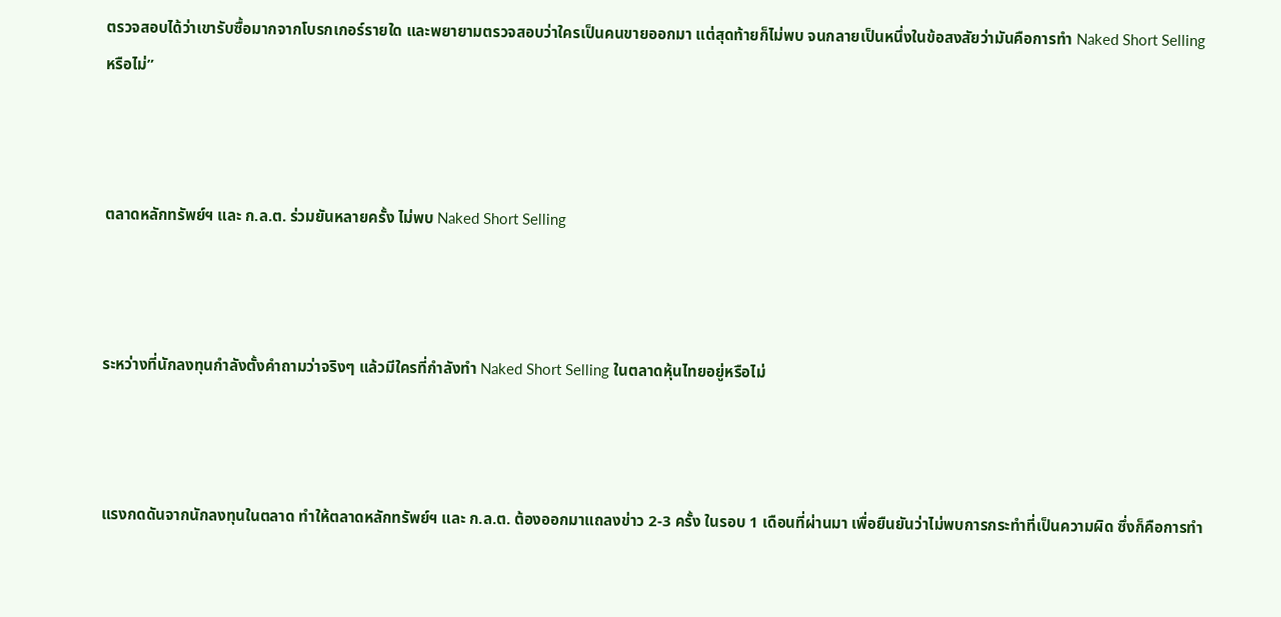ตรวจสอบได้ว่าเขารับซื้อมากจากโบรกเกอร์รายใด และพยายามตรวจสอบว่าใครเป็นคนขายออกมา แต่สุดท้ายก็ไม่พบ จนกลายเป็นหนึ่งในข้อสงสัยว่ามันคือการทำ Naked Short Selling หรือไม่”



ตลาดหลักทรัพย์ฯ และ ก.ล.ต. ร่วมยันหลายครั้ง ไม่พบ Naked Short Selling



ระหว่างที่นักลงทุนกำลังตั้งคำถามว่าจริงๆ แล้วมีใครที่กำลังทำ Naked Short Selling ในตลาดหุ้นไทยอยู่หรือไม่



แรงกดดันจากนักลงทุนในตลาด ทำให้ตลาดหลักทรัพย์ฯ และ ก.ล.ต. ต้องออกมาแถลงข่าว 2-3 ครั้ง ในรอบ 1 เดือนที่ผ่านมา เพื่อยืนยันว่าไม่พบการกระทำที่เป็นความผิด ซึ่งก็คือการทำ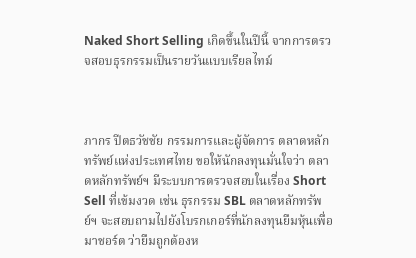Naked Short Selling เกิดขึ้นในปีนี้ จากการตรวจสอบธุรกรรมเป็นรายวันแบบเรียลไทม์



ภากร ปีตธวัชชัย กรรมการและผู้จัดการ ตลาดหลักทรัพย์แห่งประเทศไทย ขอให้นักลงทุนมั่นใจว่า ตลาดหลักทรัพย์ฯ มีระบบการตรวจสอบในเรื่อง Short Sell ที่เข้มงวด เช่น ธุรกรรม SBL ตลาดหลักทรัพย์ฯ จะสอบถามไปยังโบรกเกอร์ที่นักลงทุนยืมหุ้นเพื่อมาชอร์ต ว่ายืมถูกต้องห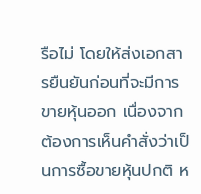รือไม่ โดยให้ส่งเอกสารยืนยันก่อนที่จะมีการขายหุ้นออก เนื่องจากต้องการเห็นคำสั่งว่าเป็นการซื้อขายหุ้นปกติ ห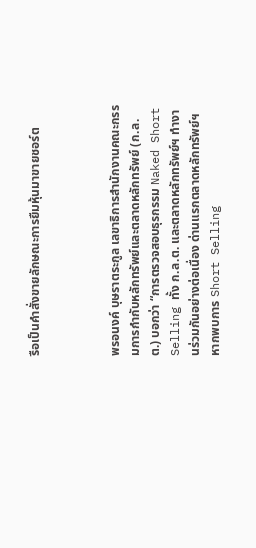รือเป็นคำสั่งขายลักษณะการยืมหุ้นมาขายชอร์ต



พรอนงค์ บุษราตระกูล เลขาธิการสำนักงานคณะกรรมการกำกับหลักทรัพย์และตลาดหลักทรัพย์ (ก.ล.ต.) บอกว่า “การตรวจสอบธุรกรรม Naked Short Selling ทั้ง ก.ล.ต. และตลาดหลักทรัพย์ฯ ทำงานร่วมกันอย่างต่อเนื่อง ด่านแรกตลาดหลักทรัพย์ฯ หากพบการ Short Selling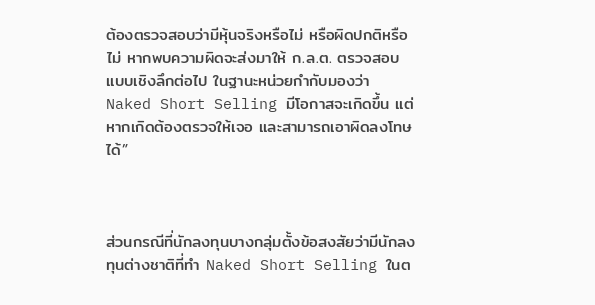ต้องตรวจสอบว่ามีหุ้นจริงหรือไม่ หรือผิดปกติหรือไม่ หากพบความผิดจะส่งมาให้ ก.ล.ต. ตรวจสอบแบบเชิงลึกต่อไป ในฐานะหน่วยกำกับมองว่า Naked Short Selling มีโอกาสจะเกิดขึ้น แต่หากเกิดต้องตรวจให้เจอ และสามารถเอาผิดลงโทษได้”



ส่วนกรณีที่นักลงทุนบางกลุ่มตั้งข้อสงสัยว่ามีนักลงทุนต่างชาติที่ทำ Naked Short Selling ในต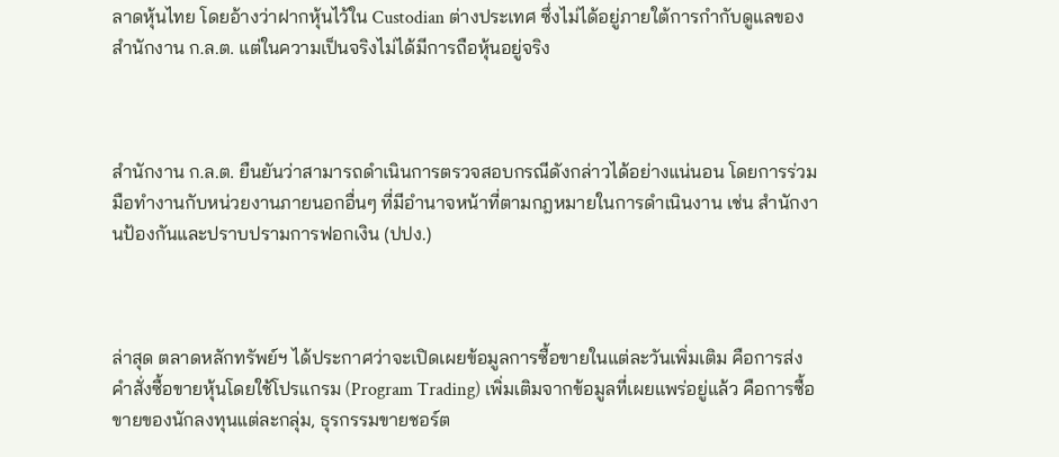ลาดหุ้นไทย โดยอ้างว่าฝากหุ้นไว้ใน Custodian ต่างประเทศ ซึ่งไม่ได้อยู่ภายใต้การกำกับดูแลของสำนักงาน ก.ล.ต. แต่ในความเป็นจริงไม่ได้มีการถือหุ้นอยู่จริง



สำนักงาน ก.ล.ต. ยืนยันว่าสามารถดำเนินการตรวจสอบกรณีดังกล่าวได้อย่างแน่นอน โดยการร่วมมือทำงานกับหน่วยงานภายนอกอื่นๆ ที่มีอำนาจหน้าที่ตามกฎหมายในการดำเนินงาน เช่น สำนักงานป้องกันและปราบปรามการฟอกเงิน (ปปง.)



ล่าสุด ตลาดหลักทรัพย์ฯ ได้ประกาศว่าจะเปิดเผยข้อมูลการซื้อขายในแต่ละวันเพิ่มเติม คือการส่งคำสั่งซื้อขายหุ้นโดยใช้โปรแกรม (Program Trading) เพิ่มเติมจากข้อมูลที่เผยแพร่อยู่แล้ว คือการซื้อขายของนักลงทุนแต่ละกลุ่ม, ธุรกรรมขายชอร์ต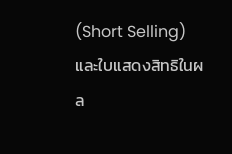(Short Selling) และใบแสดงสิทธิในผล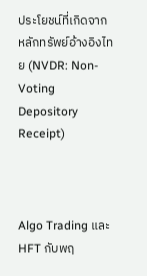ประโยชน์ที่เกิดจากหลักทรัพย์อ้างอิงไทย (NVDR: Non-Voting Depository Receipt)



Algo Trading และ HFT กับพฤ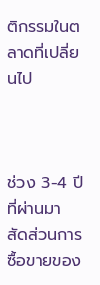ติกรรมในตลาดที่เปลี่ยนไป



ช่วง 3-4 ปีที่ผ่านมา สัดส่วนการซื้อขายของ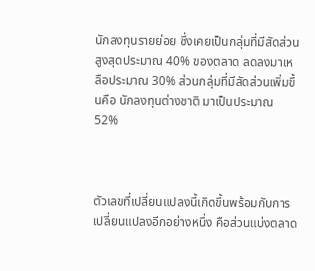นักลงทุนรายย่อย ซึ่งเคยเป็นกลุ่มที่มีสัดส่วนสูงสุดประมาณ 40% ของตลาด ลดลงมาเหลือประมาณ 30% ส่วนกลุ่มที่มีสัดส่วนเพิ่มขึ้นคือ นักลงทุนต่างชาติ มาเป็นประมาณ 52%



ตัวเลขที่เปลี่ยนแปลงนี้เกิดขึ้นพร้อมกับการเปลี่ยนแปลงอีกอย่างหนึ่ง คือส่วนแบ่งตลาด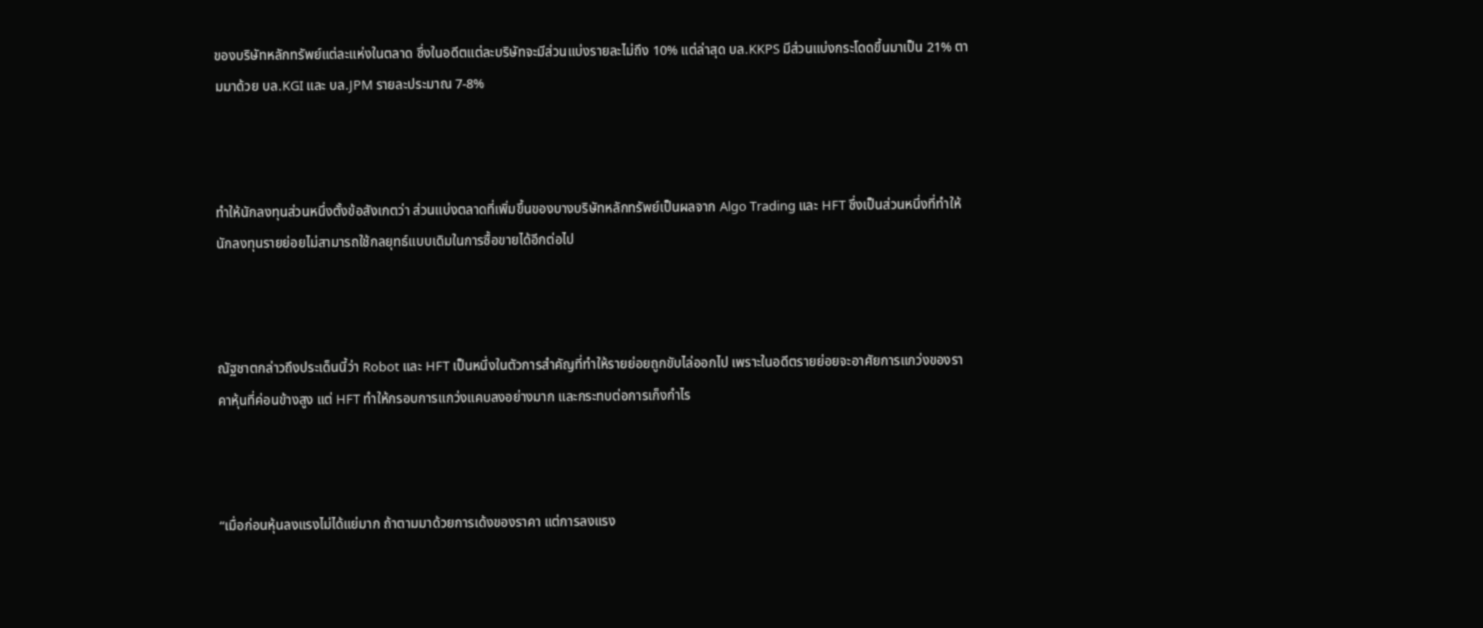ของบริษัทหลักทรัพย์แต่ละแห่งในตลาด ซึ่งในอดีตแต่ละบริษัทจะมีส่วนแบ่งรายละไม่ถึง 10% แต่ล่าสุด บล.KKPS มีส่วนแบ่งกระโดดขึ้นมาเป็น 21% ตามมาด้วย บล.KGI และ บล.JPM รายละประมาณ 7-8%



ทำให้นักลงทุนส่วนหนึ่งตั้งข้อสังเกตว่า ส่วนแบ่งตลาดที่เพิ่มขึ้นของบางบริษัทหลักทรัพย์เป็นผลจาก Algo Trading และ HFT ซึ่งเป็นส่วนหนึ่งที่ทำให้นักลงทุนรายย่อยไม่สามารถใช้กลยุทธ์แบบเดิมในการซื้อขายได้อีกต่อไป



ณัฐชาตกล่าวถึงประเด็นนี้ว่า Robot และ HFT เป็นหนึ่งในตัวการสำคัญที่ทำให้รายย่อยถูกขับไล่ออกไป เพราะในอดีตรายย่อยจะอาศัยการแกว่งของราคาหุ้นที่ค่อนข้างสูง แต่ HFT ทำให้กรอบการแกว่งแคบลงอย่างมาก และกระทบต่อการเก็งกำไร



“เมื่อก่อนหุ้นลงแรงไม่ได้แย่มาก ถ้าตามมาด้วยการเด้งของราคา แต่การลงแรง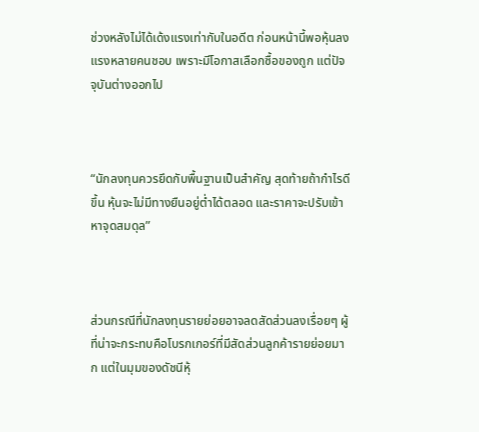ช่วงหลังไม่ได้เด้งแรงเท่ากับในอดีต ก่อนหน้านี้พอหุ้นลงแรงหลายคนชอบ เพราะมีโอกาสเลือกซื้อของถูก แต่ปัจจุบันต่างออกไป



“นักลงทุนควรยึดกับพื้นฐานเป็นสำคัญ สุดท้ายถ้ากำไรดีขึ้น หุ้นจะไม่มีทางยืนอยู่ต่ำได้ตลอด และราคาจะปรับเข้าหาจุดสมดุล”



ส่วนกรณีที่นักลงทุนรายย่อยอาจลดสัดส่วนลงเรื่อยๆ ผู้ที่น่าจะกระทบคือโบรกเกอร์ที่มีสัดส่วนลูกค้ารายย่อยมาก แต่ในมุมของดัชนีหุ้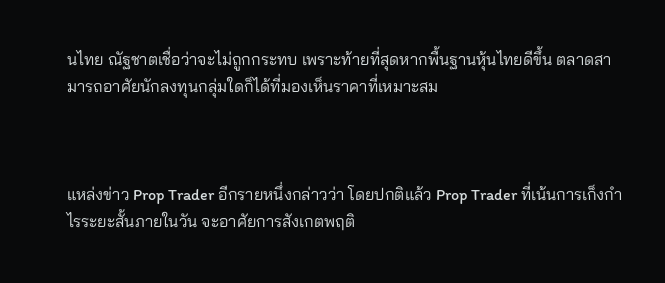นไทย ณัฐชาตเชื่อว่าจะไม่ถูกกระทบ เพราะท้ายที่สุดหากพื้นฐานหุ้นไทยดีขึ้น ตลาดสามารถอาศัยนักลงทุนกลุ่มใดก็ได้ที่มองเห็นราคาที่เหมาะสม



แหล่งข่าว Prop Trader อีกรายหนึ่งกล่าวว่า โดยปกติแล้ว Prop Trader ที่เน้นการเก็งกำไรระยะสั้นภายในวัน จะอาศัยการสังเกตพฤติ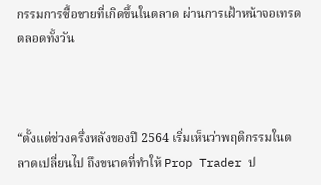กรรมการซื้อขายที่เกิดขึ้นในตลาด ผ่านการเฝ้าหน้าจอเทรดตลอดทั้งวัน



“ตั้งแต่ช่วงครึ่งหลังของปี 2564 เริ่มเห็นว่าพฤติกรรมในตลาดเปลี่ยนไป ถึงขนาดที่ทำให้ Prop Trader ป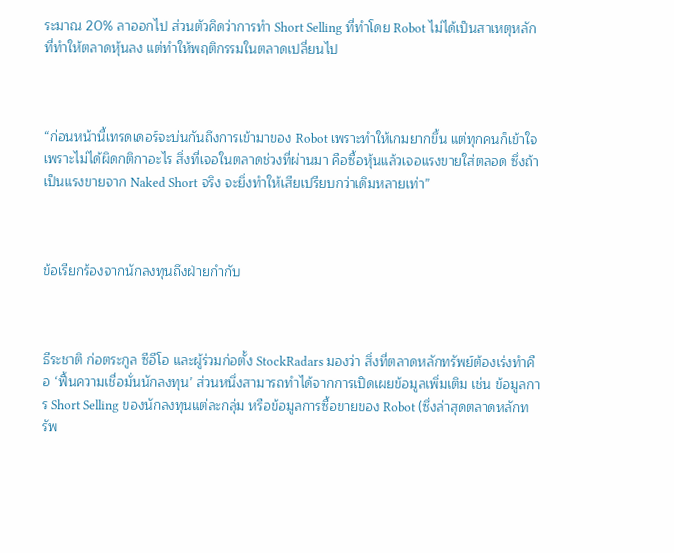ระมาณ 20% ลาออกไป ส่วนตัวคิดว่าการทำ Short Selling ที่ทำโดย Robot ไม่ได้เป็นสาเหตุหลักที่ทำให้ตลาดหุ้นลง แต่ทำให้พฤติกรรมในตลาดเปลี่ยนไป



“ก่อนหน้านี้เทรดเดอร์จะบ่นกันถึงการเข้ามาของ Robot เพราะทำให้เกมยากขึ้น แต่ทุกคนก็เข้าใจเพราะไม่ได้ผิดกติกาอะไร สิ่งที่เจอในตลาดช่วงที่ผ่านมา คือซื้อหุ้นแล้วเจอแรงขายใส่ตลอด ซึ่งถ้าเป็นแรงขายจาก Naked Short จริง จะยิ่งทำให้เสียเปรียบกว่าเดิมหลายเท่า”



ข้อเรียกร้องจากนักลงทุนถึงฝ่ายกำกับ



ธีระชาติ ก่อตระกูล ซีอีโอ และผู้ร่วมก่อตั้ง StockRadars มองว่า สิ่งที่ตลาดหลักทรัพย์ต้องเร่งทำคือ ‘ฟื้นความเชื่อมั่นนักลงทุน’ ส่วนหนึ่งสามารถทำได้จากการเปิดเผยข้อมูลเพิ่มเติม เช่น ข้อมูลการ Short Selling ของนักลงทุนแต่ละกลุ่ม หรือข้อมูลการซื้อขายของ Robot (ซึ่งล่าสุดตลาดหลักทรัพ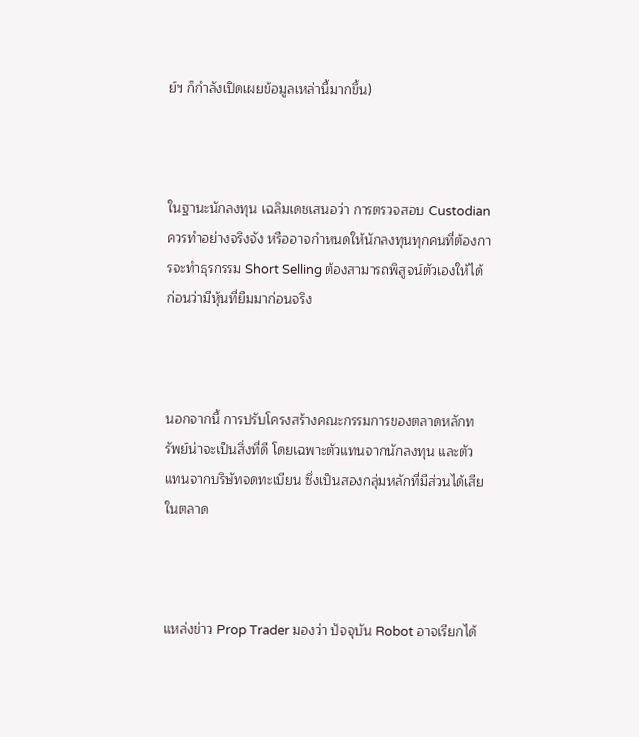ย์ฯ ก็กำลังเปิดเผยข้อมูลเหล่านี้มากขึ้น)



ในฐานะนักลงทุน เฉลิมเดชเสนอว่า การตรวจสอบ Custodian ควรทำอย่างจริงจัง หรืออาจกำหนดให้นักลงทุนทุกคนที่ต้องการจะทำธุรกรรม Short Selling ต้องสามารถพิสูจน์ตัวเองให้ได้ก่อนว่ามีหุ้นที่ยืมมาก่อนจริง



นอกจากนี้ การปรับโครงสร้างคณะกรรมการของตลาดหลักทรัพย์น่าจะเป็นสิ่งที่ดี โดยเฉพาะตัวแทนจากนักลงทุน และตัวแทนจากบริษัทจดทะเบียน ซึ่งเป็นสองกลุ่มหลักที่มีส่วนได้เสียในตลาด



แหล่งข่าว Prop Trader มองว่า ปัจจุบัน Robot อาจเรียกได้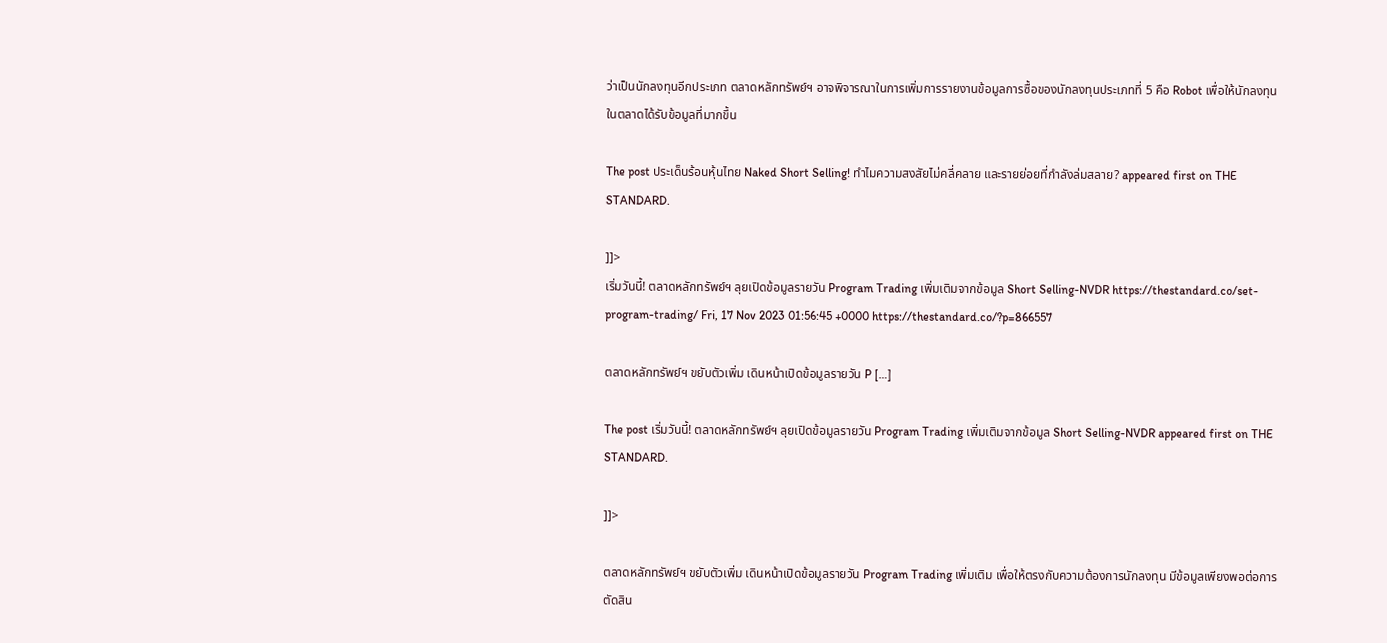ว่าเป็นนักลงทุนอีกประเภท ตลาดหลักทรัพย์ฯ อาจพิจารณาในการเพิ่มการรายงานข้อมูลการซื้อของนักลงทุนประเภทที่ 5 คือ Robot เพื่อให้นักลงทุนในตลาดได้รับข้อมูลที่มากขึ้น

The post ประเด็นร้อนหุ้นไทย Naked Short Selling! ทำไมความสงสัยไม่คลี่คลาย และรายย่อยที่กำลังล่มสลาย? appeared first on THE STANDARD.

]]>
เริ่มวันนี้! ตลาดหลักทรัพย์ฯ ลุยเปิดข้อมูลรายวัน Program Trading เพิ่มเติมจากข้อมูล Short Selling-NVDR https://thestandard.co/set-program-trading/ Fri, 17 Nov 2023 01:56:45 +0000 https://thestandard.co/?p=866557

ตลาดหลักทรัพย์ฯ ขยับตัวเพิ่ม เดินหน้าเปิดข้อมูลรายวัน P […]

The post เริ่มวันนี้! ตลาดหลักทรัพย์ฯ ลุยเปิดข้อมูลรายวัน Program Trading เพิ่มเติมจากข้อมูล Short Selling-NVDR appeared first on THE STANDARD.

]]>

ตลาดหลักทรัพย์ฯ ขยับตัวเพิ่ม เดินหน้าเปิดข้อมูลรายวัน Program Trading เพิ่มเติม เพื่อให้ตรงกับความต้องการนักลงทุน มีข้อมูลเพียงพอต่อการตัดสิน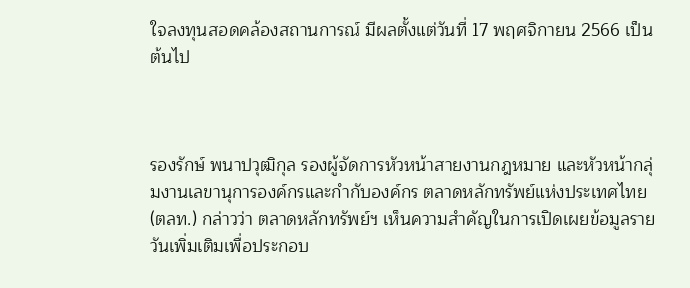ใจลงทุนสอดคล้องสถานการณ์ มีผลตั้งแต่วันที่ 17 พฤศจิกายน 2566 เป็นต้นไป



รองรักษ์ พนาปวุฒิกุล รองผู้จัดการหัวหน้าสายงานกฎหมาย และหัวหน้ากลุ่มงานเลขานุการองค์กรและกำกับองค์กร ตลาดหลักทรัพย์แห่งประเทศไทย (ตลท.) กล่าวว่า ตลาดหลักทรัพย์ฯ เห็นความสำคัญในการเปิดเผยข้อมูลรายวันเพิ่มเติมเพื่อประกอบ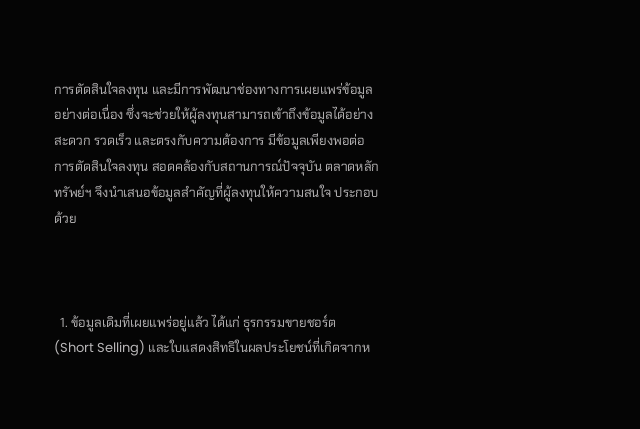การตัดสินใจลงทุน และมีการพัฒนาช่องทางการเผยแพร่ข้อมูลอย่างต่อเนื่อง ซึ่งจะช่วยให้ผู้ลงทุนสามารถเข้าถึงข้อมูลได้อย่างสะดวก รวดเร็ว และตรงกับความต้องการ มีข้อมูลเพียงพอต่อการตัดสินใจลงทุน สอดคล้องกับสถานการณ์ปัจจุบัน ตลาดหลักทรัพย์ฯ จึงนำเสนอข้อมูลสำคัญที่ผู้ลงทุนให้ความสนใจ ประกอบด้วย



  1. ข้อมูลเดิมที่เผยแพร่อยู่แล้ว ได้แก่ ธุรกรรมขายชอร์ต (Short Selling) และใบแสดงสิทธิในผลประโยชน์ที่เกิดจากห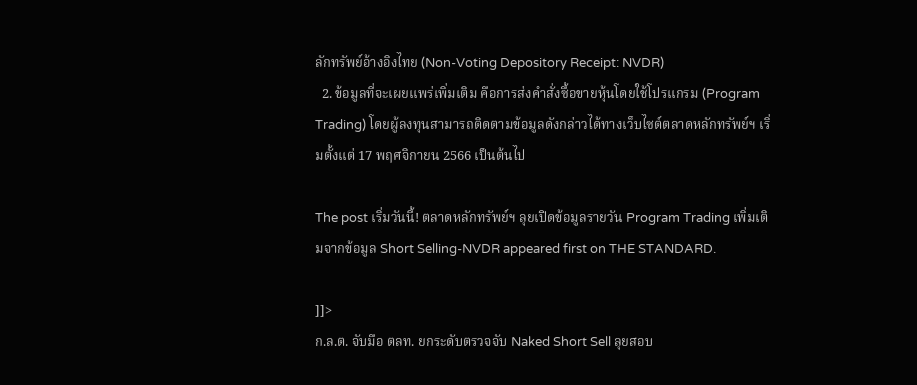ลักทรัพย์อ้างอิงไทย (Non-Voting Depository Receipt: NVDR)
  2. ข้อมูลที่จะเผยแพร่เพิ่มเติม คือการส่งคำสั่งซื้อขายหุ้นโดยใช้โปรแกรม (Program Trading) โดยผู้ลงทุนสามารถติดตามข้อมูลดังกล่าวได้ทางเว็บไซต์ตลาดหลักทรัพย์ฯ เริ่มตั้งแต่ 17 พฤศจิกายน 2566 เป็นต้นไป

The post เริ่มวันนี้! ตลาดหลักทรัพย์ฯ ลุยเปิดข้อมูลรายวัน Program Trading เพิ่มเติมจากข้อมูล Short Selling-NVDR appeared first on THE STANDARD.

]]>
ก.ล.ต. จับมือ ตลท. ยกระดับตรวจจับ Naked Short Sell ลุยสอบ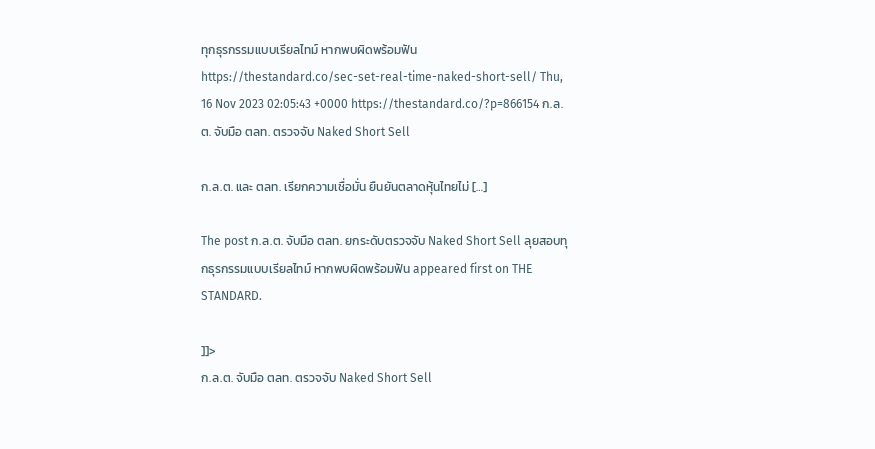ทุกธุรกรรมแบบเรียลไทม์ หากพบผิดพร้อมฟัน https://thestandard.co/sec-set-real-time-naked-short-sell/ Thu, 16 Nov 2023 02:05:43 +0000 https://thestandard.co/?p=866154 ก.ล.ต. จับมือ ตลท. ตรวจจับ Naked Short Sell

ก.ล.ต. และ ตลท. เรียกความเชื่อมั่น ยืนยันตลาดหุ้นไทยไม่ […]

The post ก.ล.ต. จับมือ ตลท. ยกระดับตรวจจับ Naked Short Sell ลุยสอบทุกธุรกรรมแบบเรียลไทม์ หากพบผิดพร้อมฟัน appeared first on THE STANDARD.

]]>
ก.ล.ต. จับมือ ตลท. ตรวจจับ Naked Short Sell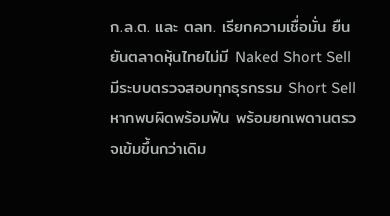ก.ล.ต. และ ตลท. เรียกความเชื่อมั่น ยืนยันตลาดหุ้นไทยไม่มี Naked Short Sell มีระบบตรวจสอบทุกธุรกรรม Short Sell หากพบผิดพร้อมฟัน พร้อมยกเพดานตรวจเข้มขึ้นกว่าเดิม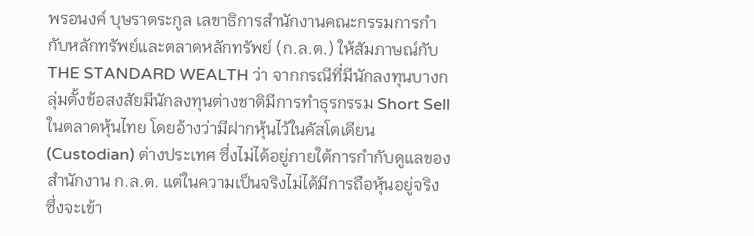พรอนงค์ บุษราตระกูล เลขาธิการสำนักงานคณะกรรมการกำกับหลักทรัพย์และตลาดหลักทรัพย์ (ก.ล.ต.) ให้สัมภาษณ์กับ THE STANDARD WEALTH ว่า จากกรณีที่มีนักลงทุนบางกลุ่มตั้งข้อสงสัยมีนักลงทุนต่างชาติมีการทำธุรกรรม Short Sell ในตลาดหุ้นไทย โดยอ้างว่ามีฝากหุ้นไว้ในคัสโตเดียน (Custodian) ต่างประเทศ ซึ่งไม่ได้อยู่ภายใต้การกำกับดูแลของสำนักงาน ก.ล.ต. แต่ในความเป็นจริงไม่ได้มีการถือหุ้นอยู่จริง ซึ่งจะเข้า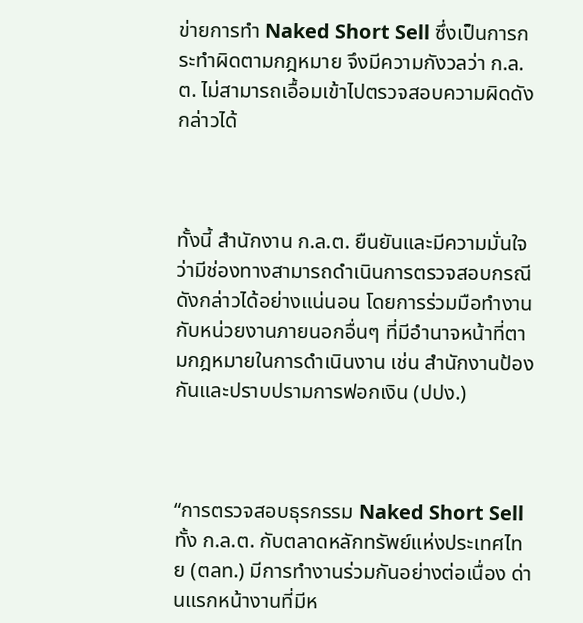ข่ายการทำ Naked Short Sell ซึ่งเป็นการกระทำผิดตามกฎหมาย จึงมีความกังวลว่า ก.ล.ต. ไม่สามารถเอื้อมเข้าไปตรวจสอบความผิดดังกล่าวได้



ทั้งนี้ สำนักงาน ก.ล.ต. ยืนยันและมีความมั่นใจว่ามีช่องทางสามารถดำเนินการตรวจสอบกรณีดังกล่าวได้อย่างแน่นอน โดยการร่วมมือทำงานกับหน่วยงานภายนอกอื่นๆ ที่มีอำนาจหน้าที่ตามกฎหมายในการดำเนินงาน เช่น สำนักงานป้องกันและปราบปรามการฟอกเงิน (ปปง.)



“การตรวจสอบธุรกรรม Naked Short Sell ทั้ง ก.ล.ต. กับตลาดหลักทรัพย์แห่งประเทศไทย (ตลท.) มีการทำงานร่วมกันอย่างต่อเนื่อง ด่านแรกหน้างานที่มีห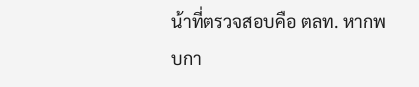น้าที่ตรวจสอบคือ ตลท. หากพบกา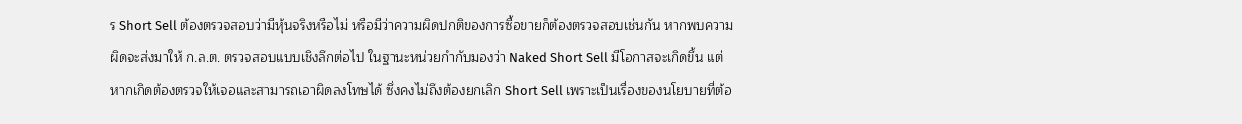ร Short Sell ต้องตรวจสอบว่ามีหุ้นจริงหรือไม่ หรือมีว่าความผิดปกติของการซื้อขายก็ต้องตรวจสอบเช่นกัน หากพบความผิดจะส่งมาให้ ก.ล.ต. ตรวจสอบแบบเชิงลึกต่อไป ในฐานะหน่วยกำกับมองว่า Naked Short Sell มีโอกาสจะเกิดขึ้น แต่หากเกิดต้องตรวจให้เจอและสามารถเอาผิดลงโทษได้ ซึ่งคงไม่ถึงต้องยกเลิก Short Sell เพราะเป็นเรื่องของนโยบายที่ต้อ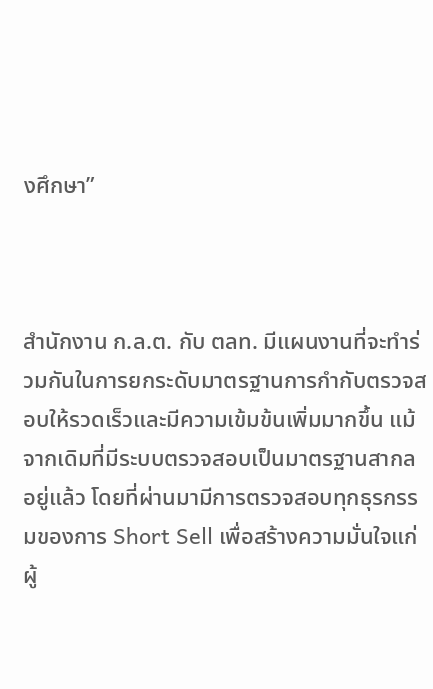งศึกษา”



สำนักงาน ก.ล.ต. กับ ตลท. มีแผนงานที่จะทำร่วมกันในการยกระดับมาตรฐานการกำกับตรวจสอบให้รวดเร็วและมีความเข้มข้นเพิ่มมากขึ้น แม้จากเดิมที่มีระบบตรวจสอบเป็นมาตรฐานสากลอยู่แล้ว โดยที่ผ่านมามีการตรวจสอบทุกธุรกรรมของการ Short Sell เพื่อสร้างความมั่นใจแก่ผู้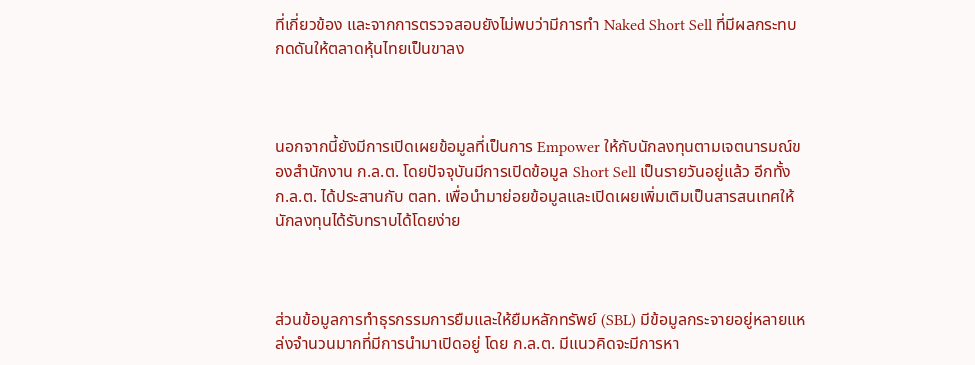ที่เกี่ยวข้อง และจากการตรวจสอบยังไม่พบว่ามีการทำ Naked Short Sell ที่มีผลกระทบกดดันให้ตลาดหุ้นไทยเป็นขาลง



นอกจากนี้ยังมีการเปิดเผยข้อมูลที่เป็นการ Empower ให้กับนักลงทุนตามเจตนารมณ์ของสำนักงาน ก.ล.ต. โดยปัจจุบันมีการเปิดข้อมูล Short Sell เป็นรายวันอยู่แล้ว อีกทั้ง ก.ล.ต. ได้ประสานกับ ตลท. เพื่อนำมาย่อยข้อมูลและเปิดเผยเพิ่มเติมเป็นสารสนเทศให้นักลงทุนได้รับทราบได้โดยง่าย



ส่วนข้อมูลการทำธุรกรรมการยืมและให้ยืมหลักทรัพย์ (SBL) มีข้อมูลกระจายอยู่หลายแหล่งจำนวนมากที่มีการนำมาเปิดอยู่ โดย ก.ล.ต. มีแนวคิดจะมีการหา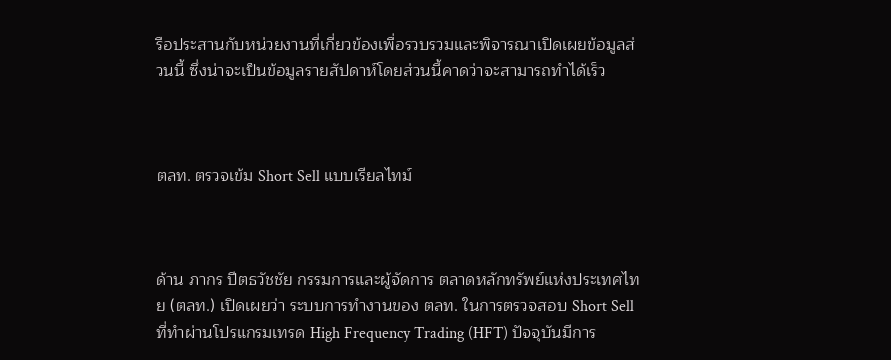รือประสานกับหน่วยงานที่เกี่ยวข้องเพื่อรวบรวมและพิจารณาเปิดเผยข้อมูลส่วนนี้ ซึ่งน่าจะเป็นข้อมูลรายสัปดาห์โดยส่วนนี้คาดว่าจะสามารถทำได้เร็ว



ตลท. ตรวจเข้ม Short Sell แบบเรียลไทม์



ด้าน ภากร ปีตธวัชชัย กรรมการและผู้จัดการ ตลาดหลักทรัพย์แห่งประเทศไทย (ตลท.) เปิดเผยว่า ระบบการทำงานของ ตลท. ในการตรวจสอบ Short Sell ที่ทำผ่านโปรแกรมเทรด High Frequency Trading (HFT) ปัจจุบันมีการ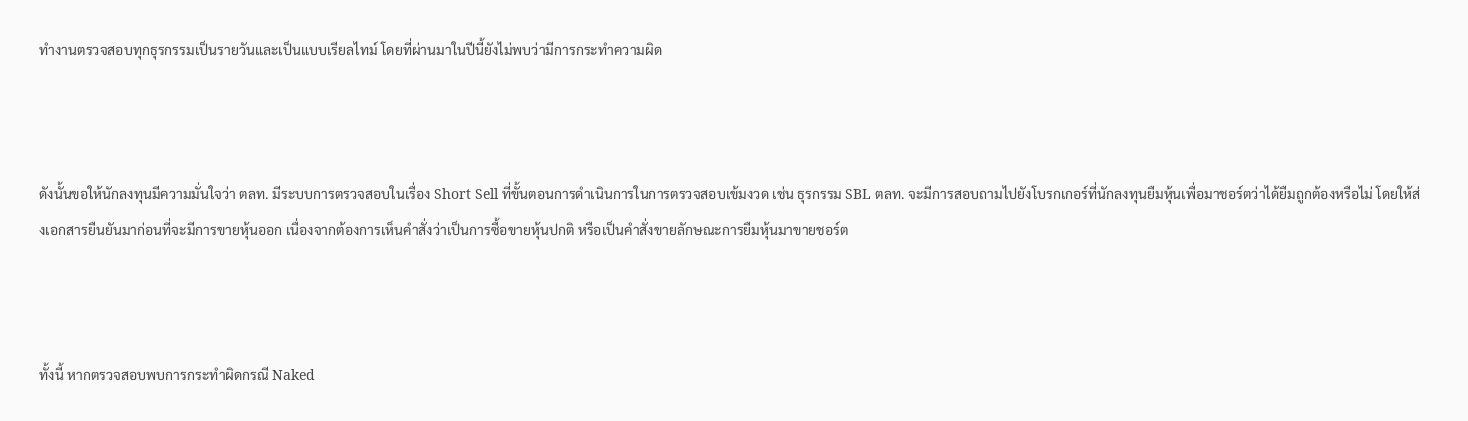ทำงานตรวจสอบทุกธุรกรรมเป็นรายวันและเป็นแบบเรียลไทม์ โดยที่ผ่านมาในปีนี้ยังไม่พบว่ามีการกระทำความผิด



ดังนั้นขอให้นักลงทุนมีความมั่นใจว่า ตลท. มีระบบการตรวจสอบในเรื่อง Short Sell ที่ขั้นตอนการดำเนินการในการตรวจสอบเข้มงวด เช่น ธุรกรรม SBL ตลท. จะมีการสอบถามไปยังโบรกเกอร์ที่นักลงทุนยืมหุ้นเพื่อมาชอร์ตว่าได้ยืมถูกต้องหรือไม่ โดยให้ส่งเอกสารยืนยันมาก่อนที่จะมีการขายหุ้นออก เนื่องจากต้องการเห็นคำสั่งว่าเป็นการซื้อขายหุ้นปกติ หรือเป็นคำสั่งขายลักษณะการยืมหุ้นมาขายชอร์ต



ทั้งนี้ หากตรวจสอบพบการกระทำผิดกรณี Naked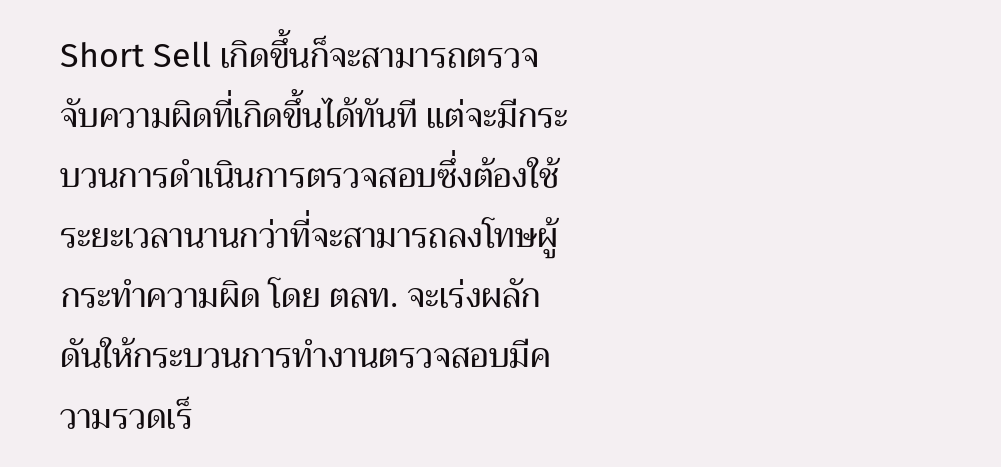Short Sell เกิดขึ้นก็จะสามารถตรวจจับความผิดที่เกิดขึ้นได้ทันที แต่จะมีกระบวนการดำเนินการตรวจสอบซึ่งต้องใช้ระยะเวลานานกว่าที่จะสามารถลงโทษผู้กระทำความผิด โดย ตลท. จะเร่งผลักดันให้กระบวนการทำงานตรวจสอบมีความรวดเร็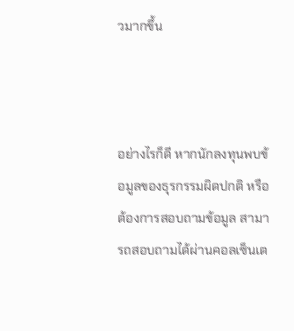วมากขึ้น



อย่างไรก็ดี หากนักลงทุนพบข้อมูลของธุรกรรมผิดปกติ หรือต้องการสอบถามข้อมูล สามารถสอบถามได้ผ่านคอลเซ็นเต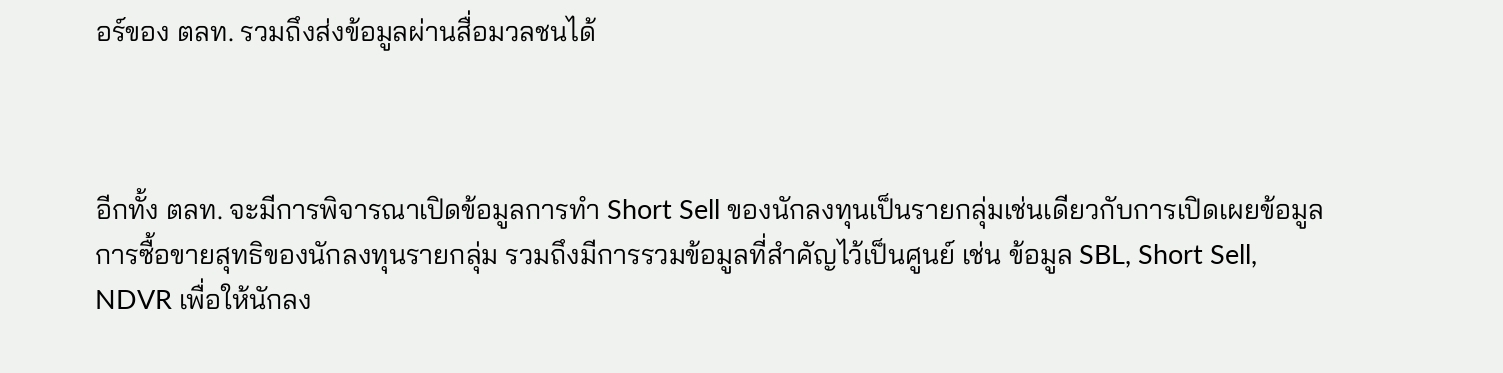อร์ของ ตลท. รวมถึงส่งข้อมูลผ่านสื่อมวลชนได้



อีกทั้ง ตลท. จะมีการพิจารณาเปิดข้อมูลการทำ Short Sell ของนักลงทุนเป็นรายกลุ่มเช่นเดียวกับการเปิดเผยข้อมูลการซื้อขายสุทธิของนักลงทุนรายกลุ่ม รวมถึงมีการรวมข้อมูลที่สำคัญไว้เป็นศูนย์ เช่น ข้อมูล SBL, Short Sell, NDVR เพื่อให้นักลง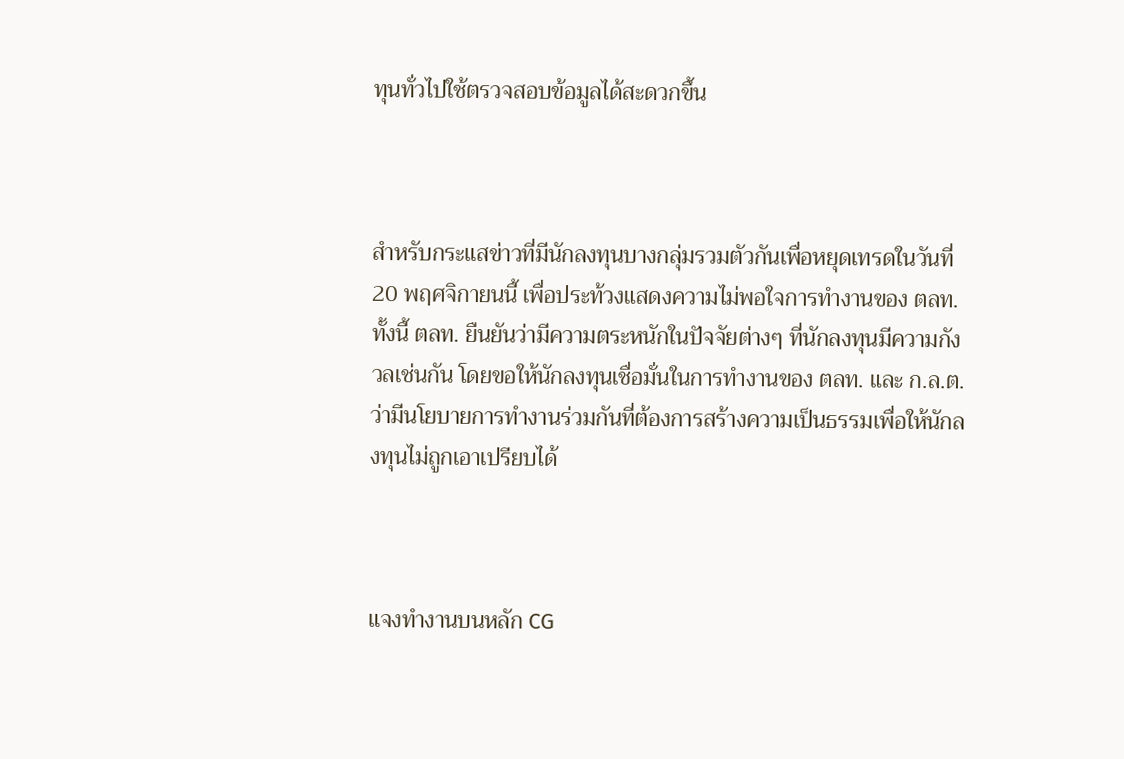ทุนทั่วไปใช้ตรวจสอบข้อมูลได้สะดวกขึ้น



สำหรับกระแสข่าวที่มีนักลงทุนบางกลุ่มรวมตัวกันเพื่อหยุดเทรดในวันที่ 20 พฤศจิกายนนี้ เพื่อประท้วงแสดงความไม่พอใจการทำงานของ ตลท. ทั้งนี้ ตลท. ยืนยันว่ามีความตระหนักในปัจจัยต่างๆ ที่นักลงทุนมีความกังวลเช่นกัน โดยขอให้นักลงทุนเชื่อมั่นในการทำงานของ ตลท. และ ก.ล.ต. ว่ามีนโยบายการทำงานร่วมกันที่ต้องการสร้างความเป็นธรรมเพื่อให้นักลงทุนไม่ถูกเอาเปรียบได้



แจงทำงานบนหลัก CG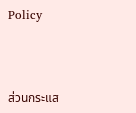Policy



ส่วนกระแส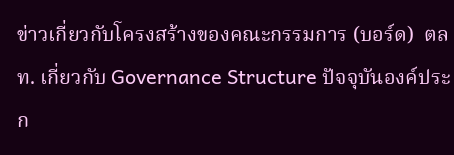ข่าวเกี่ยวกับโครงสร้างของคณะกรรมการ (บอร์ด)  ตลท. เกี่ยวกับ Governance Structure ปัจจุบันองค์ประก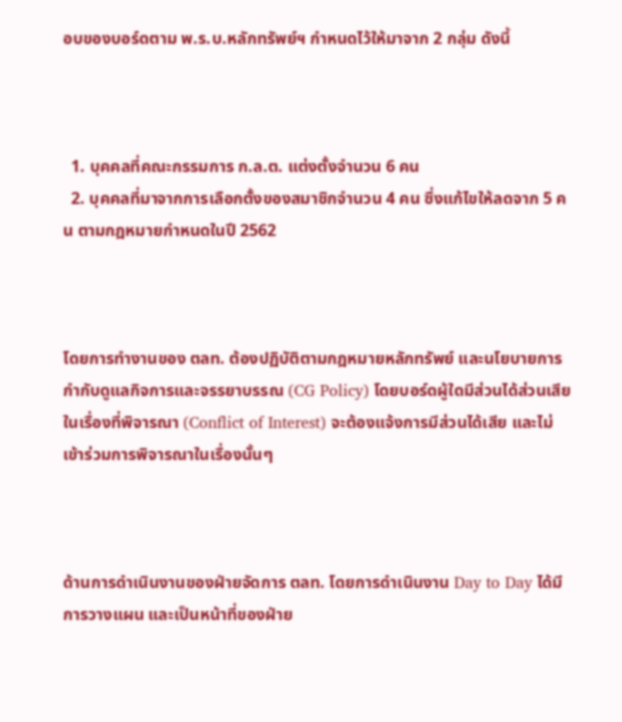อบของบอร์ดตาม พ.ร.บ.หลักทรัพย์ฯ กำหนดไว้ให้มาจาก 2 กลุ่ม ดังนี้



  1. บุคคลที่คณะกรรมการ ก.ล.ต. แต่งตั้งจำนวน 6 คน
  2. บุคคลที่มาจากการเลือกตั้งของสมาชิกจำนวน 4 คน ซึ่งแก้ไขให้ลดจาก 5 คน ตามกฎหมายกำหนดในปี 2562



โดยการทำงานของ ตลท. ต้องปฏิบัติตามกฎหมายหลักทรัพย์ และนโยบายการกำกับดูแลกิจการและจรรยาบรรณ (CG Policy) โดยบอร์ดผู้ใดมีส่วนได้ส่วนเสียในเรื่องที่พิจารณา (Conflict of Interest) จะต้องแจ้งการมีส่วนได้เสีย และไม่เข้าร่วมการพิจารณาในเรื่องนั้นๆ



ด้านการดำเนินงานของฝ่ายจัดการ ตลท. โดยการดำเนินงาน Day to Day ได้มีการวางแผน และเป็นหน้าที่ของฝ่าย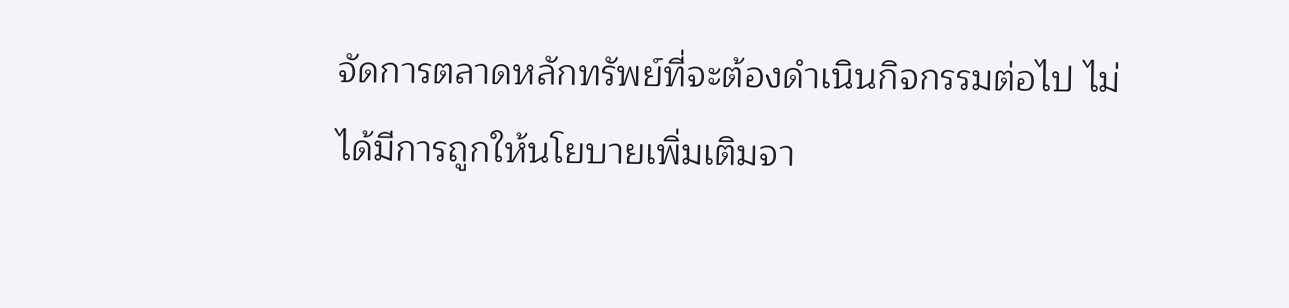จัดการตลาดหลักทรัพย์ที่จะต้องดำเนินกิจกรรมต่อไป ไม่ได้มีการถูกให้นโยบายเพิ่มเติมจา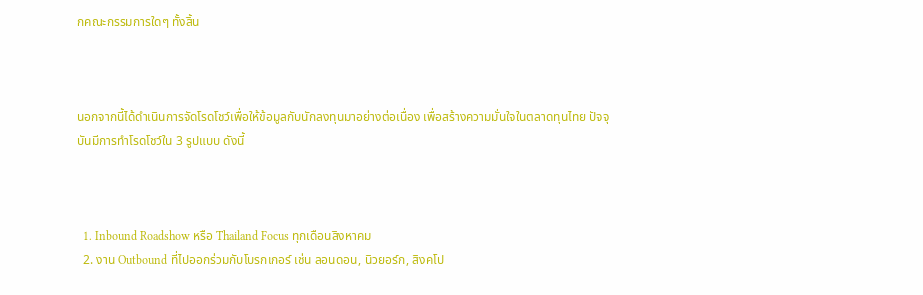กคณะกรรมการใดๆ ทั้งสิ้น



นอกจากนี้ได้ดำเนินการจัดโรดโชว์เพื่อให้ข้อมูลกับนักลงทุนมาอย่างต่อเนื่อง เพื่อสร้างความมั่นใจในตลาดทุนไทย ปัจจุบันมีการทำโรดโชว์ใน 3 รูปแบบ ดังนี้



  1. Inbound Roadshow หรือ Thailand Focus ทุกเดือนสิงหาคม
  2. งาน Outbound ที่ไปออกร่วมกับโบรกเกอร์ เช่น ลอนดอน, นิวยอร์ก, สิงคโป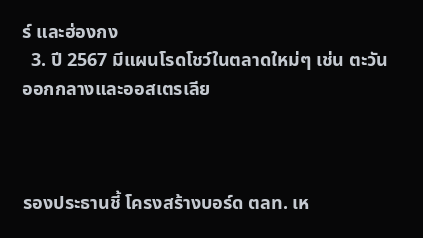ร์ และฮ่องกง
  3. ปี 2567 มีแผนโรดโชว์ในตลาดใหม่ๆ เช่น ตะวันออกกลางและออสเตรเลีย



รองประธานชี้ โครงสร้างบอร์ด ตลท. เห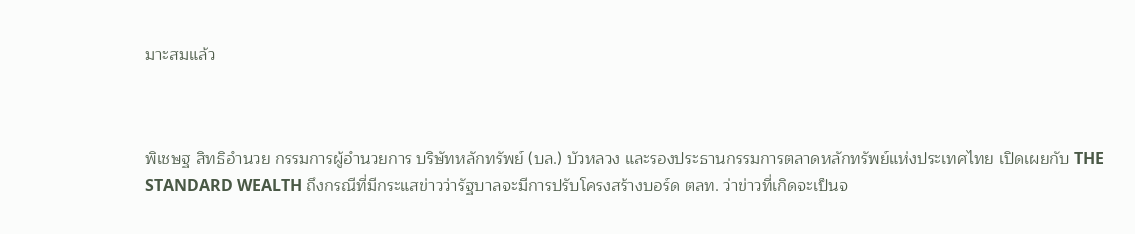มาะสมแล้ว



พิเชษฐ สิทธิอำนวย กรรมการผู้อำนวยการ บริษัทหลักทรัพย์ (บล.) บัวหลวง และรองประธานกรรมการตลาดหลักทรัพย์แห่งประเทศไทย เปิดเผยกับ THE STANDARD WEALTH ถึงกรณีที่มีกระแสข่าวว่ารัฐบาลจะมีการปรับโครงสร้างบอร์ด ตลท. ว่าข่าวที่เกิดจะเป็นจ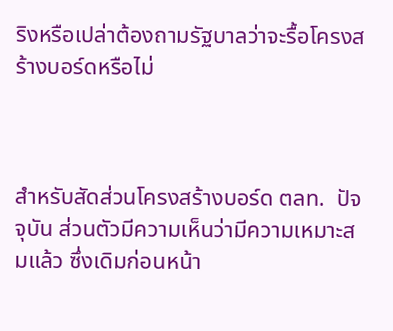ริงหรือเปล่าต้องถามรัฐบาลว่าจะรื้อโครงสร้างบอร์ดหรือไม่



สำหรับสัดส่วนโครงสร้างบอร์ด ตลท.  ปัจจุบัน ส่วนตัวมีความเห็นว่ามีความเหมาะสมแล้ว ซึ่งเดิมก่อนหน้า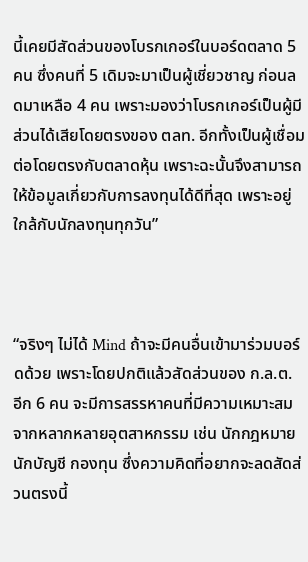นี้เคยมีสัดส่วนของโบรกเกอร์ในบอร์ดตลาด 5 คน ซึ่งคนที่ 5 เดิมจะมาเป็นผู้เชี่ยวชาญ ก่อนลดมาเหลือ 4 คน เพราะมองว่าโบรกเกอร์เป็นผู้มีส่วนได้เสียโดยตรงของ ตลท. อีกทั้งเป็นผู้เชื่อมต่อโดยตรงกับตลาดหุ้น เพราะฉะนั้นจึงสามารถให้ข้อมูลเกี่ยวกับการลงทุนได้ดีที่สุด เพราะอยู่ใกล้กับนักลงทุนทุกวัน”



“จริงๆ ไม่ได้ Mind ถ้าจะมีคนอื่นเข้ามาร่วมบอร์ดด้วย เพราะโดยปกติแล้วสัดส่วนของ ก.ล.ต. อีก 6 คน จะมีการสรรหาคนที่มีความเหมาะสมจากหลากหลายอุตสาหกรรม เช่น นักกฎหมาย นักบัญชี กองทุน ซึ่งความคิดที่อยากจะลดสัดส่วนตรงนี้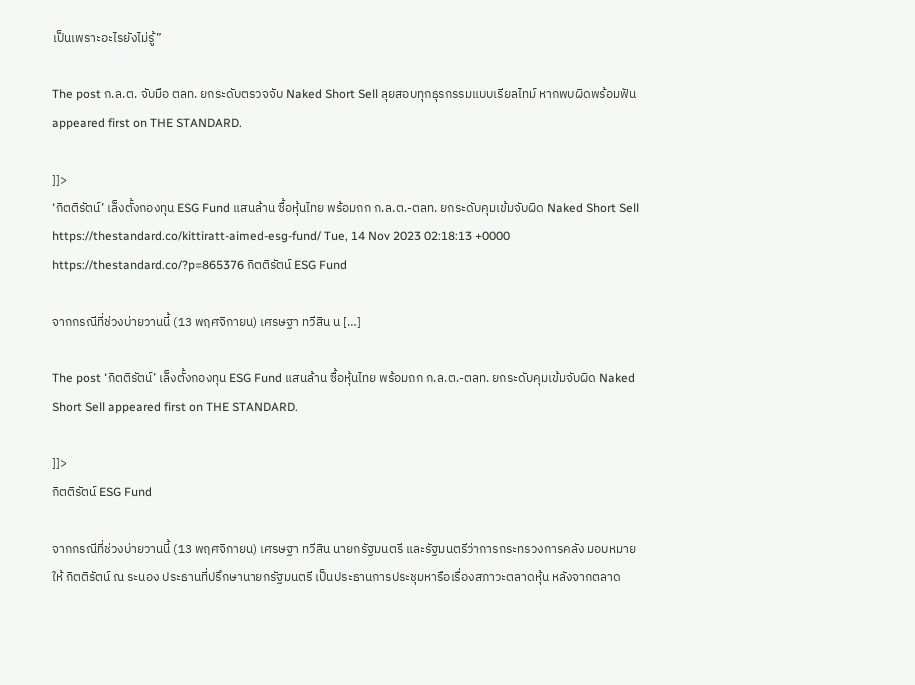เป็นเพราะอะไรยังไม่รู้”

The post ก.ล.ต. จับมือ ตลท. ยกระดับตรวจจับ Naked Short Sell ลุยสอบทุกธุรกรรมแบบเรียลไทม์ หากพบผิดพร้อมฟัน appeared first on THE STANDARD.

]]>
‘กิตติรัตน์’ เล็งตั้งกองทุน ESG Fund แสนล้าน ซื้อหุ้นไทย พร้อมถก ก.ล.ต.-ตลท. ยกระดับคุมเข้มจับผิด Naked Short Sell https://thestandard.co/kittiratt-aimed-esg-fund/ Tue, 14 Nov 2023 02:18:13 +0000 https://thestandard.co/?p=865376 กิตติรัตน์ ESG Fund

จากกรณีที่ช่วงบ่ายวานนี้ (13 พฤศจิกายน) เศรษฐา ทวีสิน น […]

The post ‘กิตติรัตน์’ เล็งตั้งกองทุน ESG Fund แสนล้าน ซื้อหุ้นไทย พร้อมถก ก.ล.ต.-ตลท. ยกระดับคุมเข้มจับผิด Naked Short Sell appeared first on THE STANDARD.

]]>
กิตติรัตน์ ESG Fund

จากกรณีที่ช่วงบ่ายวานนี้ (13 พฤศจิกายน) เศรษฐา ทวีสิน นายกรัฐมนตรี และรัฐมนตรีว่าการกระทรวงการคลัง มอบหมายให้ กิตติรัตน์ ณ ระนอง ประธานที่ปรึกษานายกรัฐมนตรี เป็นประธานการประชุมหารือเรื่องสภาวะตลาดหุ้น หลังจากตลาด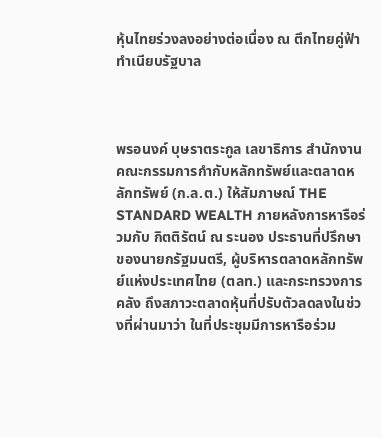หุ้นไทยร่วงลงอย่างต่อเนื่อง ณ ตึกไทยคู่ฟ้า ทำเนียบรัฐบาล



พรอนงค์ บุษราตระกูล เลขาธิการ สำนักงานคณะกรรมการกำกับหลักทรัพย์และตลาดหลักทรัพย์ (ก.ล.ต.) ให้สัมภาษณ์ THE STANDARD WEALTH ภายหลังการหารือร่วมกับ กิตติรัตน์ ณ ระนอง ประธานที่ปรึกษาของนายกรัฐมนตรี, ผู้บริหารตลาดหลักทรัพย์แห่งประเทศไทย (ตลท.) และกระทรวงการคลัง ถึงสภาวะตลาดหุ้นที่ปรับตัวลดลงในช่วงที่ผ่านมาว่า ในที่ประชุมมีการหารือร่วม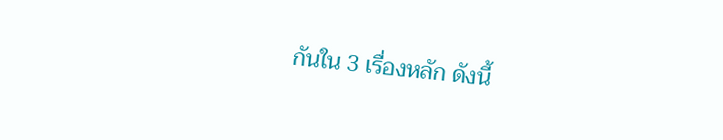กันใน 3 เรื่องหลัก ดังนี้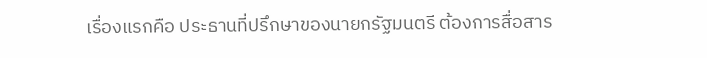เรื่องแรกคือ ประธานที่ปรึกษาของนายกรัฐมนตรี ต้องการสื่อสาร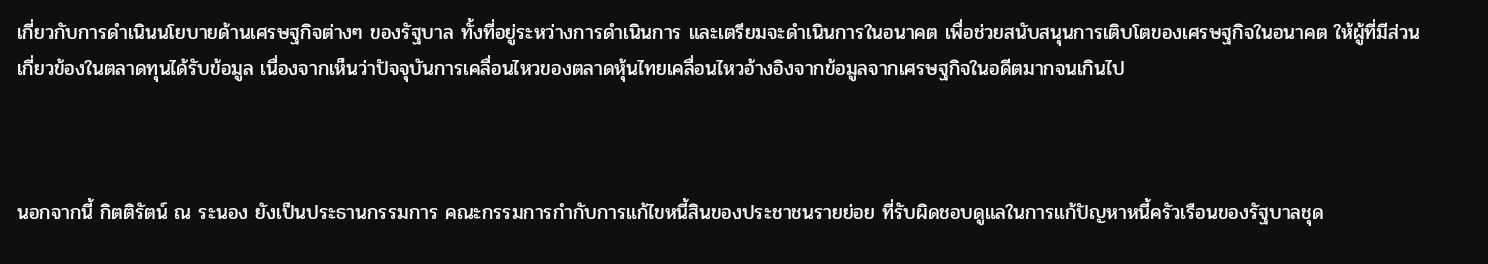เกี่ยวกับการดำเนินนโยบายด้านเศรษฐกิจต่างๆ ของรัฐบาล ทั้งที่อยู่ระหว่างการดำเนินการ และเตรียมจะดำเนินการในอนาคต เพื่อช่วยสนับสนุนการเติบโตของเศรษฐกิจในอนาคต ให้ผู้ที่มีส่วนเกี่ยวข้องในตลาดทุนได้รับข้อมูล เนื่องจากเห็นว่าปัจจุบันการเคลื่อนไหวของตลาดหุ้นไทยเคลื่อนไหวอ้างอิงจากข้อมูลจากเศรษฐกิจในอดีตมากจนเกินไป



นอกจากนี้ กิตติรัตน์ ณ ระนอง ยังเป็นประธานกรรมการ คณะกรรมการกำกับการแก้ไขหนี้สินของประชาชนรายย่อย ที่รับผิดชอบดูแลในการแก้ปัญหาหนี้ครัวเรือนของรัฐบาลชุด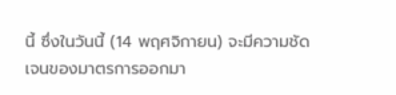นี้ ซึ่งในวันนี้ (14 พฤศจิกายน) จะมีความชัดเจนของมาตรการออกมา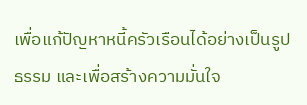เพื่อแก้ปัญหาหนี้ครัวเรือนได้อย่างเป็นรูปธรรม และเพื่อสร้างความมั่นใจ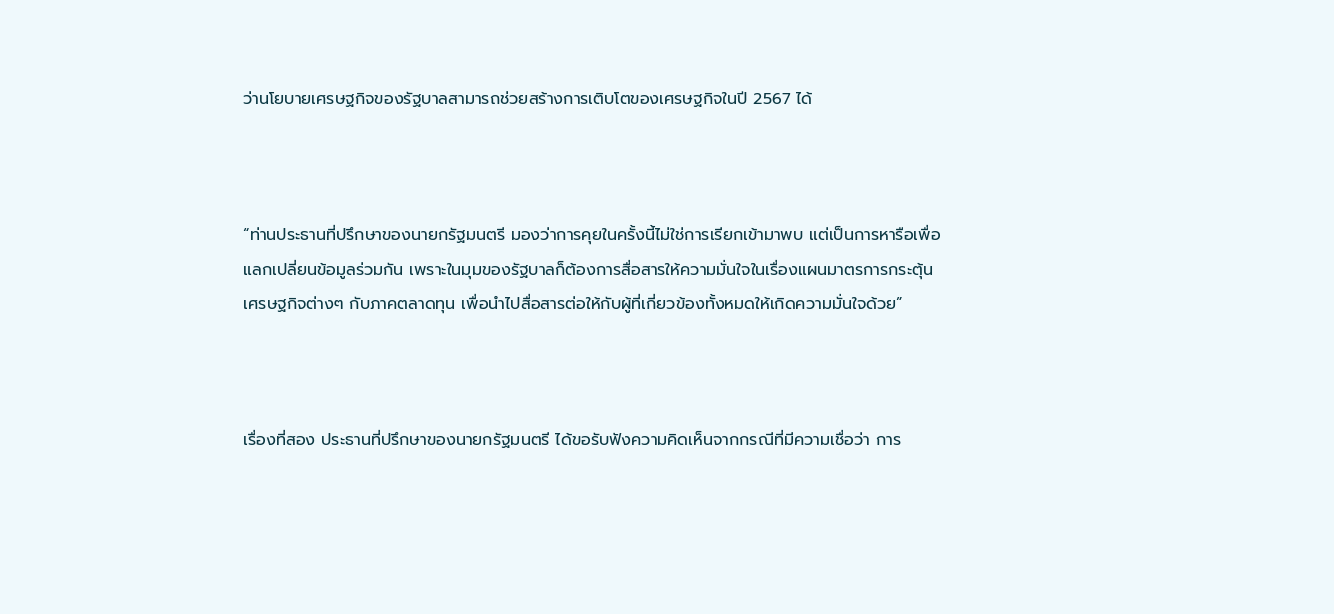ว่านโยบายเศรษฐกิจของรัฐบาลสามารถช่วยสร้างการเติบโตของเศรษฐกิจในปี 2567 ได้



“ท่านประธานที่ปรึกษาของนายกรัฐมนตรี มองว่าการคุยในครั้งนี้ไม่ใช่การเรียกเข้ามาพบ แต่เป็นการหารือเพื่อแลกเปลี่ยนข้อมูลร่วมกัน เพราะในมุมของรัฐบาลก็ต้องการสื่อสารให้ความมั่นใจในเรื่องแผนมาตรการกระตุ้นเศรษฐกิจต่างๆ กับภาคตลาดทุน เพื่อนำไปสื่อสารต่อให้กับผู้ที่เกี่ยวข้องทั้งหมดให้เกิดความมั่นใจด้วย”



เรื่องที่สอง ประธานที่ปรึกษาของนายกรัฐมนตรี ได้ขอรับฟังความคิดเห็นจากกรณีที่มีความเชื่อว่า การ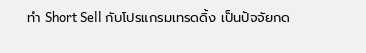ทำ Short Sell กับโปรแกรมเทรดดิ้ง เป็นปัจจัยกด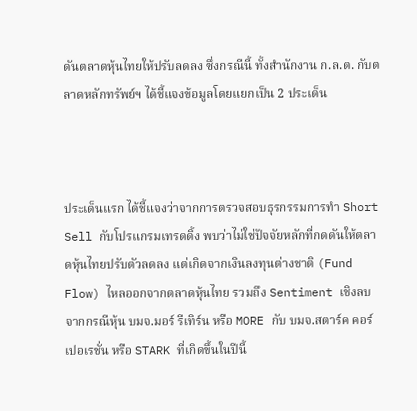ดันตลาดหุ้นไทยให้ปรับลดลง ซึ่งกรณีนี้ ทั้งสำนักงาน ก.ล.ต. กับตลาดหลักทรัพย์ฯ ได้ชี้แจงข้อมูลโดยแยกเป็น 2 ประเด็น



ประเด็นแรก ได้ชี้แจงว่าจากการตรวจสอบธุรกรรมการทำ Short Sell กับโปรแกรมเทรดดิ้ง พบว่าไม่ใช่ปัจจัยหลักที่กดดันให้ตลาดหุ้นไทยปรับตัวลดลง แต่เกิดจากเงินลงทุนต่างชาติ (Fund Flow) ไหลออกจากตลาดหุ้นไทย รวมถึง Sentiment เชิงลบจากกรณีหุ้น บมจ.มอร์ รีเทิร์น หรือ MORE กับ บมจ.สตาร์ค คอร์เปอเรชั่น หรือ STARK ที่เกิดขึ้นในปีนี้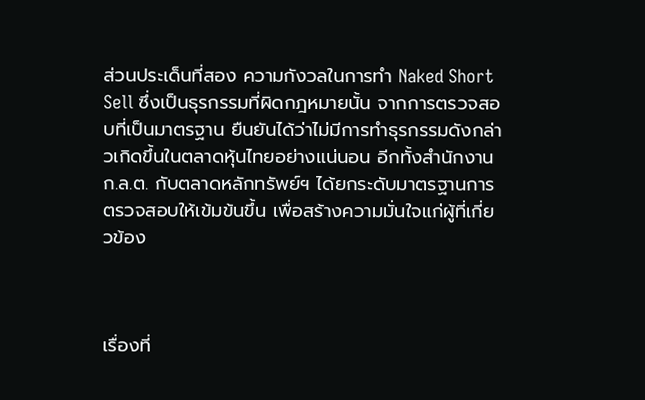ส่วนประเด็นที่สอง ความกังวลในการทำ Naked Short Sell ซึ่งเป็นธุรกรรมที่ผิดกฎหมายนั้น จากการตรวจสอบที่เป็นมาตรฐาน ยืนยันได้ว่าไม่มีการทำธุรกรรมดังกล่าวเกิดขึ้นในตลาดหุ้นไทยอย่างแน่นอน อีกทั้งสำนักงาน ก.ล.ต. กับตลาดหลักทรัพย์ฯ ได้ยกระดับมาตรฐานการตรวจสอบให้เข้มข้นขึ้น เพื่อสร้างความมั่นใจแก่ผู้ที่เกี่ยวข้อง



เรื่องที่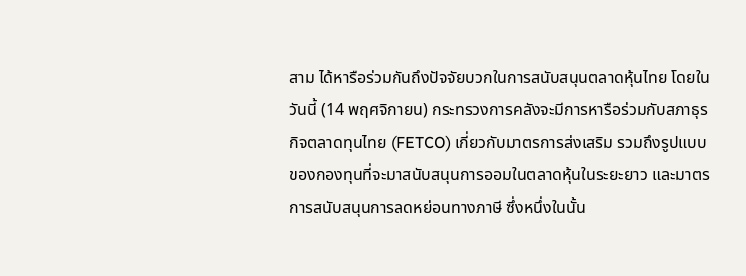สาม ได้หารือร่วมกันถึงปัจจัยบวกในการสนับสนุนตลาดหุ้นไทย โดยในวันนี้ (14 พฤศจิกายน) กระทรวงการคลังจะมีการหารือร่วมกับสภาธุรกิจตลาดทุนไทย (FETCO) เกี่ยวกับมาตรการส่งเสริม รวมถึงรูปแบบของกองทุนที่จะมาสนับสนุนการออมในตลาดหุ้นในระยะยาว และมาตรการสนับสนุนการลดหย่อนทางภาษี ซึ่งหนึ่งในนั้น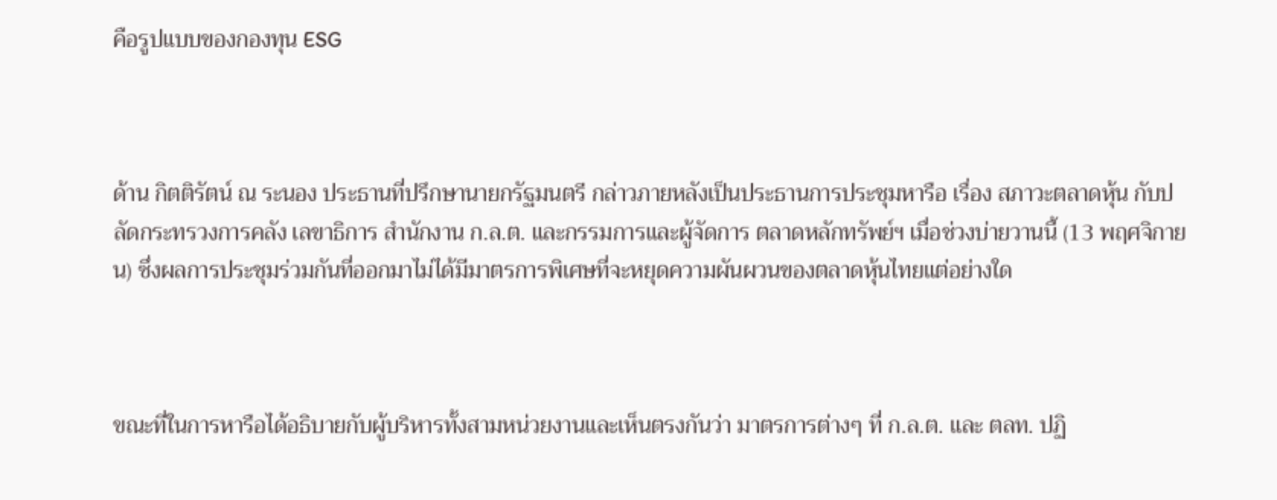คือรูปแบบของกองทุน ESG



ด้าน กิตติรัตน์ ณ ระนอง ประธานที่ปรึกษานายกรัฐมนตรี กล่าวภายหลังเป็นประธานการประชุมหารือ เรื่อง สภาวะตลาดหุ้น กับปลัดกระทรวงการคลัง เลขาธิการ สำนักงาน ก.ล.ต. และกรรมการและผู้จัดการ ตลาดหลักทรัพย์ฯ เมื่อช่วงบ่ายวานนี้ (13 พฤศจิกายน) ซึ่งผลการประชุมร่วมกันที่ออกมาไม่ได้มีมาตรการพิเศษที่จะหยุดความผันผวนของตลาดหุ้นไทยแต่อย่างใด



ขณะที่ในการหารือได้อธิบายกับผู้บริหารทั้งสามหน่วยงานและเห็นตรงกันว่า มาตรการต่างๆ ที่ ก.ล.ต. และ ตลท. ปฏิ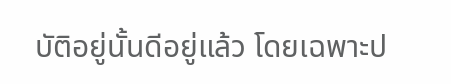บัติอยู่นั้นดีอยู่แล้ว โดยเฉพาะป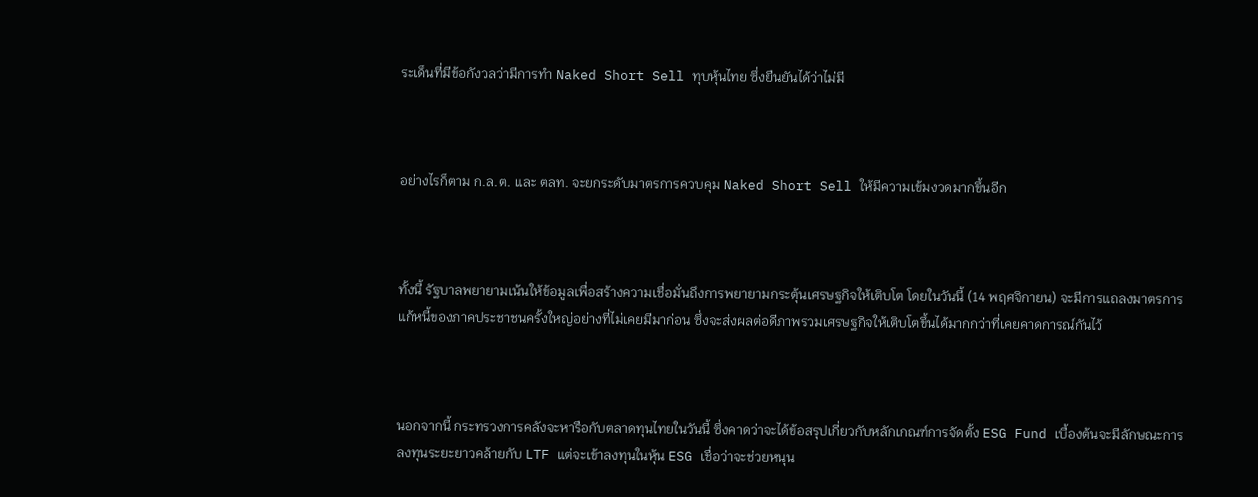ระเด็นที่มีข้อกังวลว่ามีการทำ Naked Short Sell ทุบหุ้นไทย ซึ่งยืนยันได้ว่าไม่มี



อย่างไรก็ตาม ก.ล.ต. และ ตลท. จะยกระดับมาตรการควบคุม Naked Short Sell ให้มีความเข้มงวดมากขึ้นอีก



ทั้งนี้ รัฐบาลพยายามเน้นให้ข้อมูลเพื่อสร้างความเชื่อมั่นถึงการพยายามกระตุ้นเศรษฐกิจให้เติบโต โดยในวันนี้ (14 พฤศจิกายน) จะมีการแถลงมาตรการแก้หนี้ของภาคประชาชนครั้งใหญ่อย่างที่ไม่เคยมีมาก่อน ซึ่งจะส่งผลต่อดีภาพรวมเศรษฐกิจให้เติบโตขึ้นได้มากกว่าที่เคยคาดการณ์กันไว้



นอกจากนี้ กระทรวงการคลังจะหารือกับตลาดทุนไทยในวันนี้ ซึ่งคาดว่าจะได้ข้อสรุปเกี่ยวกับหลักเกณฑ์การจัดตั้ง ESG Fund เบื้องต้นจะมีลักษณะการลงทุนระยะยาวคล้ายกับ LTF แต่จะเข้าลงทุนในหุ้น ESG เชื่อว่าจะช่วยหนุน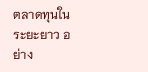ตลาดทุนในระยะยาว อย่าง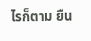ไรก็ตาม ยืน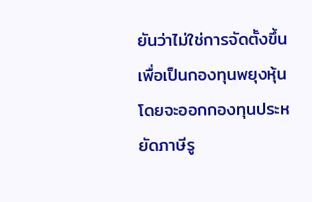ยันว่าไม่ใช่การจัดตั้งขึ้นเพื่อเป็นกองทุนพยุงหุ้น โดยจะออกกองทุนประหยัดภาษีรู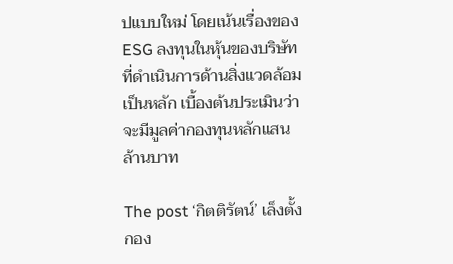ปแบบใหม่ โดยเน้นเรื่องของ ESG ลงทุนในหุ้นของบริษัทที่ดำเนินการด้านสิ่งแวดล้อมเป็นหลัก เบื้องต้นประเมินว่าจะมีมูลค่ากองทุนหลักแสนล้านบาท

The post ‘กิตติรัตน์’ เล็งตั้งกอง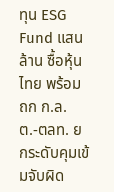ทุน ESG Fund แสนล้าน ซื้อหุ้นไทย พร้อมถก ก.ล.ต.-ตลท. ยกระดับคุมเข้มจับผิด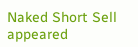Naked Short Sell appeared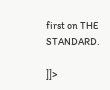first on THE STANDARD.

]]>